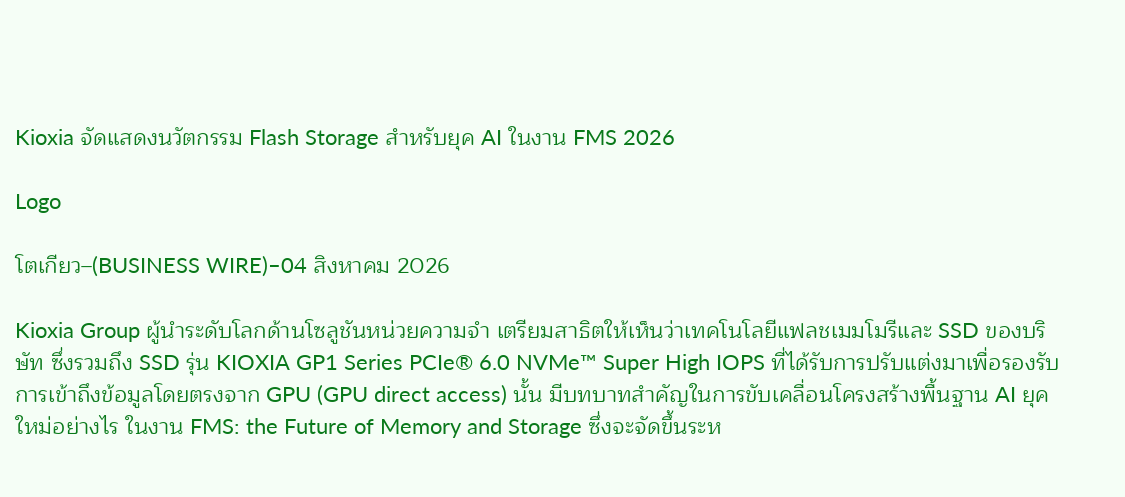Kioxia จัดแสดงนวัตกรรม Flash Storage สำหรับยุค AI ในงาน FMS 2026

Logo

โตเกียว–(BUSINESS WIRE)–04 สิงหาคม 2026

Kioxia Group ผู้นำระดับโลกด้านโซลูชันหน่วยความจำ เตรียมสาธิตให้เห็นว่าเทคโนโลยีแฟลชเมมโมรีและ SSD ของบริษัท ซึ่งรวมถึง SSD รุ่น KIOXIA GP1 Series PCIe® 6.0 NVMe™ Super High IOPS ที่ได้รับการปรับแต่งมาเพื่อรองรับการเข้าถึงข้อมูลโดยตรงจาก GPU (GPU direct access) นั้น มีบทบาทสำคัญในการขับเคลื่อนโครงสร้างพื้นฐาน AI ยุคใหม่อย่างไร ในงาน FMS: the Future of Memory and Storage ซึ่งจะจัดขึ้นระห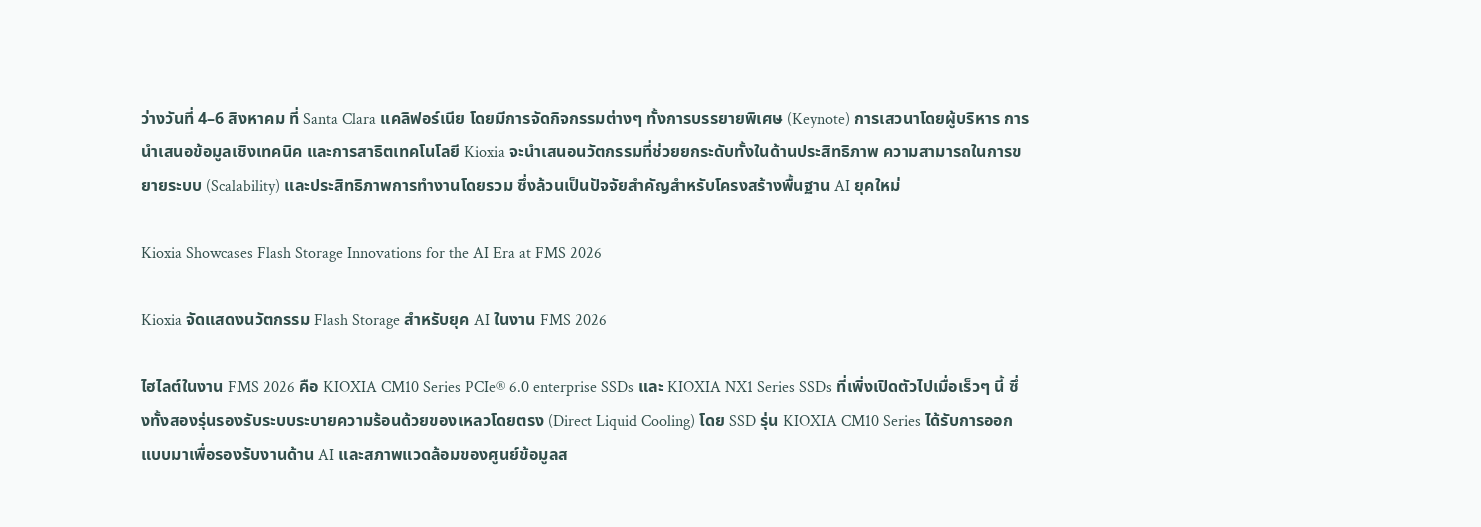ว่างวันที่ 4–6 สิงหาคม ที่ Santa Clara แคลิฟอร์เนีย โดยมีการจัดกิจกรรมต่างๆ ทั้งการบรรยายพิเศษ (Keynote) การเสวนาโดยผู้บริหาร การนำเสนอข้อมูลเชิงเทคนิค และการสาธิตเทคโนโลยี Kioxia จะนำเสนอนวัตกรรมที่ช่วยยกระดับทั้งในด้านประสิทธิภาพ ความสามารถในการขยายระบบ (Scalability) และประสิทธิภาพการทำงานโดยรวม ซึ่งล้วนเป็นปัจจัยสำคัญสำหรับโครงสร้างพื้นฐาน AI ยุคใหม่

Kioxia Showcases Flash Storage Innovations for the AI Era at FMS 2026

Kioxia จัดแสดงนวัตกรรม Flash Storage สำหรับยุค AI ในงาน FMS 2026

ไฮไลต์ในงาน FMS 2026 คือ KIOXIA CM10 Series PCIe® 6.0 enterprise SSDs และ KIOXIA NX1 Series SSDs ที่เพิ่งเปิดตัวไปเมื่อเร็วๆ นี้ ซึ่งทั้งสองรุ่นรองรับระบบระบายความร้อนด้วยของเหลวโดยตรง (Direct Liquid Cooling) โดย SSD รุ่น KIOXIA CM10 Series ได้รับการออกแบบมาเพื่อรองรับงานด้าน AI และสภาพแวดล้อมของศูนย์ข้อมูลส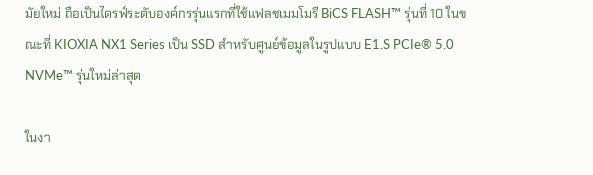มัยใหม่ ถือเป็นไดรฟ์ระดับองค์กรรุ่นแรกที่ใช้แฟลชเมมโมรี BiCS FLASH™ รุ่นที่ 10 ในขณะที่ KIOXIA NX1 Series เป็น SSD สำหรับศูนย์ข้อมูลในรูปแบบ E1.S PCIe® 5.0 NVMe™ รุ่นใหม่ล่าสุด

ในงา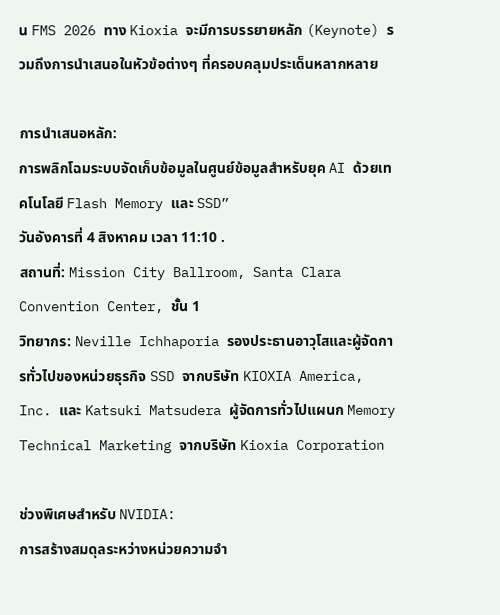น FMS 2026 ทาง Kioxia จะมีการบรรยายหลัก (Keynote) รวมถึงการนำเสนอในหัวข้อต่างๆ ที่ครอบคลุมประเด็นหลากหลาย

การนำเสนอหลัก:
การพลิกโฉมระบบจัดเก็บข้อมูลในศูนย์ข้อมูลสำหรับยุค AI ด้วยเทคโนโลยี Flash Memory และ SSD”
วันอังคารที่ 4 สิงหาคม เวลา 11:10 .
สถานที่: Mission City Ballroom, Santa Clara Convention Center, ชั้น 1
วิทยากร: Neville Ichhaporia รองประธานอาวุโสและผู้จัดการทั่วไปของหน่วยธุรกิจ SSD จากบริษัท KIOXIA America, Inc. และ Katsuki Matsudera ผู้จัดการทั่วไปแผนก Memory Technical Marketing จากบริษัท Kioxia Corporation

ช่วงพิเศษสำหรับ NVIDIA:
การสร้างสมดุลระหว่างหน่วยความจำ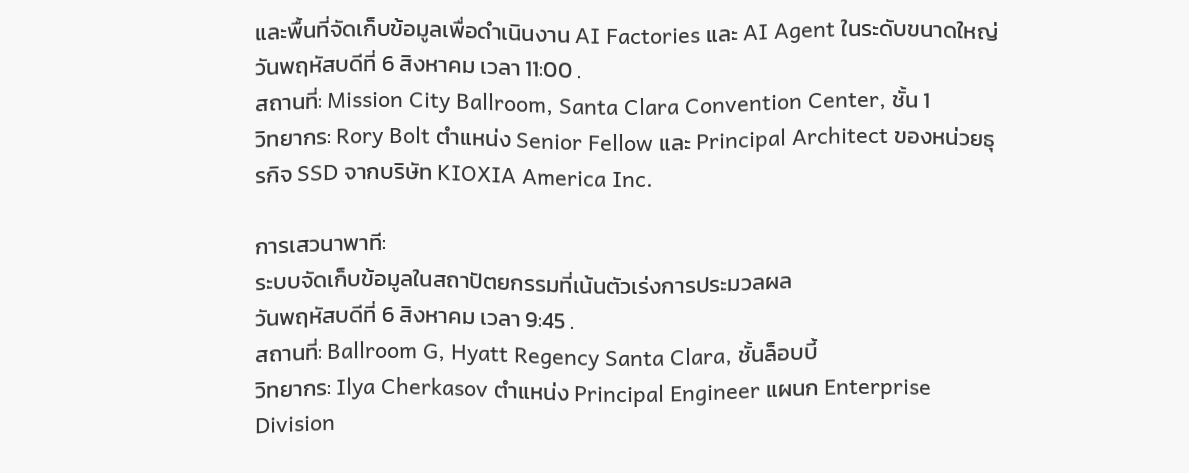และพื้นที่จัดเก็บข้อมูลเพื่อดำเนินงาน AI Factories และ AI Agent ในระดับขนาดใหญ่
วันพฤหัสบดีที่ 6 สิงหาคม เวลา 11:00 .
สถานที่: Mission City Ballroom, Santa Clara Convention Center, ชั้น 1
วิทยากร: Rory Bolt ตำแหน่ง Senior Fellow และ Principal Architect ของหน่วยธุรกิจ SSD จากบริษัท KIOXIA America Inc.

การเสวนาพาที:
ระบบจัดเก็บข้อมูลในสถาปัตยกรรมที่เน้นตัวเร่งการประมวลผล
วันพฤหัสบดีที่ 6 สิงหาคม เวลา 9:45 .
สถานที่: Ballroom G, Hyatt Regency Santa Clara, ชั้นล็อบบี้
วิทยากร: Ilya Cherkasov ตำแหน่ง Principal Engineer แผนก Enterprise Division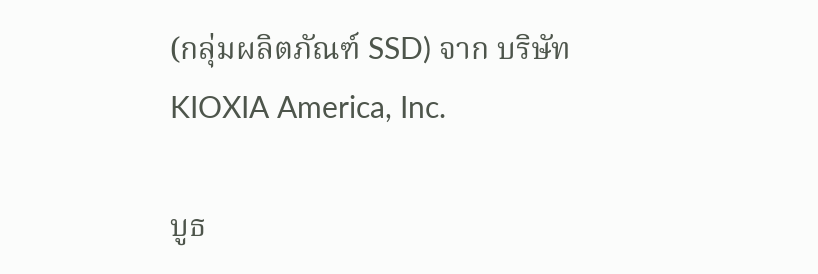(กลุ่มผลิตภัณฑ์ SSD) จาก บริษัท KIOXIA America, Inc.

บูธ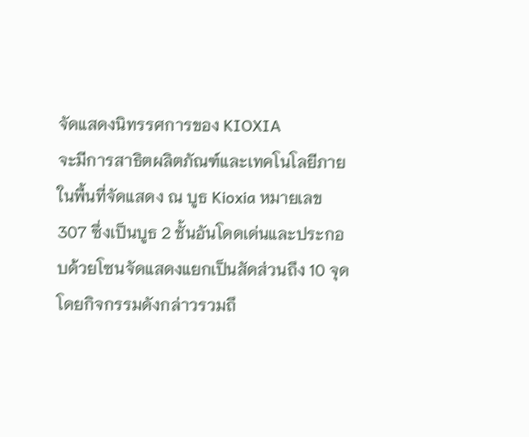จัดแสดงนิทรรศการของ KIOXIA
จะมีการสาธิตผลิตภัณฑ์และเทคโนโลยีภายในพื้นที่จัดแสดง ณ บูธ Kioxia หมายเลข 307 ซึ่งเป็นบูธ 2 ชั้นอันโดดเด่นและประกอบด้วยโซนจัดแสดงแยกเป็นสัดส่วนถึง 10 จุด โดยกิจกรรมดังกล่าวรวมถึ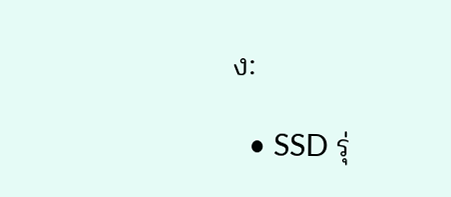ง:

  • SSD รุ่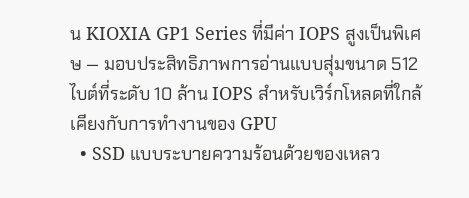น KIOXIA GP1 Series ที่มีค่า IOPS สูงเป็นพิเศษ — มอบประสิทธิภาพการอ่านแบบสุ่มขนาด 512 ไบต์ที่ระดับ 10 ล้าน IOPS สำหรับเวิร์กโหลดที่ใกล้เคียงกับการทำงานของ GPU
  • SSD แบบระบายความร้อนด้วยของเหลว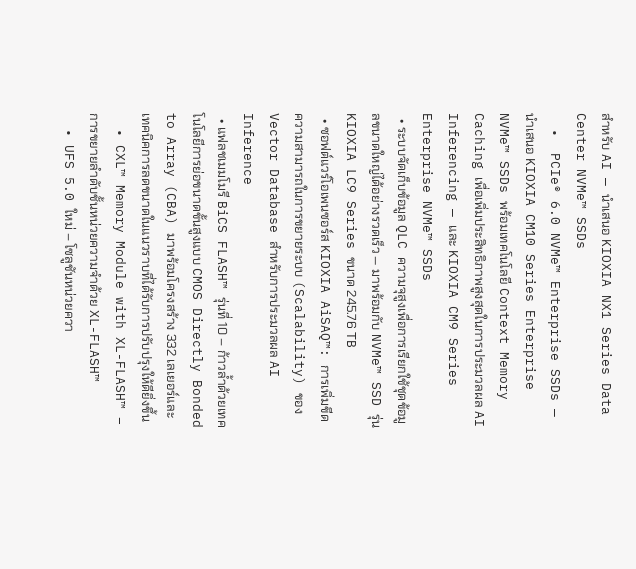สำหรับ AI — นำเสนอ KIOXIA NX1 Series Data Center NVMe™ SSDs
  •  PCIe® 6.0 NVMe™ Enterprise SSDs — นำเสนอ KIOXIA CM10 Series Enterprise NVMe™ SSDs พร้อมเทคโนโลยี Context Memory Caching เพื่อเพิ่มประสิทธิภาพสูงสุดในการประมวลผล AI Inferencing — และ KIOXIA CM9 Series Enterprise NVMe™ SSDs
  • ระบบจัดเก็บข้อมูล QLC ความจุสูงเพื่อการเรียกใช้ชุดข้อมูลขนาดใหญ่ได้อย่างรวดเร็ว — มาพร้อมกับ NVMe™ SSD รุ่น KIOXIA LC9 Series ขนาด 245.76 TB
  • ซอฟต์แวร์โอเพนซอร์ส KIOXIA AiSAQ™: การเพิ่มขีดความสามารถในการขยายระบบ (Scalability) ของ Vector Database สำหรับการประมวลผล AI Inference
  • แฟลชเมมโมรี BiCS FLASH™ รุ่นที่ 10 – ก้าวล้ำด้วยเทคโนโลยีการย่อขนาดขั้นสูงแบบ CMOS Directly Bonded to Array (CBA) มาพร้อมโครงสร้าง 332 เลเยอร์และเทคนิคการลดขนาดในแนวราบที่ได้รับการปรับปรุงให้ดียิ่งขึ้น
  • CXL™ Memory Module with XL-FLASH™ – การขยายลำดับชั้นหน่วยความจำด้วย XL-FLASH™
  • UFS 5.0 ใหม่ – โซลูชันหน่วยควา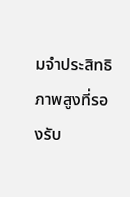มจำประสิทธิภาพสูงที่รองรับ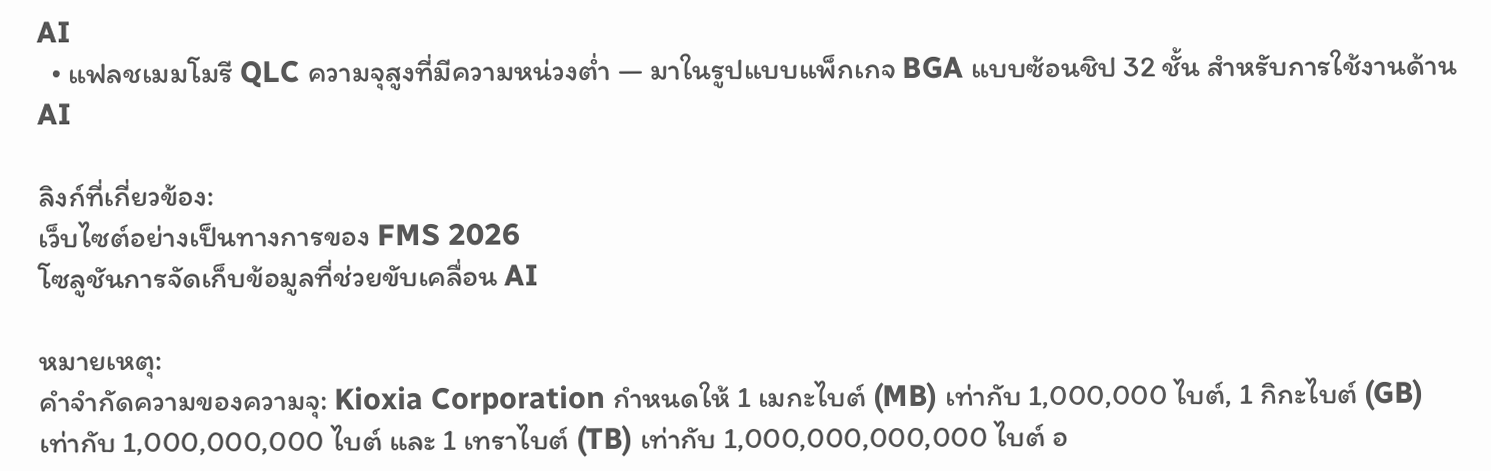AI
  • แฟลชเมมโมรี QLC ความจุสูงที่มีความหน่วงต่ำ — มาในรูปแบบแพ็กเกจ BGA แบบซ้อนชิป 32 ชั้น สำหรับการใช้งานด้าน AI

ลิงก์ที่เกี่ยวข้อง:
เว็บไซต์อย่างเป็นทางการของ FMS 2026
โซลูชันการจัดเก็บข้อมูลที่ช่วยขับเคลื่อน AI

หมายเหตุ:
คำจำกัดความของความจุ: Kioxia Corporation กำหนดให้ 1 เมกะไบต์ (MB) เท่ากับ 1,000,000 ไบต์, 1 กิกะไบต์ (GB) เท่ากับ 1,000,000,000 ไบต์ และ 1 เทราไบต์ (TB) เท่ากับ 1,000,000,000,000 ไบต์ อ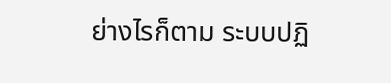ย่างไรก็ตาม ระบบปฏิ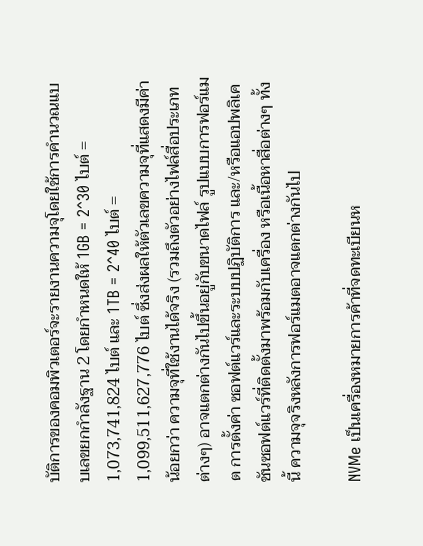บัติการของคอมพิวเตอร์จะรายงานความจุโดยใช้การคำนวณแบบเลขยกกำลังฐาน 2 โดยกำหนดให้ 1GB = 2^30 ไบต์ = 1,073,741,824 ไบต์ และ 1TB = 2^40 ไบต์ = 1,099,511,627,776 ไบต์ ซึ่งส่งผลให้ตัวเลขความจุที่แสดงมีค่าน้อยกว่า ความจุที่ใช้งานได้จริง (รวมถึงตัวอย่างไฟล์สื่อประเภทต่างๆ) อาจแตกต่างกันไปขึ้นอยู่กับขนาดไฟล์ รูปแบบการฟอร์แมต การตั้งค่า ซอฟต์แวร์และระบบปฏิบัติการ และ/หรือแอปพลิเคชันซอฟต์แวร์ที่ติดตั้งมาพร้อมกับเครื่อง หรือเนื้อหาสื่อต่างๆ ทั้งนี้ ความจุจริงหลังการฟอร์แมตอาจแตกต่างกันไป

NVMe เป็นเครื่องหมายการค้าที่จดทะเบียนห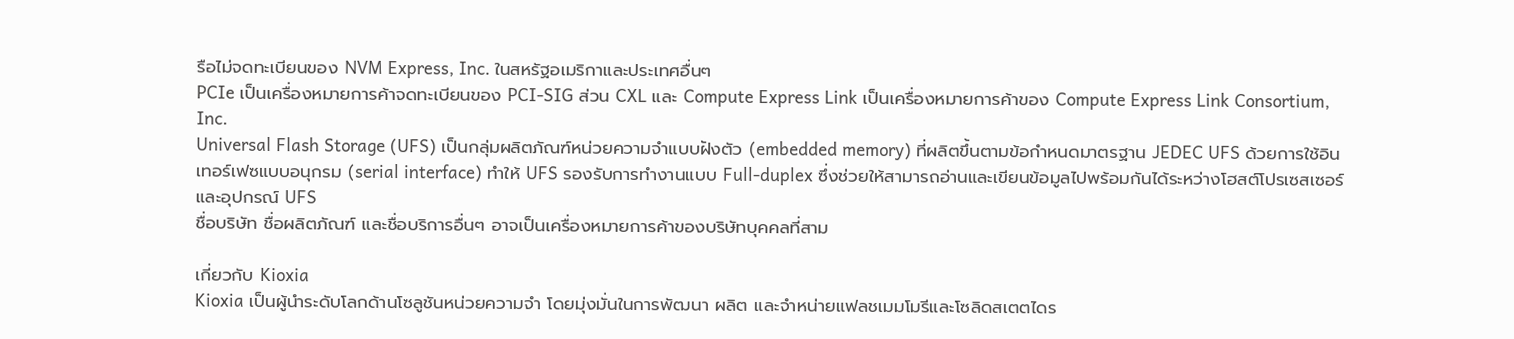รือไม่จดทะเบียนของ NVM Express, Inc. ในสหรัฐอเมริกาและประเทศอื่นๆ
PCIe เป็นเครื่องหมายการค้าจดทะเบียนของ PCI-SIG ส่วน CXL และ Compute Express Link เป็นเครื่องหมายการค้าของ Compute Express Link Consortium, Inc.
Universal Flash Storage (UFS) เป็นกลุ่มผลิตภัณฑ์หน่วยความจำแบบฝังตัว (embedded memory) ที่ผลิตขึ้นตามข้อกำหนดมาตรฐาน JEDEC UFS ด้วยการใช้อินเทอร์เฟซแบบอนุกรม (serial interface) ทำให้ UFS รองรับการทำงานแบบ Full-duplex ซึ่งช่วยให้สามารถอ่านและเขียนข้อมูลไปพร้อมกันได้ระหว่างโฮสต์โปรเซสเซอร์และอุปกรณ์ UFS
ชื่อบริษัท ชื่อผลิตภัณฑ์ และชื่อบริการอื่นๆ อาจเป็นเครื่องหมายการค้าของบริษัทบุคคลที่สาม

เกี่ยวกับ Kioxia
Kioxia เป็นผู้นำระดับโลกด้านโซลูชันหน่วยความจำ โดยมุ่งมั่นในการพัฒนา ผลิต และจำหน่ายแฟลชเมมโมรีและโซลิดสเตตไดร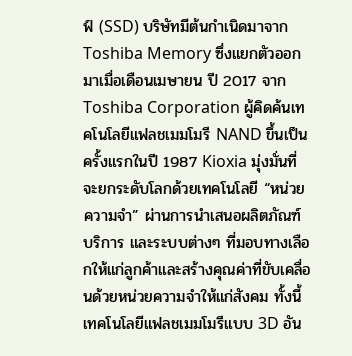ฟ์ (SSD) บริษัทมีต้นกำเนิดมาจาก Toshiba Memory ซึ่งแยกตัวออกมาเมื่อเดือนเมษายน ปี 2017 จาก Toshiba Corporation ผู้คิดค้นเทคโนโลยีแฟลชเมมโมรี NAND ขึ้นเป็นครั้งแรกในปี 1987 Kioxia มุ่งมั่นที่จะยกระดับโลกด้วยเทคโนโลยี “หน่วยความจำ” ผ่านการนำเสนอผลิตภัณฑ์ บริการ และระบบต่างๆ ที่มอบทางเลือกให้แก่ลูกค้าและสร้างคุณค่าที่ขับเคลื่อนด้วยหน่วยความจำให้แก่สังคม ทั้งนี้ เทคโนโลยีแฟลชเมมโมรีแบบ 3D อัน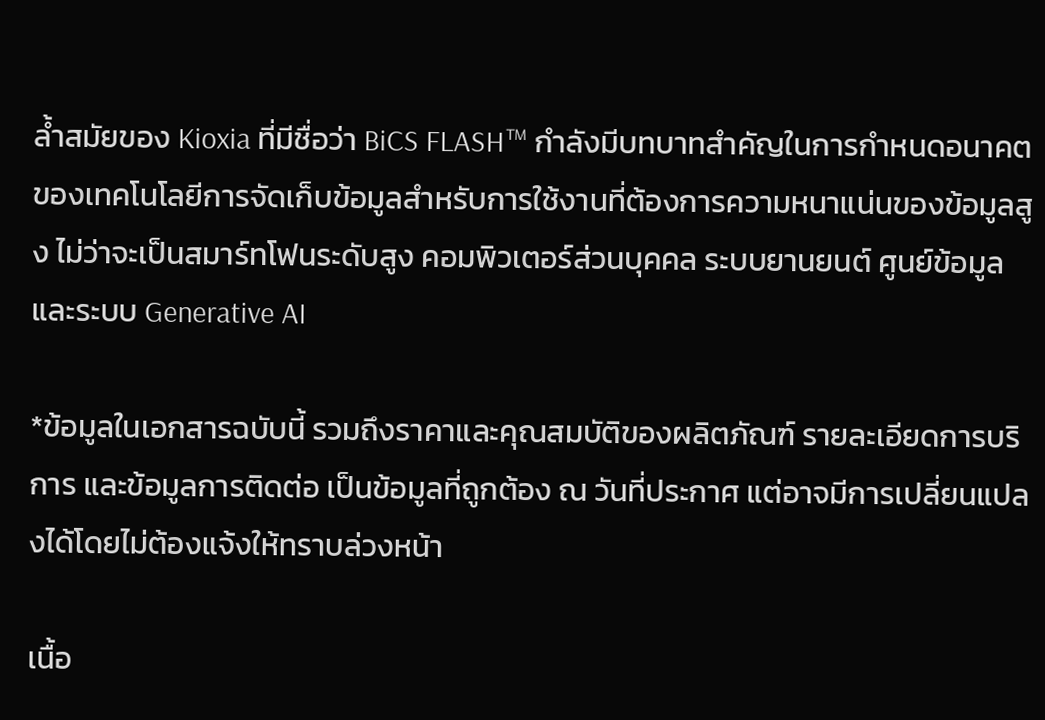ล้ำสมัยของ Kioxia ที่มีชื่อว่า BiCS FLASH™ กำลังมีบทบาทสำคัญในการกำหนดอนาคตของเทคโนโลยีการจัดเก็บข้อมูลสำหรับการใช้งานที่ต้องการความหนาแน่นของข้อมูลสูง ไม่ว่าจะเป็นสมาร์ทโฟนระดับสูง คอมพิวเตอร์ส่วนบุคคล ระบบยานยนต์ ศูนย์ข้อมูล และระบบ Generative AI

*ข้อมูลในเอกสารฉบับนี้ รวมถึงราคาและคุณสมบัติของผลิตภัณฑ์ รายละเอียดการบริการ และข้อมูลการติดต่อ เป็นข้อมูลที่ถูกต้อง ณ วันที่ประกาศ แต่อาจมีการเปลี่ยนแปลงได้โดยไม่ต้องแจ้งให้ทราบล่วงหน้า

เนื้อ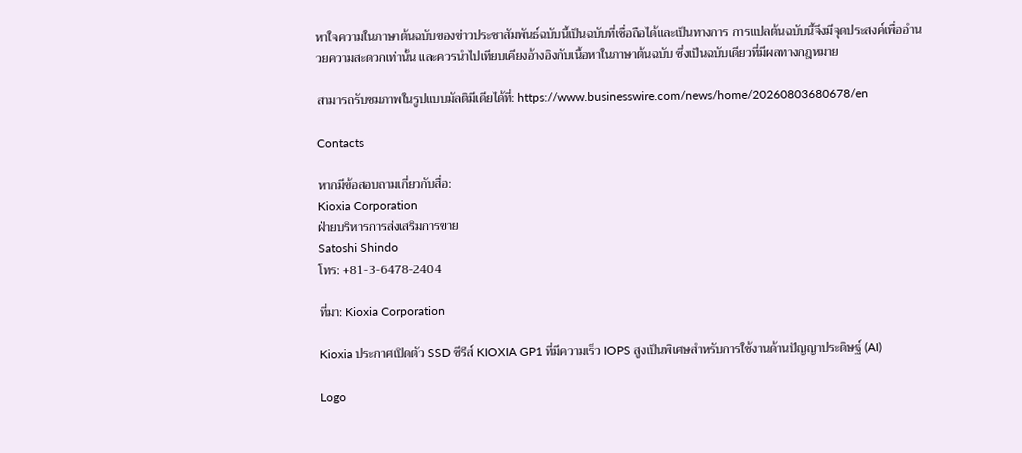หาใจความในภาษาต้นฉบับของข่าวประชาสัมพันธ์ฉบับนี้เป็นฉบับที่เชื่อถือได้และเป็นทางการ การแปลต้นฉบับนี้จึงมีจุดประสงค์เพื่ออำนวยความสะดวกเท่านั้น และควรนำไปเทียบเคียงอ้างอิงกับเนื้อหาในภาษาต้นฉบับ ซึ่งเป็นฉบับเดียวที่มีผลทางกฎหมาย

สามารถรับชมภาพในรูปแบบมัลติมีเดียได้ที่: https://www.businesswire.com/news/home/20260803680678/en

Contacts

หากมีข้อสอบถามเกี่ยวกับสื่อ:
Kioxia Corporation
ฝ่ายบริหารการส่งเสริมการขาย
Satoshi Shindo
โทร: +81-3-6478-2404

ที่มา: Kioxia Corporation

Kioxia ประกาศเปิดตัว SSD ซีรีส์ KIOXIA GP1 ที่มีความเร็ว IOPS สูงเป็นพิเศษสำหรับการใช้งานด้านปัญญาประดิษฐ์ (AI)

Logo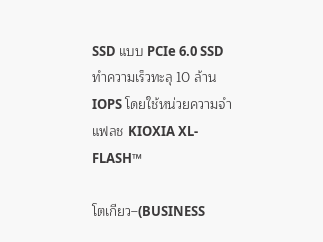SSD แบบ PCIe 6.0 SSD ทำความเร็วทะลุ 10 ล้าน IOPS โดยใช้หน่วยความจำแฟลช KIOXIA XL-FLASH™

โตเกียว–(BUSINESS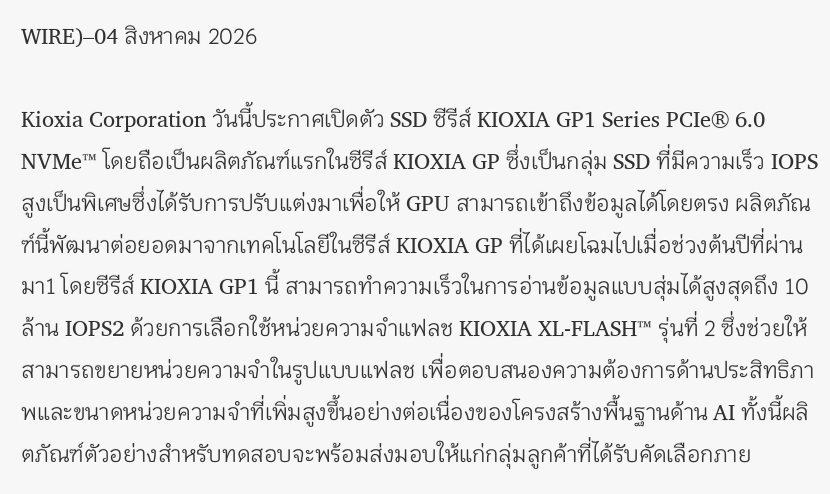WIRE)–04 สิงหาคม 2026

Kioxia Corporation วันนี้ประกาศเปิดตัว SSD ซีรีส์ KIOXIA GP1 Series PCIe® 6.0 NVMe™ โดยถือเป็นผลิตภัณฑ์แรกในซีรีส์ KIOXIA GP ซึ่งเป็นกลุ่ม SSD ที่มีความเร็ว IOPS สูงเป็นพิเศษซึ่งได้รับการปรับแต่งมาเพื่อให้ GPU สามารถเข้าถึงข้อมูลได้โดยตรง ผลิตภัณฑ์นี้พัฒนาต่อยอดมาจากเทคโนโลยีในซีรีส์ KIOXIA GP ที่ได้เผยโฉมไปเมื่อช่วงต้นปีที่ผ่านมา1 โดยซีรีส์ KIOXIA GP1 นี้ สามารถทำความเร็วในการอ่านข้อมูลแบบสุ่มได้สูงสุดถึง 10 ล้าน IOPS2 ด้วยการเลือกใช้หน่วยความจำแฟลช KIOXIA XL-FLASH™ รุ่นที่ 2 ซึ่งช่วยให้สามารถขยายหน่วยความจำในรูปแบบแฟลช เพื่อตอบสนองความต้องการด้านประสิทธิภาพและขนาดหน่วยความจำที่เพิ่มสูงขึ้นอย่างต่อเนื่องของโครงสร้างพื้นฐานด้าน AI ทั้งนี้ผลิตภัณฑ์ตัวอย่างสำหรับทดสอบจะพร้อมส่งมอบให้แก่กลุ่มลูกค้าที่ได้รับคัดเลือกภาย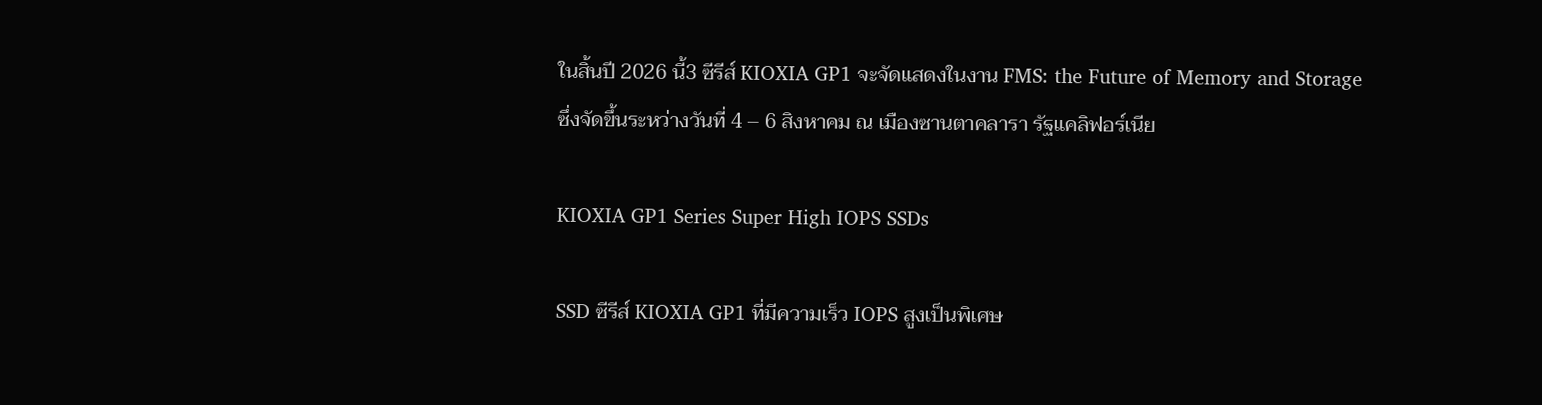ในสิ้นปี 2026 นี้3 ซีรีส์ KIOXIA GP1 จะจัดแสดงในงาน FMS: the Future of Memory and Storage ซึ่งจัดขึ้นระหว่างวันที่ 4 – 6 สิงหาคม ณ เมืองซานตาคลารา รัฐแคลิฟอร์เนีย

KIOXIA GP1 Series Super High IOPS SSDs

SSD ซีรีส์ KIOXIA GP1 ที่มีความเร็ว IOPS สูงเป็นพิเศษ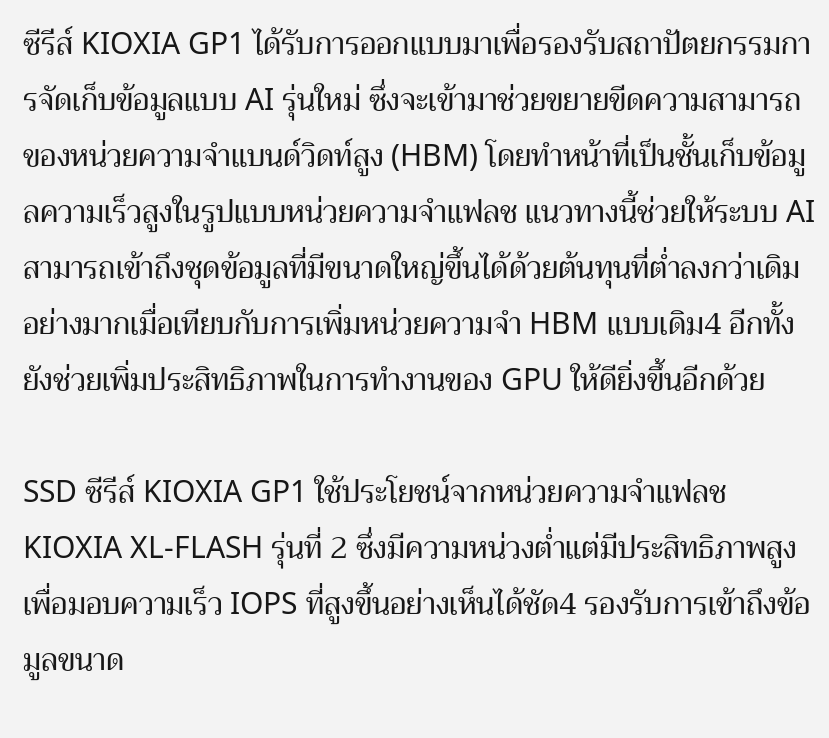ซีรีส์ KIOXIA GP1 ได้รับการออกแบบมาเพื่อรองรับสถาปัตยกรรมการจัดเก็บข้อมูลแบบ AI รุ่นใหม่ ซึ่งจะเข้ามาช่วยขยายขีดความสามารถของหน่วยความจำแบนด์วิดท์สูง (HBM) โดยทำหน้าที่เป็นชั้นเก็บข้อมูลความเร็วสูงในรูปแบบหน่วยความจำแฟลช แนวทางนี้ช่วยให้ระบบ AI สามารถเข้าถึงชุดข้อมูลที่มีขนาดใหญ่ขึ้นได้ด้วยต้นทุนที่ต่ำลงกว่าเดิมอย่างมากเมื่อเทียบกับการเพิ่มหน่วยความจำ HBM แบบเดิม4 อีกทั้งยังช่วยเพิ่มประสิทธิภาพในการทำงานของ GPU ให้ดียิ่งขึ้นอีกด้วย

SSD ซีรีส์ KIOXIA GP1 ใช้ประโยชน์จากหน่วยความจำแฟลช KIOXIA XL-FLASH รุ่นที่ 2 ซึ่งมีความหน่วงต่ำแต่มีประสิทธิภาพสูง เพื่อมอบความเร็ว IOPS ที่สูงขึ้นอย่างเห็นได้ชัด4 รองรับการเข้าถึงข้อมูลขนาด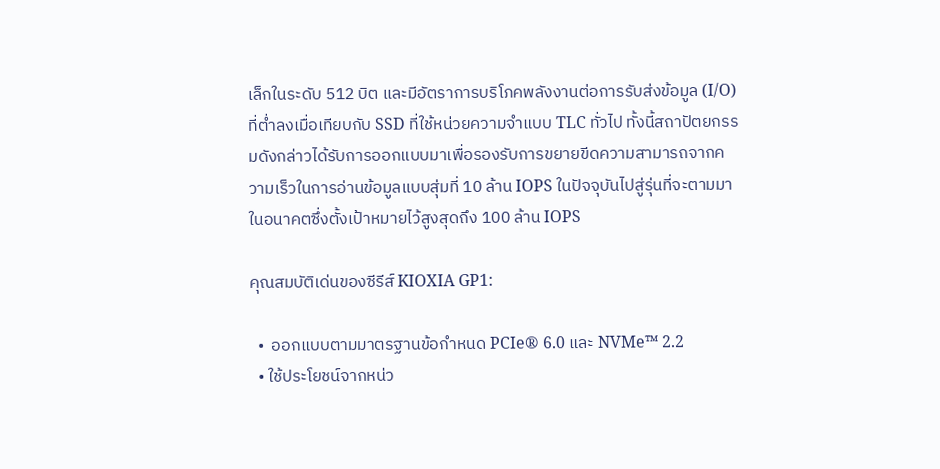เล็กในระดับ 512 บิต และมีอัตราการบริโภคพลังงานต่อการรับส่งข้อมูล (I/O) ที่ต่ำลงเมื่อเทียบกับ SSD ที่ใช้หน่วยความจำแบบ TLC ทั่วไป ทั้งนี้สถาปัตยกรรมดังกล่าวได้รับการออกแบบมาเพื่อรองรับการขยายขีดความสามารถจากความเร็วในการอ่านข้อมูลแบบสุ่มที่ 10 ล้าน IOPS ในปัจจุบันไปสู่รุ่นที่จะตามมาในอนาคตซึ่งตั้งเป้าหมายไว้สูงสุดถึง 100 ล้าน IOPS

คุณสมบัติเด่นของซีรีส์ KIOXIA GP1:

  •  ออกแบบตามมาตรฐานข้อกำหนด PCIe® 6.0 และ NVMe™ 2.2
  • ใช้ประโยชน์จากหน่ว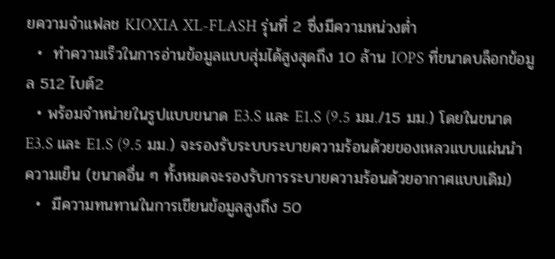ยความจำแฟลช KIOXIA XL-FLASH รุ่นที่ 2 ซึ่งมีความหน่วงต่ำ
  •  ทำความเร็วในการอ่านข้อมูลแบบสุ่มได้สูงสุดถึง 10 ล้าน IOPS ที่ขนาดบล็อกข้อมูล 512 ไบต์2
  • พร้อมจำหน่ายในรูปแบบขนาด E3.S และ E1.S (9.5 มม./15 มม.) โดยในขนาด E3.S และ E1.S (9.5 มม.) จะรองรับระบบระบายความร้อนด้วยของเหลวแบบแผ่นนำความเย็น (ขนาดอื่น ๆ ทั้งหมดจะรองรับการระบายความร้อนด้วยอากาศแบบเดิม)
  •  มีความทนทานในการเขียนข้อมูลสูงถึง 50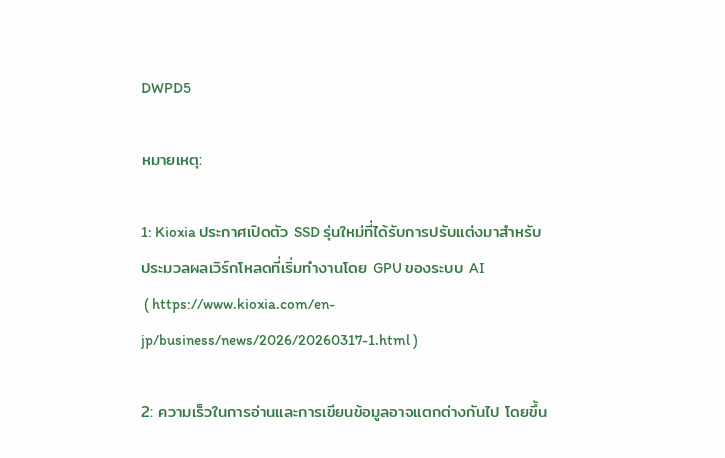DWPD5

หมายเหตุ:

1: Kioxia ประกาศเปิดตัว SSD รุ่นใหม่ที่ได้รับการปรับแต่งมาสำหรับประมวลผลเวิร์กโหลดที่เริ่มทำงานโดย GPU ของระบบ AI
 ( https://www.kioxia.com/en-jp/business/news/2026/20260317-1.html )

2: ความเร็วในการอ่านและการเขียนข้อมูลอาจแตกต่างกันไป โดยขึ้น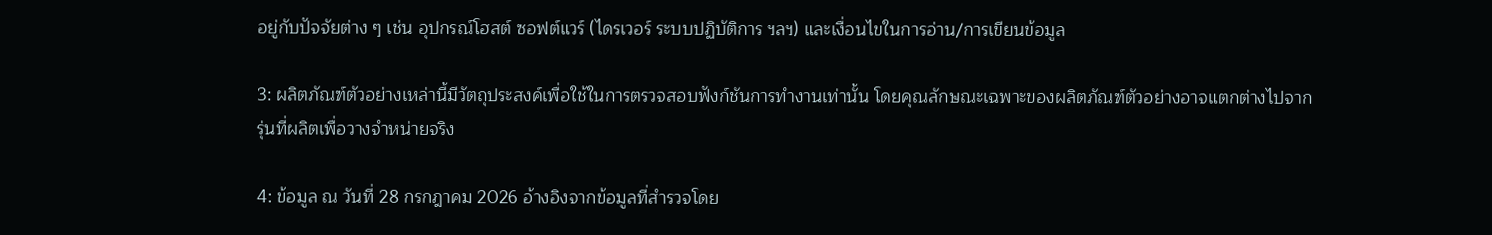อยู่กับปัจจัยต่าง ๆ เช่น อุปกรณ์โฮสต์ ซอฟต์แวร์ (ไดรเวอร์ ระบบปฏิบัติการ ฯลฯ) และเงื่อนไขในการอ่าน/การเขียนข้อมูล

3: ผลิตภัณฑ์ตัวอย่างเหล่านี้มีวัตถุประสงค์เพื่อใช้ในการตรวจสอบฟังก์ชันการทำงานเท่านั้น โดยคุณลักษณะเฉพาะของผลิตภัณฑ์ตัวอย่างอาจแตกต่างไปจากรุ่นที่ผลิตเพื่อวางจำหน่ายจริง

4: ข้อมูล ณ วันที่ 28 กรกฎาคม 2026 อ้างอิงจากข้อมูลที่สำรวจโดย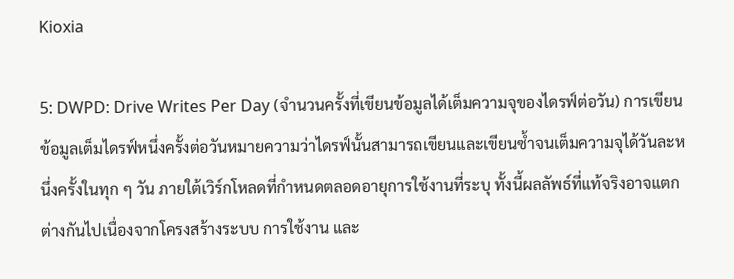Kioxia

5: DWPD: Drive Writes Per Day (จำนวนครั้งที่เขียนข้อมูลได้เต็มความจุของไดรฟ์ต่อวัน) การเขียนข้อมูลเต็มไดรฟ์หนึ่งครั้งต่อวันหมายความว่าไดรฟ์นั้นสามารถเขียนและเขียนซ้ำจนเต็มความจุได้วันละหนึ่งครั้งในทุก ๆ วัน ภายใต้เวิร์กโหลดที่กำหนดตลอดอายุการใช้งานที่ระบุ ทั้งนี้ผลลัพธ์ที่แท้จริงอาจแตกต่างกันไปเนื่องจากโครงสร้างระบบ การใช้งาน และ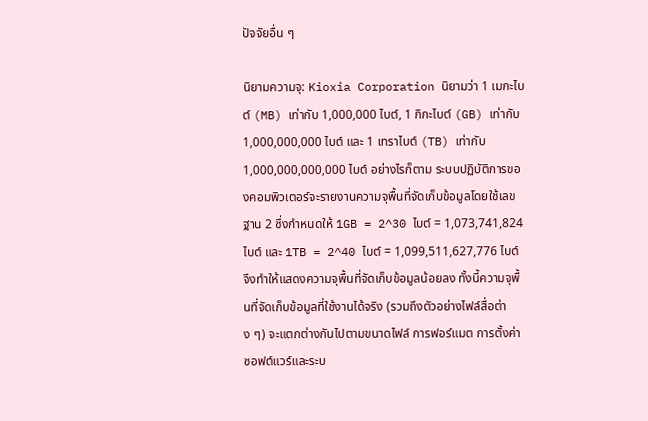ปัจจัยอื่น ๆ

นิยามความจุ: Kioxia Corporation นิยามว่า 1 เมกะไบต์ (MB) เท่ากับ 1,000,000 ไบต์, 1 กิกะไบต์ (GB) เท่ากับ 1,000,000,000 ไบต์ และ 1 เทราไบต์ (TB) เท่ากับ 1,000,000,000,000 ไบต์ อย่างไรก็ตาม ระบบปฏิบัติการของคอมพิวเตอร์จะรายงานความจุพื้นที่จัดเก็บข้อมูลโดยใช้เลขฐาน 2 ซึ่งกำหนดให้ 1GB = 2^30 ไบต์ = 1,073,741,824 ไบต์ และ 1TB = 2^40 ไบต์ = 1,099,511,627,776 ไบต์ จึงทำให้แสดงความจุพื้นที่จัดเก็บข้อมูลน้อยลง ทั้งนี้ความจุพื้นที่จัดเก็บข้อมูลที่ใช้งานได้จริง (รวมถึงตัวอย่างไฟล์สื่อต่าง ๆ) จะแตกต่างกันไปตามขนาดไฟล์ การฟอร์แมต การตั้งค่า ซอฟต์แวร์และระบ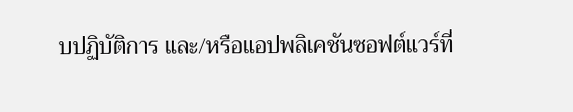บปฏิบัติการ และ/หรือแอปพลิเคชันซอฟต์แวร์ที่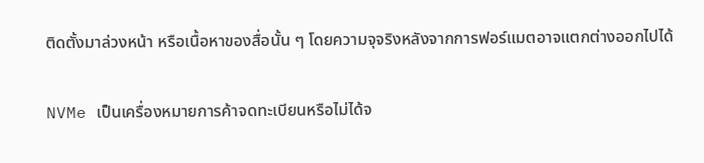ติดตั้งมาล่วงหน้า หรือเนื้อหาของสื่อนั้น ๆ โดยความจุจริงหลังจากการฟอร์แมตอาจแตกต่างออกไปได้

NVMe เป็นเครื่องหมายการค้าจดทะเบียนหรือไม่ได้จ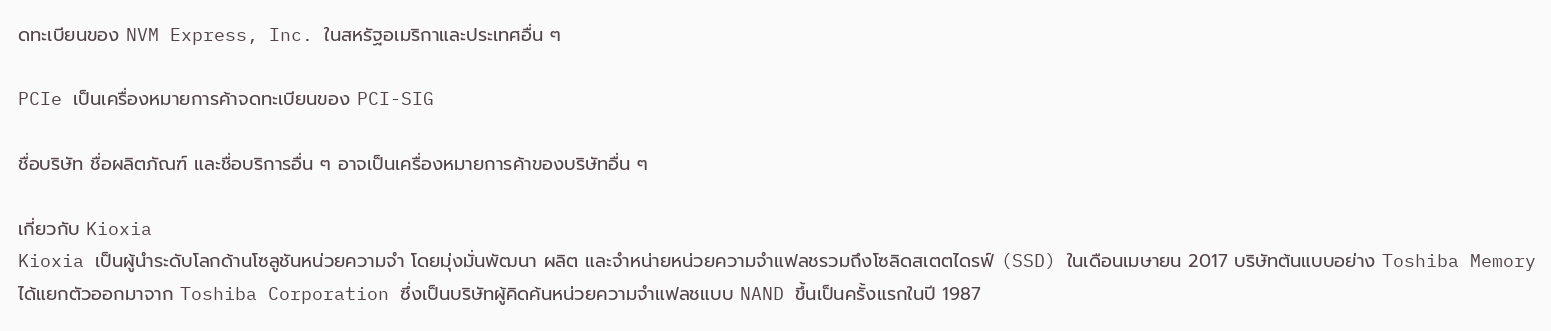ดทะเบียนของ NVM Express, Inc. ในสหรัฐอเมริกาและประเทศอื่น ๆ

PCIe เป็นเครื่องหมายการค้าจดทะเบียนของ PCI-SIG

ชื่อบริษัท ชื่อผลิตภัณฑ์ และชื่อบริการอื่น ๆ อาจเป็นเครื่องหมายการค้าของบริษัทอื่น ๆ

เกี่ยวกับ Kioxia
Kioxia เป็นผู้นำระดับโลกด้านโซลูชันหน่วยความจำ โดยมุ่งมั่นพัฒนา ผลิต และจำหน่ายหน่วยความจำแฟลชรวมถึงโซลิดสเตตไดรฟ์ (SSD) ในเดือนเมษายน 2017 บริษัทต้นแบบอย่าง Toshiba Memory ได้แยกตัวออกมาจาก Toshiba Corporation ซึ่งเป็นบริษัทผู้คิดค้นหน่วยความจำแฟลชแบบ NAND ขึ้นเป็นครั้งแรกในปี 1987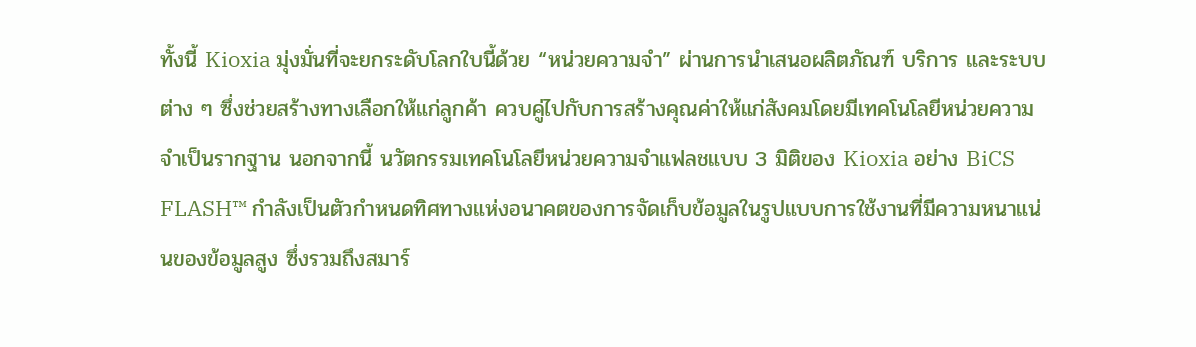ทั้งนี้ Kioxia มุ่งมั่นที่จะยกระดับโลกใบนี้ด้วย “หน่วยความจำ” ผ่านการนำเสนอผลิตภัณฑ์ บริการ และระบบต่าง ๆ ซึ่งช่วยสร้างทางเลือกให้แก่ลูกค้า ควบคู่ไปกับการสร้างคุณค่าให้แก่สังคมโดยมีเทคโนโลยีหน่วยความจำเป็นรากฐาน นอกจากนี้ นวัตกรรมเทคโนโลยีหน่วยความจำแฟลชแบบ 3 มิติของ Kioxia อย่าง BiCS FLASH™ กำลังเป็นตัวกำหนดทิศทางแห่งอนาคตของการจัดเก็บข้อมูลในรูปแบบการใช้งานที่มีความหนาแน่นของข้อมูลสูง ซึ่งรวมถึงสมาร์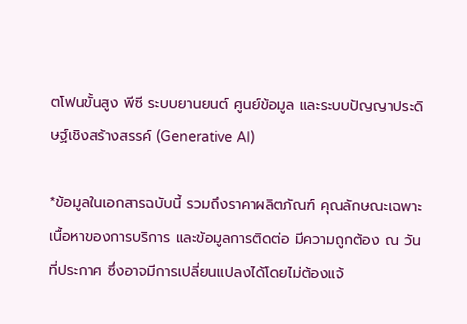ตโฟนขั้นสูง พีซี ระบบยานยนต์ ศูนย์ข้อมูล และระบบปัญญาประดิษฐ์เชิงสร้างสรรค์ (Generative AI)

*ข้อมูลในเอกสารฉบับนี้ รวมถึงราคาผลิตภัณฑ์ คุณลักษณะเฉพาะ เนื้อหาของการบริการ และข้อมูลการติดต่อ มีความถูกต้อง ณ วันที่ประกาศ ซึ่งอาจมีการเปลี่ยนแปลงได้โดยไม่ต้องแจ้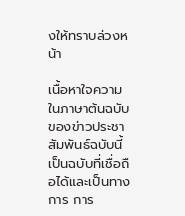งให้ทราบล่วงหน้า

เนื้อหาใจความในภาษาต้นฉบับของข่าวประชาสัมพันธ์ฉบับนี้เป็นฉบับที่เชื่อถือได้และเป็นทางการ การ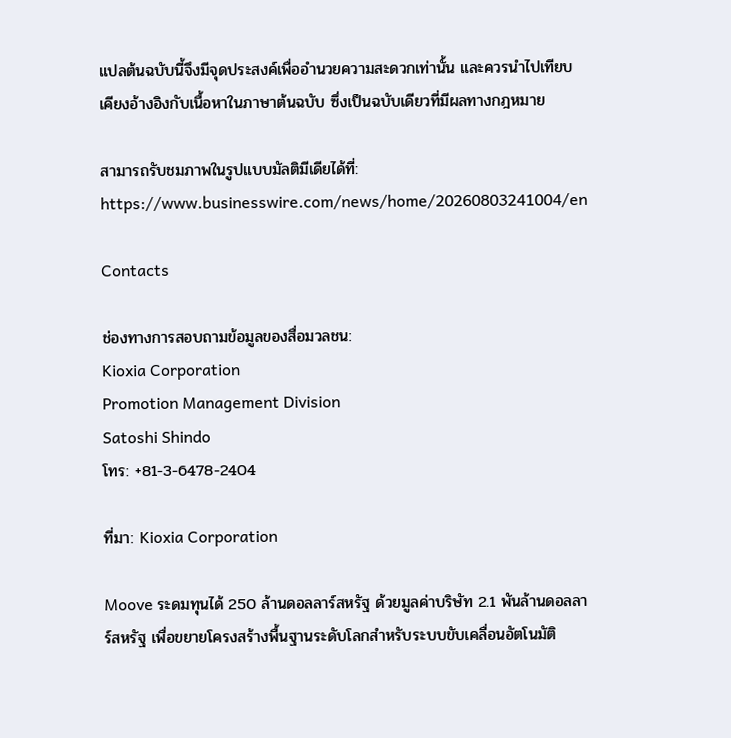แปลต้นฉบับนี้จึงมีจุดประสงค์เพื่ออำนวยความสะดวกเท่านั้น และควรนำไปเทียบเคียงอ้างอิงกับเนื้อหาในภาษาต้นฉบับ ซึ่งเป็นฉบับเดียวที่มีผลทางกฎหมาย

สามารถรับชมภาพในรูปแบบมัลติมีเดียได้ที่: https://www.businesswire.com/news/home/20260803241004/en

Contacts

ช่องทางการสอบถามข้อมูลของสื่อมวลชน:
Kioxia Corporation
Promotion Management Division
Satoshi Shindo
โทร: +81-3-6478-2404

ที่มา: Kioxia Corporation

Moove ระดมทุนได้ 250 ล้านดอลลาร์สหรัฐ ด้วยมูลค่าบริษัท 2.1 พันล้านดอลลาร์สหรัฐ เพื่อขยายโครงสร้างพื้นฐานระดับโลกสำหรับระบบขับเคลื่อนอัตโนมัติ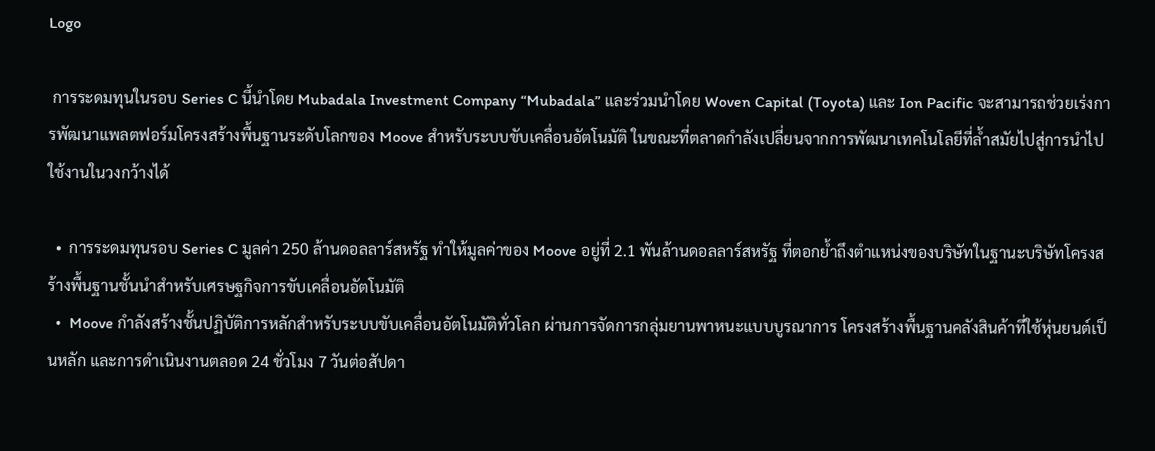Logo

 การระดมทุนในรอบ Series C นี้นำโดย Mubadala Investment Company “Mubadala” และร่วมนำโดย Woven Capital (Toyota) และ Ion Pacific จะสามารถช่วยเร่งการพัฒนาแพลตฟอร์มโครงสร้างพื้นฐานระดับโลกของ Moove สำหรับระบบขับเคลื่อนอัตโนมัติ ในขณะที่ตลาดกำลังเปลี่ยนจากการพัฒนาเทคโนโลยีที่ล้ำสมัยไปสู่การนำไปใช้งานในวงกว้างได้

  •  การระดมทุนรอบ Series C มูลค่า 250 ล้านดอลลาร์สหรัฐ ทำให้มูลค่าของ Moove อยู่ที่ 2.1 พันล้านดอลลาร์สหรัฐ ที่ตอกย้ำถึงตำแหน่งของบริษัทในฐานะบริษัทโครงสร้างพื้นฐานชั้นนำสำหรับเศรษฐกิจการขับเคลื่อนอัตโนมัติ
  •  Moove กำลังสร้างชั้นปฏิบัติการหลักสำหรับระบบขับเคลื่อนอัตโนมัติทั่วโลก ผ่านการจัดการกลุ่มยานพาหนะแบบบูรณาการ โครงสร้างพื้นฐานคลังสินค้าที่ใช้หุ่นยนต์เป็นหลัก และการดำเนินงานตลอด 24 ชั่วโมง 7 วันต่อสัปดา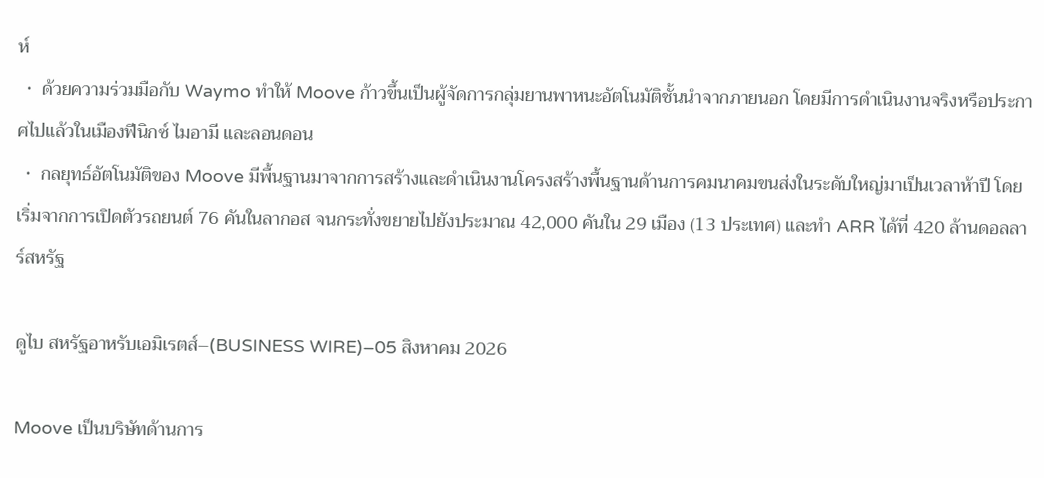ห์
  •  ด้วยความร่วมมือกับ Waymo ทำให้ Moove ก้าวขึ้นเป็นผู้จัดการกลุ่มยานพาหนะอัตโนมัติชั้นนำจากภายนอก โดยมีการดำเนินงานจริงหรือประกาศไปแล้วในเมืองฟีนิกซ์ ไมอามี และลอนดอน
  •  กลยุทธ์อัตโนมัติของ Moove มีพื้นฐานมาจากการสร้างและดำเนินงานโครงสร้างพื้นฐานด้านการคมนาคมขนส่งในระดับใหญ่มาเป็นเวลาห้าปี โดยเริ่มจากการเปิดตัวรถยนต์ 76 คันในลากอส จนกระทั่งขยายไปยังประมาณ 42,000 คันใน 29 เมือง (13 ประเทศ) และทำ ARR ได้ที่ 420 ล้านดอลลาร์สหรัฐ

ดูไบ สหรัฐอาหรับเอมิเรตส์–(BUSINESS WIRE)–05 สิงหาคม 2026

Moove เป็นบริษัทด้านการ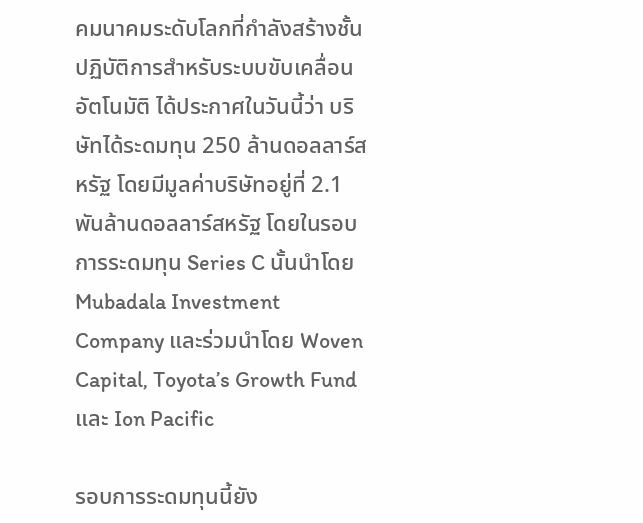คมนาคมระดับโลกที่กำลังสร้างชั้นปฏิบัติการสำหรับระบบขับเคลื่อนอัตโนมัติ ได้ประกาศในวันนี้ว่า บริษัทได้ระดมทุน 250 ล้านดอลลาร์สหรัฐ โดยมีมูลค่าบริษัทอยู่ที่ 2.1 พันล้านดอลลาร์สหรัฐ โดยในรอบการระดมทุน Series C นั้นนำโดย Mubadala Investment Company และร่วมนำโดย Woven Capital, Toyota’s Growth Fund และ Ion Pacific

รอบการระดมทุนนี้ยัง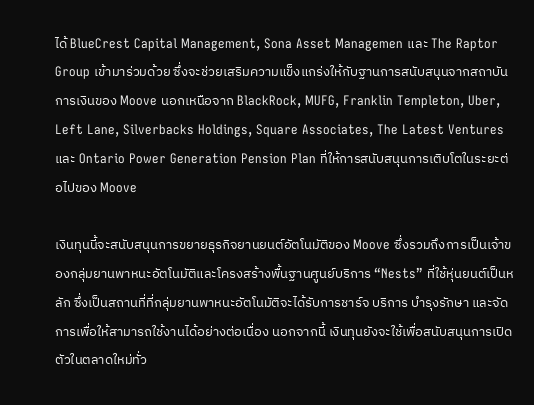ได้ BlueCrest Capital Management, Sona Asset Managemen และ The Raptor Group เข้ามาร่วมด้วย ซึ่งจะช่วยเสริมความแข็งแกร่งให้กับฐานการสนับสนุนจากสถาบันการเงินของ Moove นอกเหนือจาก BlackRock, MUFG, Franklin Templeton, Uber, Left Lane, Silverbacks Holdings, Square Associates, The Latest Ventures และ Ontario Power Generation Pension Plan ที่ให้การสนับสนุนการเติบโตในระยะต่อไปของ Moove

เงินทุนนี้จะสนับสนุนการขยายธุรกิจยานยนต์อัตโนมัติของ Moove ซึ่งรวมถึงการเป็นเจ้าของกลุ่มยานพาหนะอัตโนมัติและโครงสร้างพื้นฐานศูนย์บริการ “Nests” ที่ใช้หุ่นยนต์เป็นหลัก ซึ่งเป็นสถานที่ที่กลุ่มยานพาหนะอัตโนมัติจะได้รับการชาร์จ บริการ บำรุงรักษา และจัดการเพื่อให้สามารถใช้งานได้อย่างต่อเนื่อง นอกจากนี้ เงินทุนยังจะใช้เพื่อสนับสนุนการเปิดตัวในตลาดใหม่ทั่ว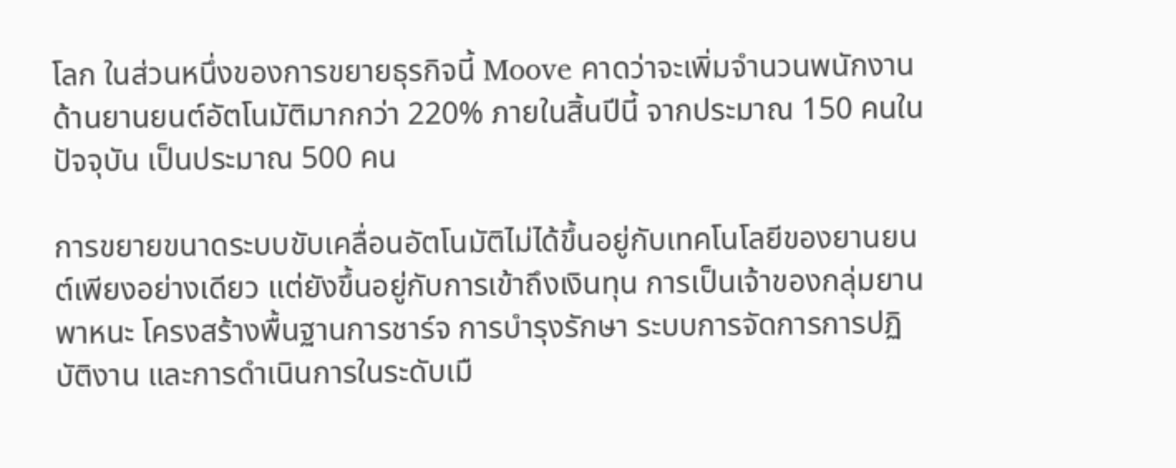โลก ในส่วนหนึ่งของการขยายธุรกิจนี้ Moove คาดว่าจะเพิ่มจำนวนพนักงานด้านยานยนต์อัตโนมัติมากกว่า 220% ภายในสิ้นปีนี้ จากประมาณ 150 คนในปัจจุบัน เป็นประมาณ 500 คน

การขยายขนาดระบบขับเคลื่อนอัตโนมัติไม่ได้ขึ้นอยู่กับเทคโนโลยีของยานยนต์เพียงอย่างเดียว แต่ยังขึ้นอยู่กับการเข้าถึงเงินทุน การเป็นเจ้าของกลุ่มยานพาหนะ โครงสร้างพื้นฐานการชาร์จ การบำรุงรักษา ระบบการจัดการการปฏิบัติงาน และการดำเนินการในระดับเมื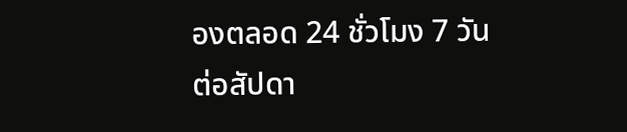องตลอด 24 ชั่วโมง 7 วันต่อสัปดา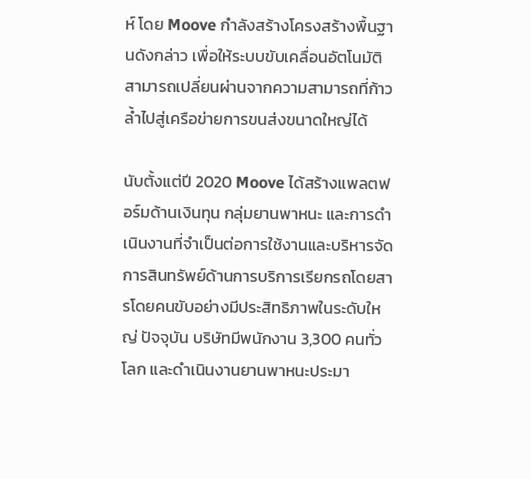ห์ โดย Moove กำลังสร้างโครงสร้างพื้นฐานดังกล่าว เพื่อให้ระบบขับเคลื่อนอัตโนมัติสามารถเปลี่ยนผ่านจากความสามารถที่ก้าวล้ำไปสู่เครือข่ายการขนส่งขนาดใหญ่ได้

นับตั้งแต่ปี 2020 Moove ได้สร้างแพลตฟอร์มด้านเงินทุน กลุ่มยานพาหนะ และการดำเนินงานที่จำเป็นต่อการใช้งานและบริหารจัดการสินทรัพย์ด้านการบริการเรียกรถโดยสารโดยคนขับอย่างมีประสิทธิภาพในระดับใหญ่ ปัจจุบัน บริษัทมีพนักงาน 3,300 คนทั่วโลก และดำเนินงานยานพาหนะประมา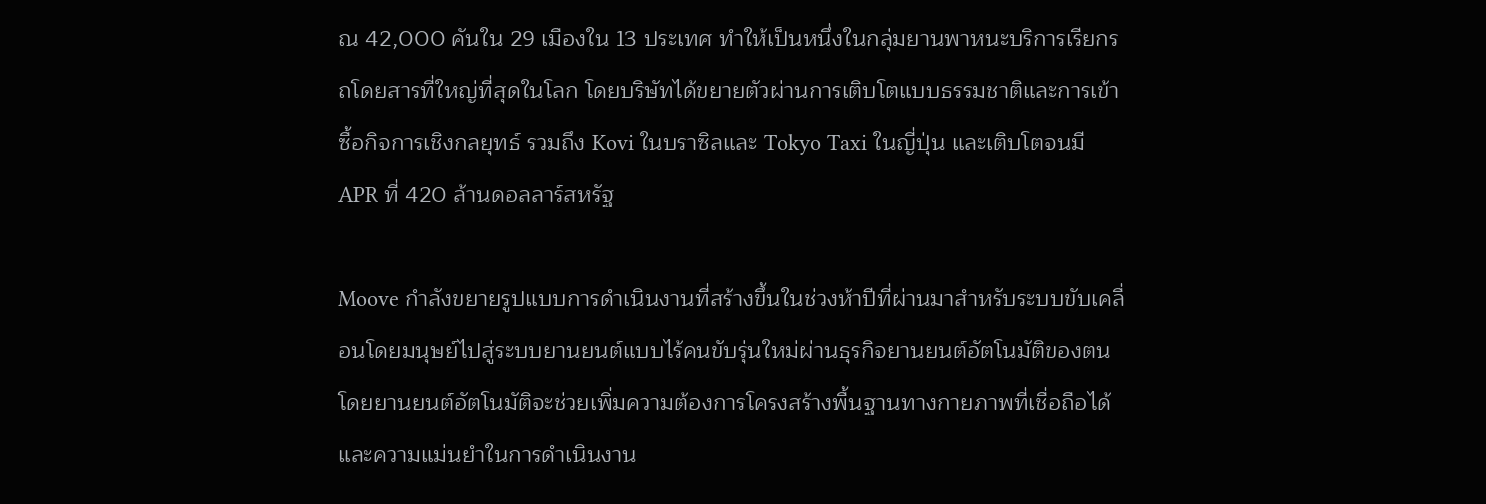ณ 42,000 คันใน 29 เมืองใน 13 ประเทศ ทำให้เป็นหนึ่งในกลุ่มยานพาหนะบริการเรียกรถโดยสารที่ใหญ่ที่สุดในโลก โดยบริษัทได้ขยายตัวผ่านการเติบโตแบบธรรมชาติและการเข้าซื้อกิจการเชิงกลยุทธ์ รวมถึง Kovi ในบราซิลและ Tokyo Taxi ในญี่ปุ่น และเติบโตจนมี APR ที่ 420 ล้านดอลลาร์สหรัฐ

Moove กำลังขยายรูปแบบการดำเนินงานที่สร้างขึ้นในช่วงห้าปีที่ผ่านมาสำหรับระบบขับเคลื่อนโดยมนุษย์ไปสู่ระบบยานยนต์แบบไร้คนขับรุ่นใหม่ผ่านธุรกิจยานยนต์อัตโนมัติของตน โดยยานยนต์อัตโนมัติจะช่วยเพิ่มความต้องการโครงสร้างพื้นฐานทางกายภาพที่เชื่อถือได้และความแม่นยำในการดำเนินงาน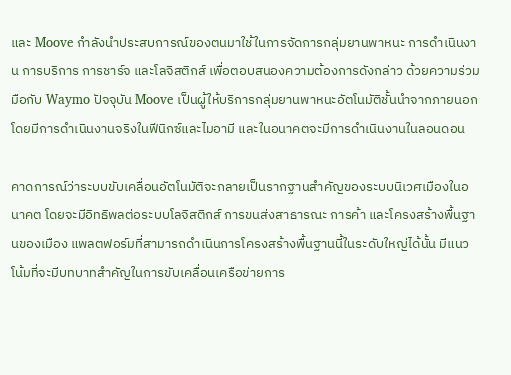และ Moove กำลังนำประสบการณ์ของตนมาใช้ในการจัดการกลุ่มยานพาหนะ การดำเนินงาน การบริการ การชาร์จ และโลจิสติกส์ เพื่อตอบสนองความต้องการดังกล่าว ด้วยความร่วมมือกับ Waymo ปัจจุบัน Moove เป็นผู้ให้บริการกลุ่มยานพาหนะอัตโนมัติชั้นนำจากภายนอก โดยมีการดำเนินงานจริงในฟีนิกซ์และไมอามี และในอนาคตจะมีการดำเนินงานในลอนดอน

คาดการณ์ว่าระบบขับเคลื่อนอัตโนมัติจะกลายเป็นรากฐานสำคัญของระบบนิเวศเมืองในอนาคต โดยจะมีอิทธิพลต่อระบบโลจิสติกส์ การขนส่งสาธารณะ การค้า และโครงสร้างพื้นฐานของเมือง แพลตฟอร์มที่สามารถดำเนินการโครงสร้างพื้นฐานนี้ในระดับใหญ่ได้นั้น มีแนวโน้มที่จะมีบทบาทสำคัญในการขับเคลื่อนเครือข่ายการ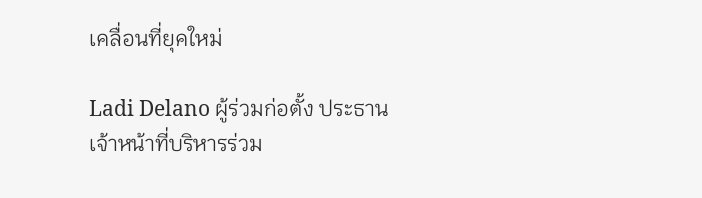เคลื่อนที่ยุคใหม่

Ladi Delano ผู้ร่วมก่อตั้ง ประธานเจ้าหน้าที่บริหารร่วม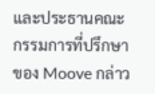และประธานคณะกรรมการที่ปรึกษาของ Moove กล่าว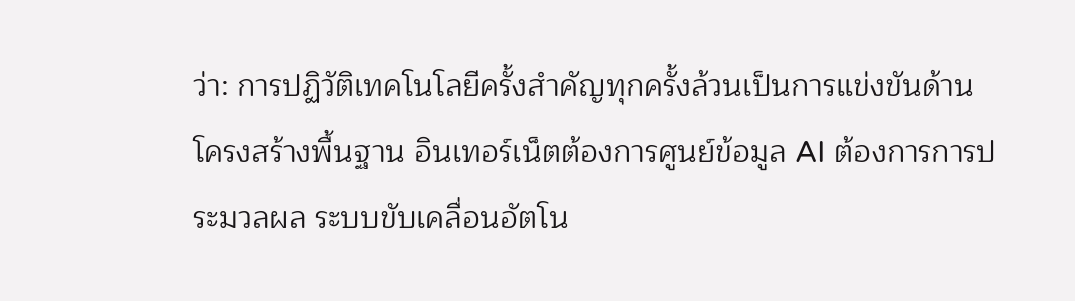ว่า: การปฏิวัติเทคโนโลยีครั้งสำคัญทุกครั้งล้วนเป็นการแข่งขันด้านโครงสร้างพื้นฐาน อินเทอร์เน็ตต้องการศูนย์ข้อมูล AI ต้องการการประมวลผล ระบบขับเคลื่อนอัตโน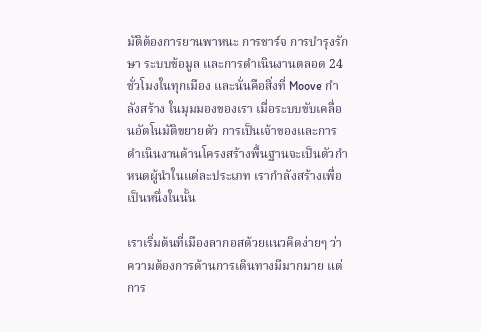มัติต้องการยานพาหนะ การชาร์จ การบำรุงรักษา ระบบข้อมูล และการดำเนินงานตลอด 24 ชั่วโมงในทุกเมือง และนั่นคือสิ่งที่ Moove กำลังสร้าง ในมุมมองของเรา เมื่อระบบขับเคลื่อนอัตโนมัติขยายตัว การเป็นเจ้าของและการดำเนินงานด้านโครงสร้างพื้นฐานจะเป็นตัวกำหนดผู้นำในแต่ละประเภท เรากำลังสร้างเพื่อเป็นหนึ่งในนั้น

เราเริ่มต้นที่เมืองลากอสด้วยแนวคิดง่ายๆ ว่า ความต้องการด้านการเดินทางมีมากมาย แต่การ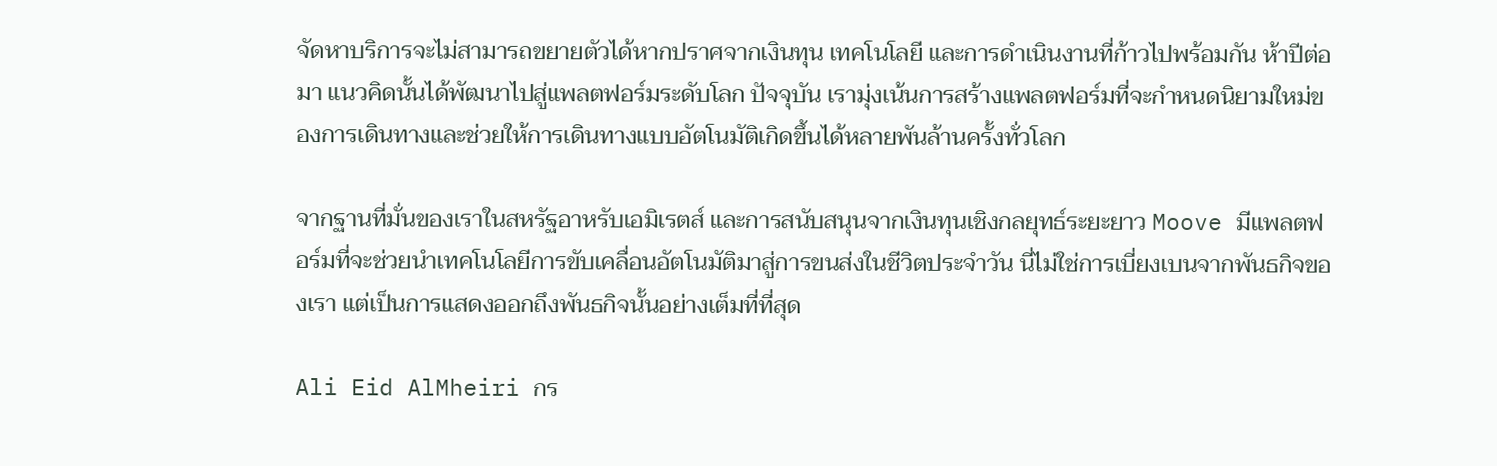จัดหาบริการจะไม่สามารถขยายตัวได้หากปราศจากเงินทุน เทคโนโลยี และการดำเนินงานที่ก้าวไปพร้อมกัน ห้าปีต่อมา แนวคิดนั้นได้พัฒนาไปสู่แพลตฟอร์มระดับโลก ปัจจุบัน เรามุ่งเน้นการสร้างแพลตฟอร์มที่จะกำหนดนิยามใหม่ของการเดินทางและช่วยให้การเดินทางแบบอัตโนมัติเกิดขึ้นได้หลายพันล้านครั้งทั่วโลก

จากฐานที่มั่นของเราในสหรัฐอาหรับเอมิเรตส์ และการสนับสนุนจากเงินทุนเชิงกลยุทธ์ระยะยาว Moove มีแพลตฟอร์มที่จะช่วยนำเทคโนโลยีการขับเคลื่อนอัตโนมัติมาสู่การขนส่งในชีวิตประจำวัน นี่ไม่ใช่การเบี่ยงเบนจากพันธกิจของเรา แต่เป็นการแสดงออกถึงพันธกิจนั้นอย่างเต็มที่ที่สุด

Ali Eid AlMheiri กร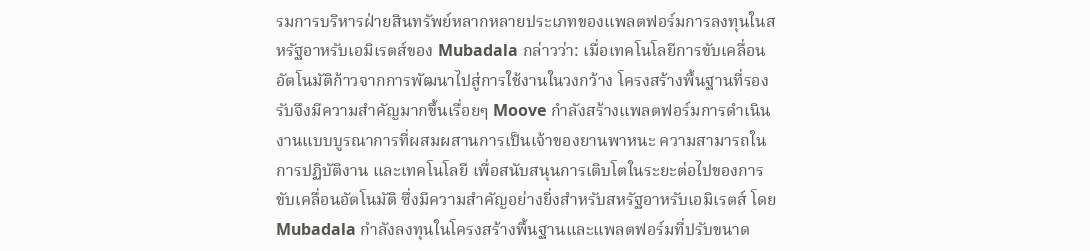รมการบริหารฝ่ายสินทรัพย์หลากหลายประเภทของแพลตฟอร์มการลงทุนในสหรัฐอาหรับเอมิเรตส์ของ Mubadala กล่าวว่า: เมื่อเทคโนโลยีการขับเคลื่อนอัตโนมัติก้าวจากการพัฒนาไปสู่การใช้งานในวงกว้าง โครงสร้างพื้นฐานที่รองรับจึงมีความสำคัญมากขึ้นเรื่อยๆ Moove กำลังสร้างแพลตฟอร์มการดำเนินงานแบบบูรณาการที่ผสมผสานการเป็นเจ้าของยานพาหนะ ความสามารถในการปฏิบัติงาน และเทคโนโลยี เพื่อสนับสนุนการเติบโตในระยะต่อไปของการขับเคลื่อนอัตโนมัติ ซึ่งมีความสำคัญอย่างยิ่งสำหรับสหรัฐอาหรับเอมิเรตส์ โดย Mubadala กำลังลงทุนในโครงสร้างพื้นฐานและแพลตฟอร์มที่ปรับขนาด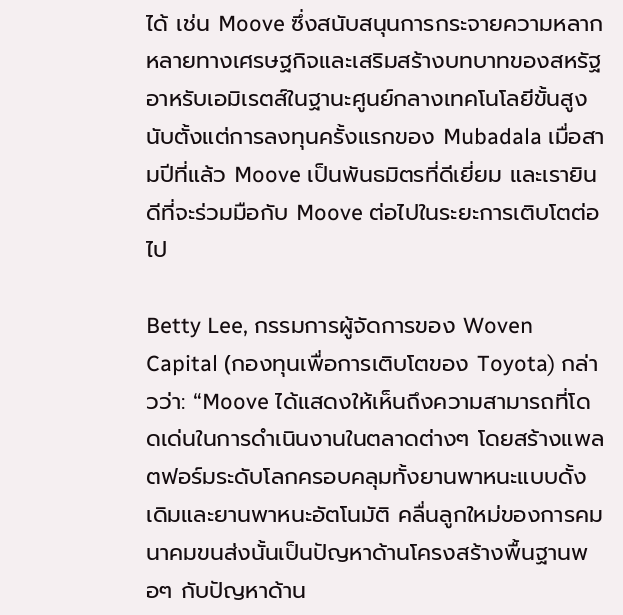ได้ เช่น Moove ซึ่งสนับสนุนการกระจายความหลากหลายทางเศรษฐกิจและเสริมสร้างบทบาทของสหรัฐอาหรับเอมิเรตส์ในฐานะศูนย์กลางเทคโนโลยีขั้นสูง นับตั้งแต่การลงทุนครั้งแรกของ Mubadala เมื่อสามปีที่แล้ว Moove เป็นพันธมิตรที่ดีเยี่ยม และเรายินดีที่จะร่วมมือกับ Moove ต่อไปในระยะการเติบโตต่อไป

Betty Lee, กรรมการผู้จัดการของ Woven Capital (กองทุนเพื่อการเติบโตของ Toyota) กล่าวว่า: “Moove ได้แสดงให้เห็นถึงความสามารถที่โดดเด่นในการดำเนินงานในตลาดต่างๆ โดยสร้างแพลตฟอร์มระดับโลกครอบคลุมทั้งยานพาหนะแบบดั้งเดิมและยานพาหนะอัตโนมัติ คลื่นลูกใหม่ของการคมนาคมขนส่งนั้นเป็นปัญหาด้านโครงสร้างพื้นฐานพอๆ กับปัญหาด้าน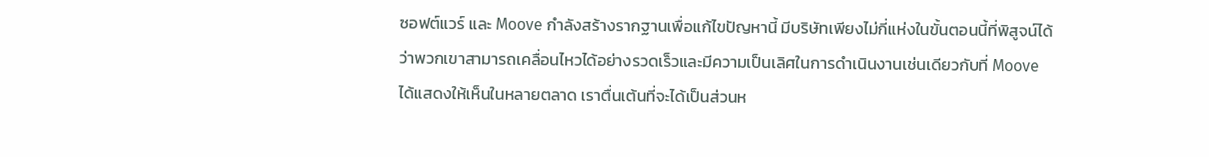ซอฟต์แวร์ และ Moove กำลังสร้างรากฐานเพื่อแก้ไขปัญหานี้ มีบริษัทเพียงไม่กี่แห่งในขั้นตอนนี้ที่พิสูจน์ได้ว่าพวกเขาสามารถเคลื่อนไหวได้อย่างรวดเร็วและมีความเป็นเลิศในการดำเนินงานเช่นเดียวกับที่ Moove ได้แสดงให้เห็นในหลายตลาด เราตื่นเต้นที่จะได้เป็นส่วนห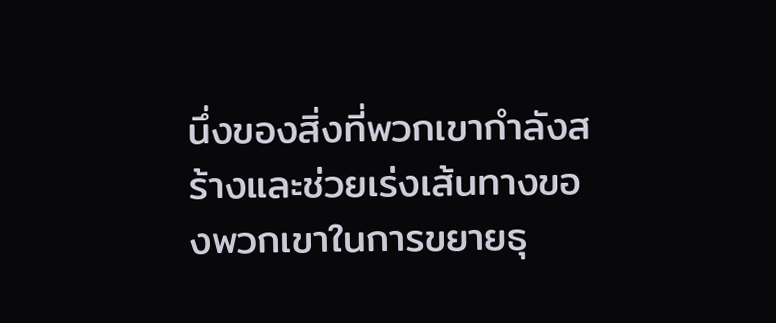นึ่งของสิ่งที่พวกเขากำลังสร้างและช่วยเร่งเส้นทางของพวกเขาในการขยายธุ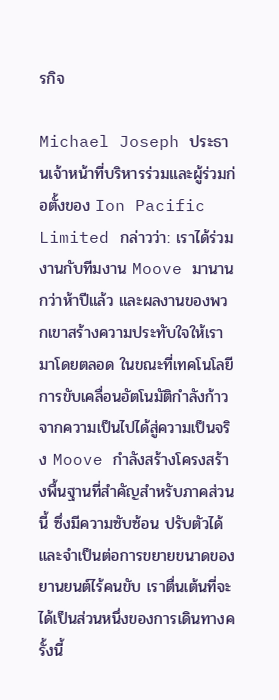รกิจ

Michael Joseph ประธานเจ้าหน้าที่บริหารร่วมและผู้ร่วมก่อตั้งของ Ion Pacific Limited กล่าวว่า: เราได้ร่วมงานกับทีมงาน Moove มานานกว่าห้าปีแล้ว และผลงานของพวกเขาสร้างความประทับใจให้เรามาโดยตลอด ในขณะที่เทคโนโลยีการขับเคลื่อนอัตโนมัติกำลังก้าวจากความเป็นไปได้สู่ความเป็นจริง Moove กำลังสร้างโครงสร้างพื้นฐานที่สำคัญสำหรับภาคส่วนนี้ ซึ่งมีความซับซ้อน ปรับตัวได้ และจำเป็นต่อการขยายขนาดของยานยนต์ไร้คนขับ เราตื่นเต้นที่จะได้เป็นส่วนหนึ่งของการเดินทางครั้งนี้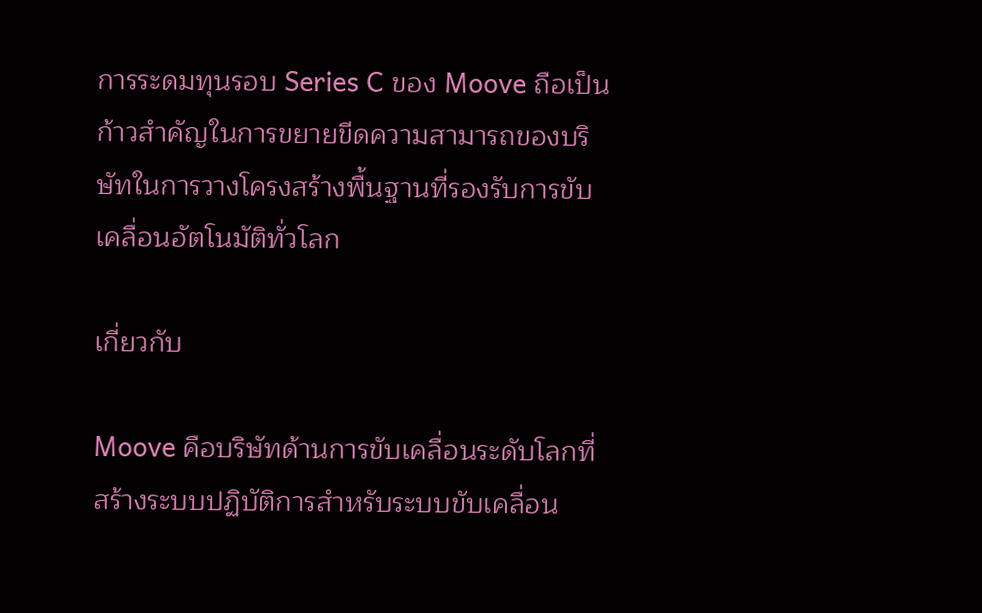การระดมทุนรอบ Series C ของ Moove ถือเป็นก้าวสำคัญในการขยายขีดความสามารถของบริษัทในการวางโครงสร้างพื้นฐานที่รองรับการขับเคลื่อนอัตโนมัติทั่วโลก

เกี่ยวกับ

Moove คือบริษัทด้านการขับเคลื่อนระดับโลกที่สร้างระบบปฏิบัติการสำหรับระบบขับเคลื่อน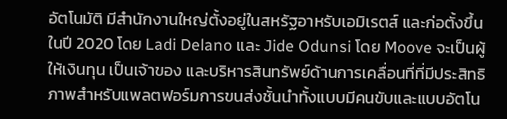อัตโนมัติ มีสำนักงานใหญ่ตั้งอยู่ในสหรัฐอาหรับเอมิเรตส์ และก่อตั้งขึ้นในปี 2020 โดย Ladi Delano และ Jide Odunsi โดย Moove จะเป็นผู้ให้เงินทุน เป็นเจ้าของ และบริหารสินทรัพย์ด้านการเคลื่อนที่ที่มีประสิทธิภาพสำหรับแพลตฟอร์มการขนส่งชั้นนำทั้งแบบมีคนขับและแบบอัตโน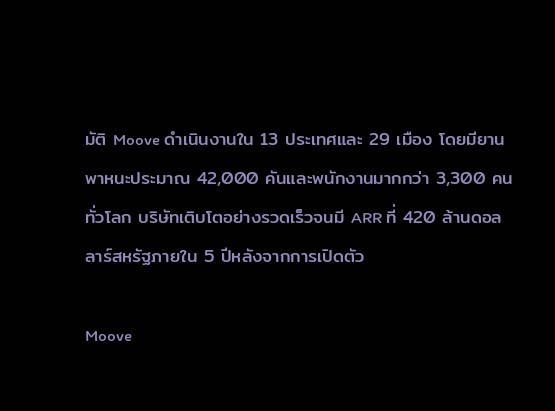มัติ Moove ดำเนินงานใน 13 ประเทศและ 29 เมือง โดยมียานพาหนะประมาณ 42,000 คันและพนักงานมากกว่า 3,300 คนทั่วโลก บริษัทเติบโตอย่างรวดเร็วจนมี ARR ที่ 420 ล้านดอลลาร์สหรัฐภายใน 5 ปีหลังจากการเปิดตัว

Moove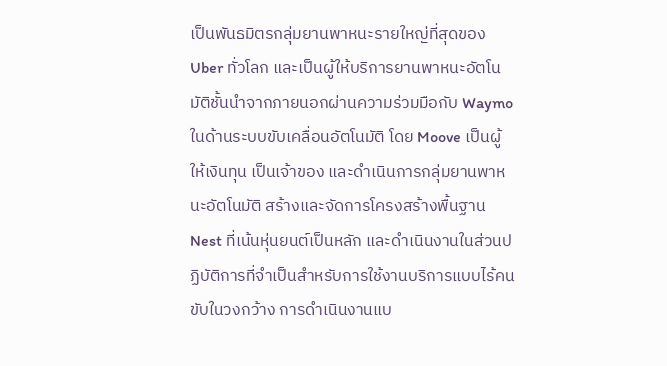เป็นพันธมิตรกลุ่มยานพาหนะรายใหญ่ที่สุดของ Uber ทั่วโลก และเป็นผู้ให้บริการยานพาหนะอัตโนมัติชั้นนำจากภายนอกผ่านความร่วมมือกับ Waymo ในด้านระบบขับเคลื่อนอัตโนมัติ โดย Moove เป็นผู้ให้เงินทุน เป็นเจ้าของ และดำเนินการกลุ่มยานพาหนะอัตโนมัติ สร้างและจัดการโครงสร้างพื้นฐาน Nest ที่เน้นหุ่นยนต์เป็นหลัก และดำเนินงานในส่วนปฏิบัติการที่จำเป็นสำหรับการใช้งานบริการแบบไร้คนขับในวงกว้าง การดำเนินงานแบ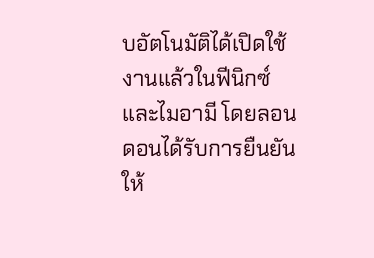บอัตโนมัติได้เปิดใช้งานแล้วในฟีนิกซ์และไมอามี โดยลอนดอนได้รับการยืนยันให้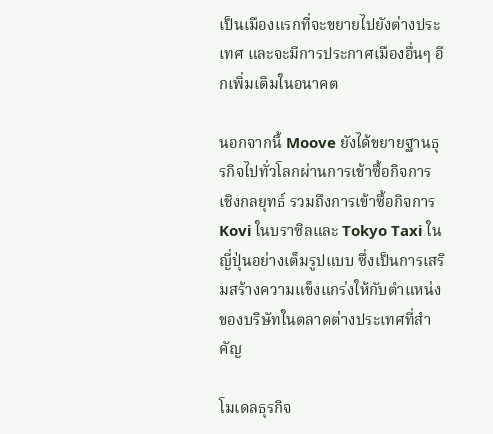เป็นเมืองแรกที่จะขยายไปยังต่างประเทศ และจะมีการประกาศเมืองอื่นๆ อีกเพิ่มเติมในอนาคต

นอกจากนี้ Moove ยังได้ขยายฐานธุรกิจไปทั่วโลกผ่านการเข้าซื้อกิจการเชิงกลยุทธ์ รวมถึงการเข้าซื้อกิจการ Kovi ในบราซิลและ Tokyo Taxi ในญี่ปุ่นอย่างเต็มรูปแบบ ซึ่งเป็นการเสริมสร้างความแข็งแกร่งให้กับตำแหน่งของบริษัทในตลาดต่างประเทศที่สำคัญ

โมเดลธุรกิจ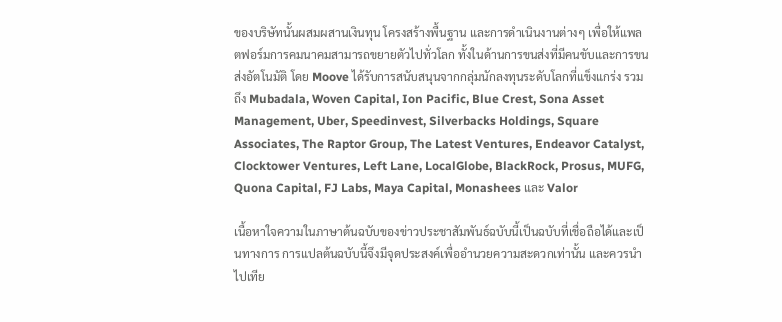ของบริษัทนั้นผสมผสานเงินทุน โครงสร้างพื้นฐาน และการดำเนินงานต่างๆ เพื่อให้แพลตฟอร์มการคมนาคมสามารถขยายตัวไปทั่วโลก ทั้งในด้านการขนส่งที่มีคนขับและการขนส่งอัตโนมัติ โดย Moove ได้รับการสนับสนุนจากกลุ่มนักลงทุนระดับโลกที่แข็งแกร่ง รวมถึง Mubadala, Woven Capital, Ion Pacific, Blue Crest, Sona Asset Management, Uber, Speedinvest, Silverbacks Holdings, Square Associates, The Raptor Group, The Latest Ventures, Endeavor Catalyst, Clocktower Ventures, Left Lane, LocalGlobe, BlackRock, Prosus, MUFG, Quona Capital, FJ Labs, Maya Capital, Monashees และ Valor

เนื้อหาใจความในภาษาต้นฉบับของข่าวประชาสัมพันธ์ฉบับนี้เป็นฉบับที่เชื่อถือได้และเป็นทางการ การแปลต้นฉบับนี้จึงมีจุดประสงค์เพื่ออำนวยความสะดวกเท่านั้น และควรนำไปเทีย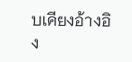บเคียงอ้างอิง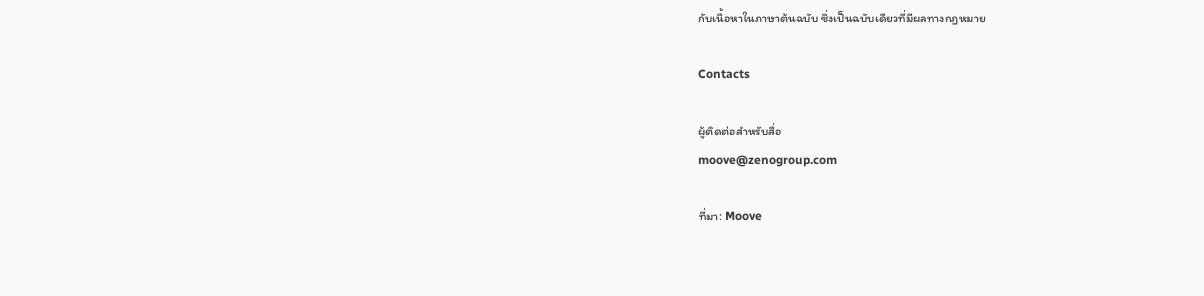กับเนื้อหาในภาษาต้นฉบับ ซึ่งเป็นฉบับเดียวที่มีผลทางกฎหมาย

Contacts

ผู้ติดต่อสำหรับสื่อ
moove@zenogroup.com

ที่มา: Moove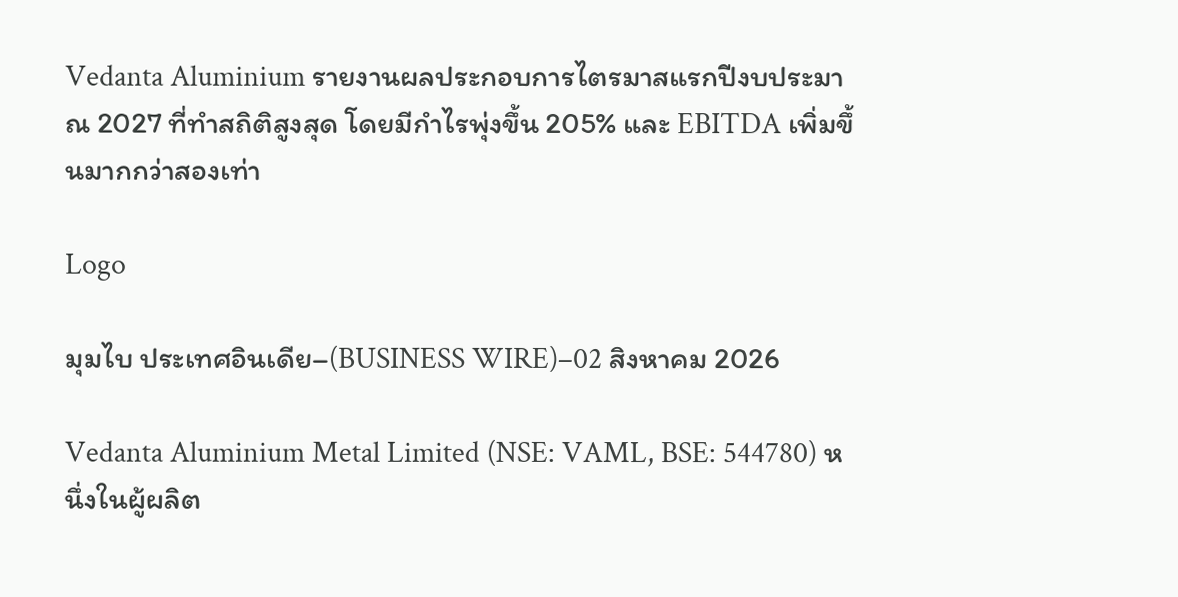Vedanta Aluminium รายงานผลประกอบการไตรมาสแรกปีงบประมาณ 2027 ที่ทำสถิติสูงสุด โดยมีกำไรพุ่งขึ้น 205% และ EBITDA เพิ่มขึ้นมากกว่าสองเท่า

Logo

มุมไบ ประเทศอินเดีย–(BUSINESS WIRE)–02 สิงหาคม 2026

Vedanta Aluminium Metal Limited (NSE: VAML, BSE: 544780) หนึ่งในผู้ผลิต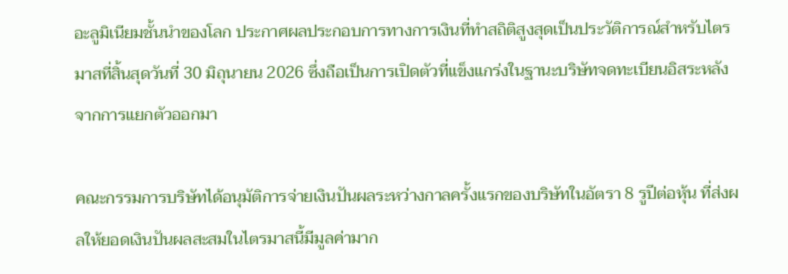อะลูมิเนียมชั้นนำของโลก ประกาศผลประกอบการทางการเงินที่ทำสถิติสูงสุดเป็นประวัติการณ์สำหรับไตรมาสที่สิ้นสุดวันที่ 30 มิถุนายน 2026 ซึ่งถือเป็นการเปิดตัวที่แข็งแกร่งในฐานะบริษัทจดทะเบียนอิสระหลังจากการแยกตัวออกมา

คณะกรรมการบริษัทได้อนุมัติการจ่ายเงินปันผลระหว่างกาลครั้งแรกของบริษัทในอัตรา 8 รูปีต่อหุ้น ที่ส่งผลให้ยอดเงินปันผลสะสมในไตรมาสนี้มีมูลค่ามาก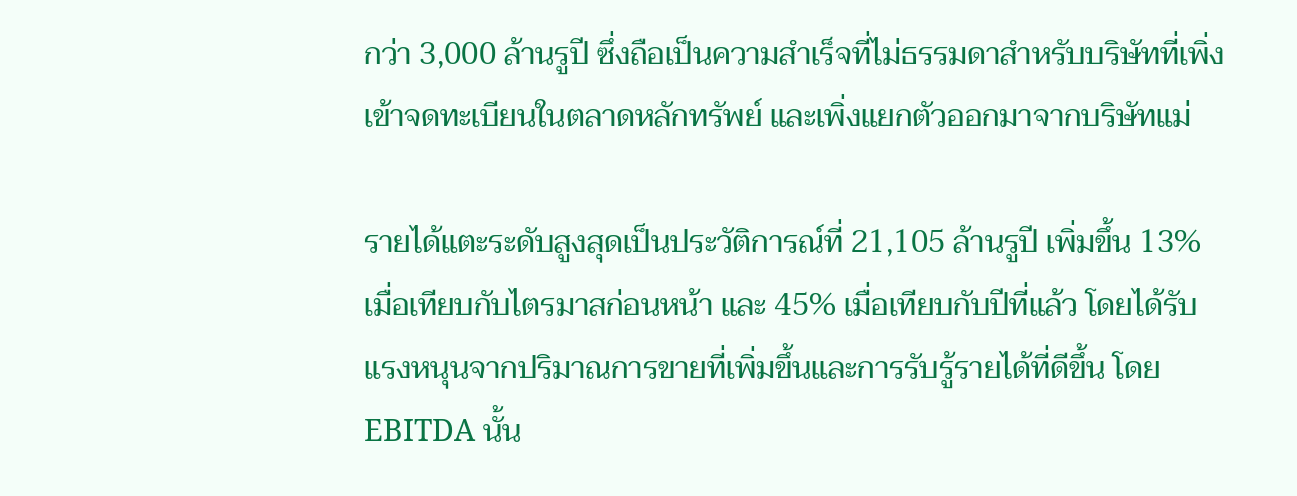กว่า 3,000 ล้านรูปี ซึ่งถือเป็นความสำเร็จที่ไม่ธรรมดาสำหรับบริษัทที่เพิ่งเข้าจดทะเบียนในตลาดหลักทรัพย์ และเพิ่งแยกตัวออกมาจากบริษัทแม่

รายได้แตะระดับสูงสุดเป็นประวัติการณ์ที่ 21,105 ล้านรูปี เพิ่มขึ้น 13% เมื่อเทียบกับไตรมาสก่อนหน้า และ 45% เมื่อเทียบกับปีที่แล้ว โดยได้รับแรงหนุนจากปริมาณการขายที่เพิ่มขึ้นและการรับรู้รายได้ที่ดีขึ้น โดย EBITDA นั้น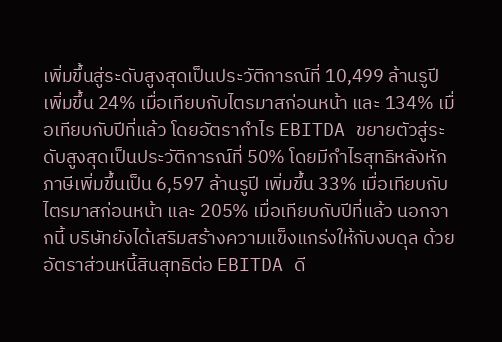เพิ่มขึ้นสู่ระดับสูงสุดเป็นประวัติการณ์ที่ 10,499 ล้านรูปี เพิ่มขึ้น 24% เมื่อเทียบกับไตรมาสก่อนหน้า และ 134% เมื่อเทียบกับปีที่แล้ว โดยอัตรากำไร EBITDA ขยายตัวสู่ระดับสูงสุดเป็นประวัติการณ์ที่ 50% โดยมีกำไรสุทธิหลังหักภาษีเพิ่มขึ้นเป็น 6,597 ล้านรูปี เพิ่มขึ้น 33% เมื่อเทียบกับไตรมาสก่อนหน้า และ 205% เมื่อเทียบกับปีที่แล้ว นอกจากนี้ บริษัทยังได้เสริมสร้างความแข็งแกร่งให้กับงบดุล ด้วยอัตราส่วนหนี้สินสุทธิต่อ EBITDA ดี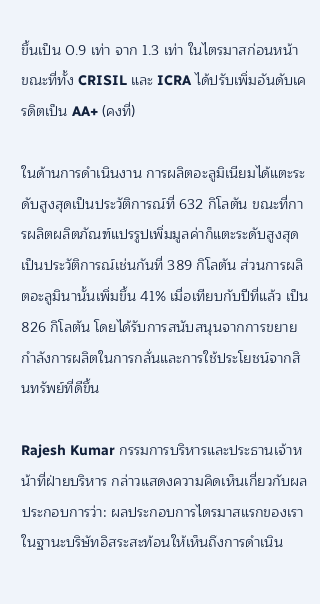ขึ้นเป็น 0.9 เท่า จาก 1.3 เท่า ในไตรมาสก่อนหน้า ขณะที่ทั้ง CRISIL และ ICRA ได้ปรับเพิ่มอันดับเครดิตเป็น AA+ (คงที่)

ในด้านการดำเนินงาน การผลิตอะลูมิเนียมได้แตะระดับสูงสุดเป็นประวัติการณ์ที่ 632 กิโลตัน ขณะที่การผลิตผลิตภัณฑ์แปรรูปเพิ่มมูลค่าก็แตะระดับสูงสุดเป็นประวัติการณ์เช่นกันที่ 389 กิโลตัน ส่วนการผลิตอะลูมินานั้นเพิ่มขึ้น 41% เมื่อเทียบกับปีที่แล้ว เป็น 826 กิโลตัน โดยได้รับการสนับสนุนจากการขยายกำลังการผลิตในการกลั่นและการใช้ประโยชน์จากสินทรัพย์ที่ดีขึ้น

Rajesh Kumar กรรมการบริหารและประธานเจ้าหน้าที่ฝ่ายบริหาร กล่าวแสดงความคิดเห็นเกี่ยวกับผลประกอบการว่า: ผลประกอบการไตรมาสแรกของเราในฐานะบริษัทอิสระสะท้อนให้เห็นถึงการดำเนิน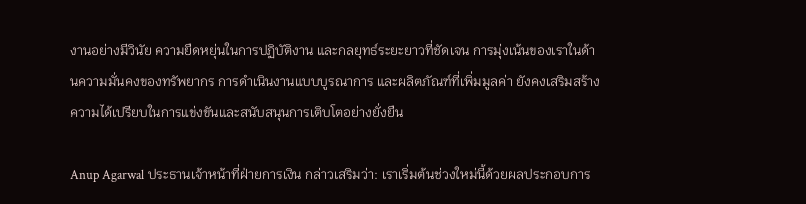งานอย่างมีวินัย ความยืดหยุ่นในการปฏิบัติงาน และกลยุทธ์ระยะยาวที่ชัดเจน การมุ่งเน้นของเราในด้านความมั่นคงของทรัพยากร การดำเนินงานแบบบูรณาการ และผลิตภัณฑ์ที่เพิ่มมูลค่า ยังคงเสริมสร้างความได้เปรียบในการแข่งขันและสนับสนุนการเติบโตอย่างยั่งยืน

Anup Agarwal ประธานเจ้าหน้าที่ฝ่ายการเงิน กล่าวเสริมว่า: เราเริ่มต้นช่วงใหม่นี้ด้วยผลประกอบการ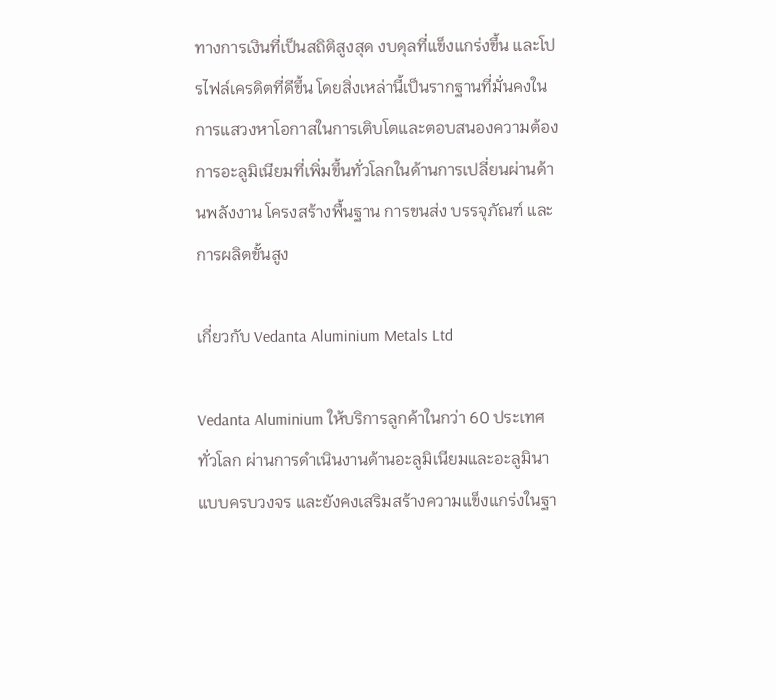ทางการเงินที่เป็นสถิติสูงสุด งบดุลที่แข็งแกร่งขึ้น และโปรไฟล์เครดิตที่ดีขึ้น โดยสิ่งเหล่านี้เป็นรากฐานที่มั่นคงในการแสวงหาโอกาสในการเติบโตและตอบสนองความต้องการอะลูมิเนียมที่เพิ่มขึ้นทั่วโลกในด้านการเปลี่ยนผ่านด้านพลังงาน โครงสร้างพื้นฐาน การขนส่ง บรรจุภัณฑ์ และการผลิตขั้นสูง

เกี่ยวกับ Vedanta Aluminium Metals Ltd

Vedanta Aluminium ให้บริการลูกค้าในกว่า 60 ประเทศทั่วโลก ผ่านการดำเนินงานด้านอะลูมิเนียมและอะลูมินาแบบครบวงจร และยังคงเสริมสร้างความแข็งแกร่งในฐา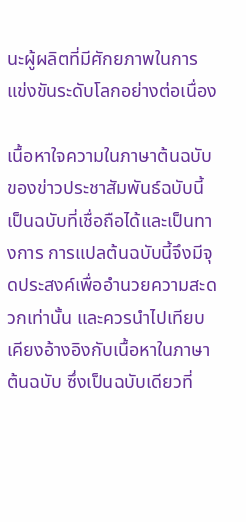นะผู้ผลิตที่มีศักยภาพในการแข่งขันระดับโลกอย่างต่อเนื่อง

เนื้อหาใจความในภาษาต้นฉบับของข่าวประชาสัมพันธ์ฉบับนี้เป็นฉบับที่เชื่อถือได้และเป็นทางการ การแปลต้นฉบับนี้จึงมีจุดประสงค์เพื่ออำนวยความสะดวกเท่านั้น และควรนำไปเทียบเคียงอ้างอิงกับเนื้อหาในภาษาต้นฉบับ ซึ่งเป็นฉบับเดียวที่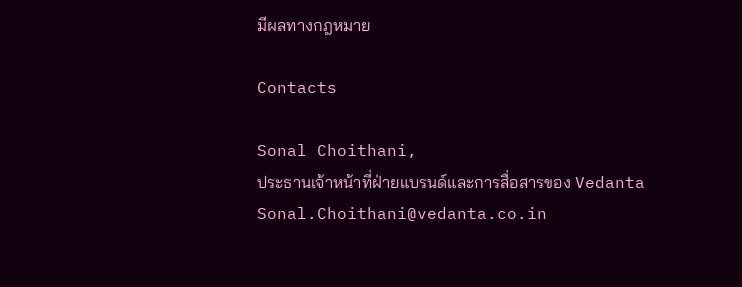มีผลทางกฎหมาย

Contacts

Sonal Choithani,
ประธานเจ้าหน้าที่ฝ่ายแบรนด์และการสื่อสารของ Vedanta
Sonal.Choithani@vedanta.co.in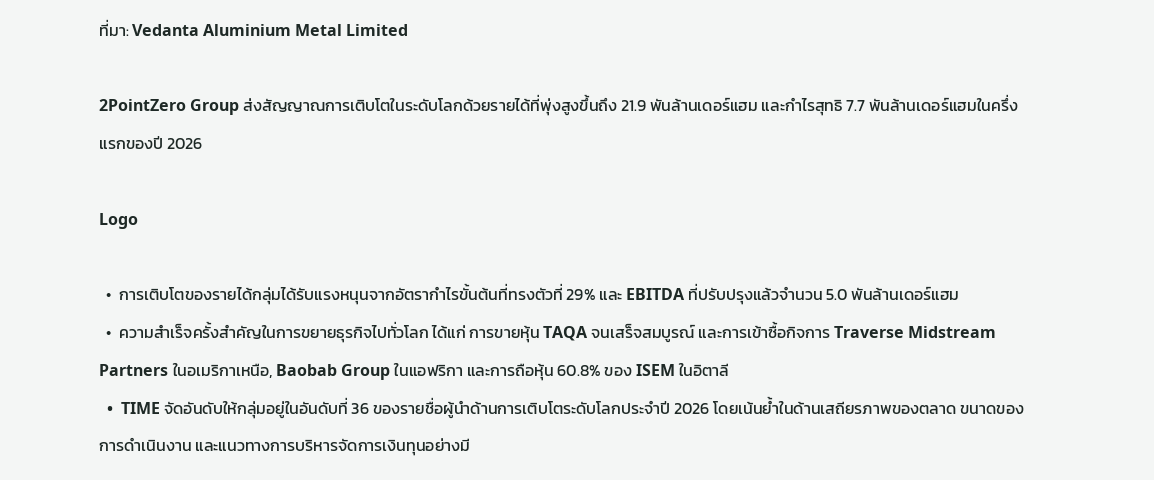ที่มา: Vedanta Aluminium Metal Limited

2PointZero Group ส่งสัญญาณการเติบโตในระดับโลกด้วยรายได้ที่พุ่งสูงขึ้นถึง 21.9 พันล้านเดอร์แฮม และกำไรสุทธิ 7.7 พันล้านเดอร์แฮมในครึ่งแรกของปี 2026

Logo

  •  การเติบโตของรายได้กลุ่มได้รับแรงหนุนจากอัตรากำไรขั้นต้นที่ทรงตัวที่ 29% และ EBITDA ที่ปรับปรุงแล้วจำนวน 5.0 พันล้านเดอร์แฮม
  •  ความสำเร็จครั้งสำคัญในการขยายธุรกิจไปทั่วโลก ได้แก่ การขายหุ้น TAQA จนเสร็จสมบูรณ์ และการเข้าซื้อกิจการ Traverse Midstream Partners ในอเมริกาเหนือ, Baobab Group ในแอฟริกา และการถือหุ้น 60.8% ของ ISEM ในอิตาลี
  •  TIME จัดอันดับให้กลุ่มอยู่ในอันดับที่ 36 ของรายชื่อผู้นำด้านการเติบโตระดับโลกประจำปี 2026 โดยเน้นย้ำในด้านเสถียรภาพของตลาด ขนาดของการดำเนินงาน และแนวทางการบริหารจัดการเงินทุนอย่างมี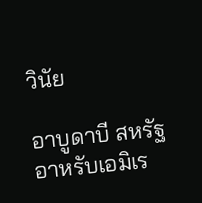วินัย

อาบูดาบี สหรัฐอาหรับเอมิเร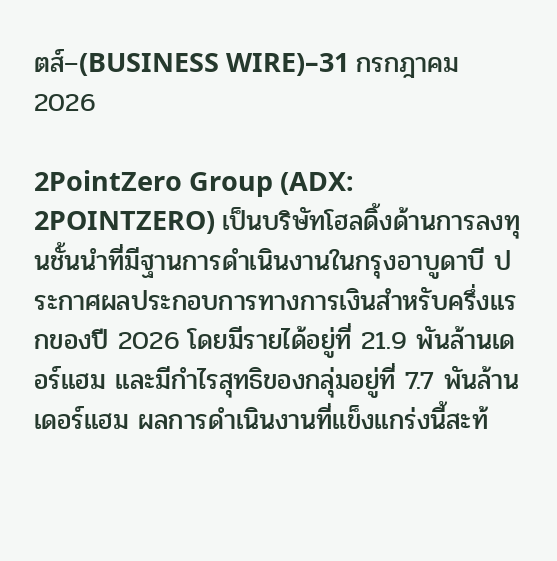ตส์–(BUSINESS WIRE)–31 กรกฎาคม 2026

2PointZero Group (ADX: 2POINTZERO) เป็นบริษัทโฮลดิ้งด้านการลงทุนชั้นนำที่มีฐานการดำเนินงานในกรุงอาบูดาบี ประกาศผลประกอบการทางการเงินสำหรับครึ่งแรกของปี 2026 โดยมีรายได้อยู่ที่ 21.9 พันล้านเดอร์แฮม และมีกำไรสุทธิของกลุ่มอยู่ที่ 7.7 พันล้านเดอร์แฮม ผลการดำเนินงานที่แข็งแกร่งนี้สะท้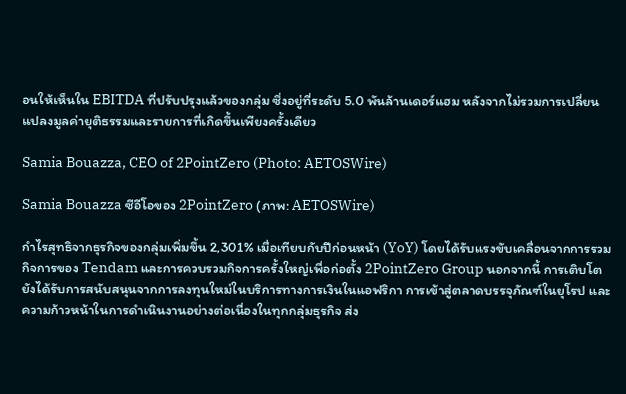อนให้เห็นใน EBITDA ที่ปรับปรุงแล้วของกลุ่ม ซึ่งอยู่ที่ระดับ 5.0 พันล้านเดอร์แฮม หลังจากไม่รวมการเปลี่ยนแปลงมูลค่ายุติธรรมและรายการที่เกิดขึ้นเพียงครั้งเดียว

Samia Bouazza, CEO of 2PointZero (Photo: AETOSWire)

Samia Bouazza ซีอีโอของ 2PointZero (ภาพ: AETOSWire)

กำไรสุทธิจากธุรกิจของกลุ่มเพิ่มขึ้น 2,301% เมื่อเทียบกับปีก่อนหน้า (YoY) โดยได้รับแรงขับเคลื่อนจากการรวมกิจการของ Tendam และการควบรวมกิจการครั้งใหญ่เพื่อก่อตั้ง 2PointZero Group นอกจากนี้ การเติบโตยังได้รับการสนับสนุนจากการลงทุนใหม่ในบริการทางการเงินในแอฟริกา การเข้าสู่ตลาดบรรจุภัณฑ์ในยุโรป และความก้าวหน้าในการดำเนินงานอย่างต่อเนื่องในทุกกลุ่มธุรกิจ ส่ง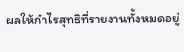ผลให้กำไรสุทธิที่รายงานทั้งหมดอยู่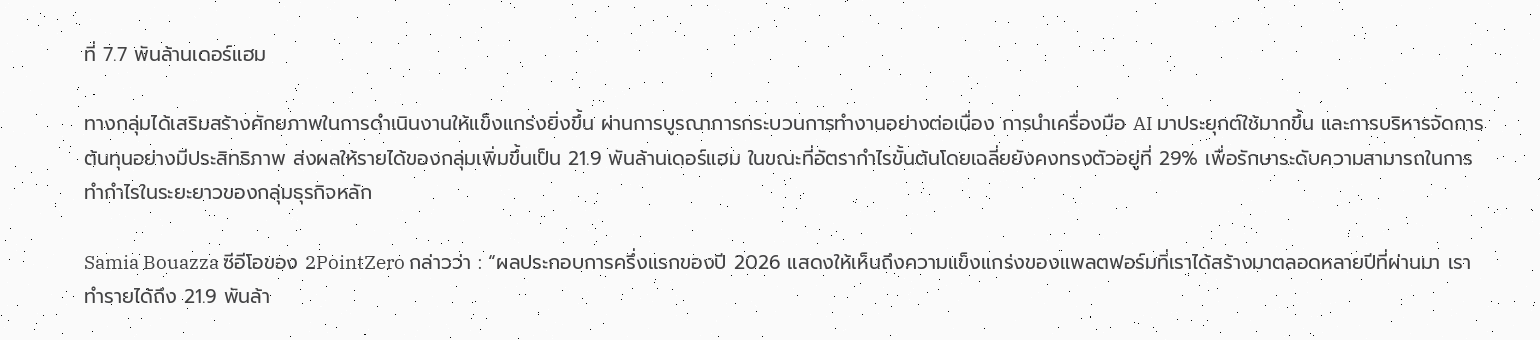ที่ 7.7 พันล้านเดอร์แฮม

ทางกลุ่มได้เสริมสร้างศักยภาพในการดำเนินงานให้แข็งแกร่งยิ่งขึ้น ผ่านการบูรณาการกระบวนการทำงานอย่างต่อเนื่อง การนำเครื่องมือ AI มาประยุกต์ใช้มากขึ้น และการบริหารจัดการต้นทุนอย่างมีประสิทธิภาพ ส่งผลให้รายได้ของกลุ่มเพิ่มขึ้นเป็น 21.9 พันล้านเดอร์แฮม ในขณะที่อัตรากำไรขั้นต้นโดยเฉลี่ยยังคงทรงตัวอยู่ที่ 29% เพื่อรักษาระดับความสามารถในการทำกำไรในระยะยาวของกลุ่มธุรกิจหลัก

Samia Bouazza ซีอีโอของ 2PointZero กล่าวว่า : “ผลประกอบการครึ่งแรกของปี 2026 แสดงให้เห็นถึงความแข็งแกร่งของแพลตฟอร์มที่เราได้สร้างมาตลอดหลายปีที่ผ่านมา เราทำรายได้ถึง 21.9 พันล้า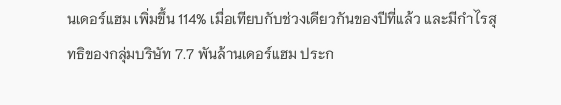นเดอร์แฮม เพิ่มขึ้น 114% เมื่อเทียบกับช่วงเดียวกันของปีที่แล้ว และมีกำไรสุทธิของกลุ่มบริษัท 7.7 พันล้านเดอร์แฮม ประก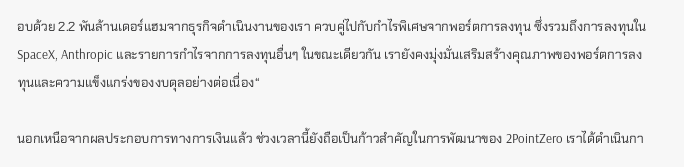อบด้วย 2.2 พันล้านเดอร์แฮมจากธุรกิจดำเนินงานของเรา ควบคู่ไปกับกำไรพิเศษจากพอร์ตการลงทุน ซึ่งรวมถึงการลงทุนใน SpaceX, Anthropic และรายการกำไรจากการลงทุนอื่นๆ ในขณะเดียวกัน เรายังคงมุ่งมั่นเสริมสร้างคุณภาพของพอร์ตการลงทุนและความแข็งแกร่งของงบดุลอย่างต่อเนื่อง“

นอกเหนือจากผลประกอบการทางการเงินแล้ว ช่วงเวลานี้ยังถือเป็นก้าวสำคัญในการพัฒนาของ 2PointZero เราได้ดำเนินกา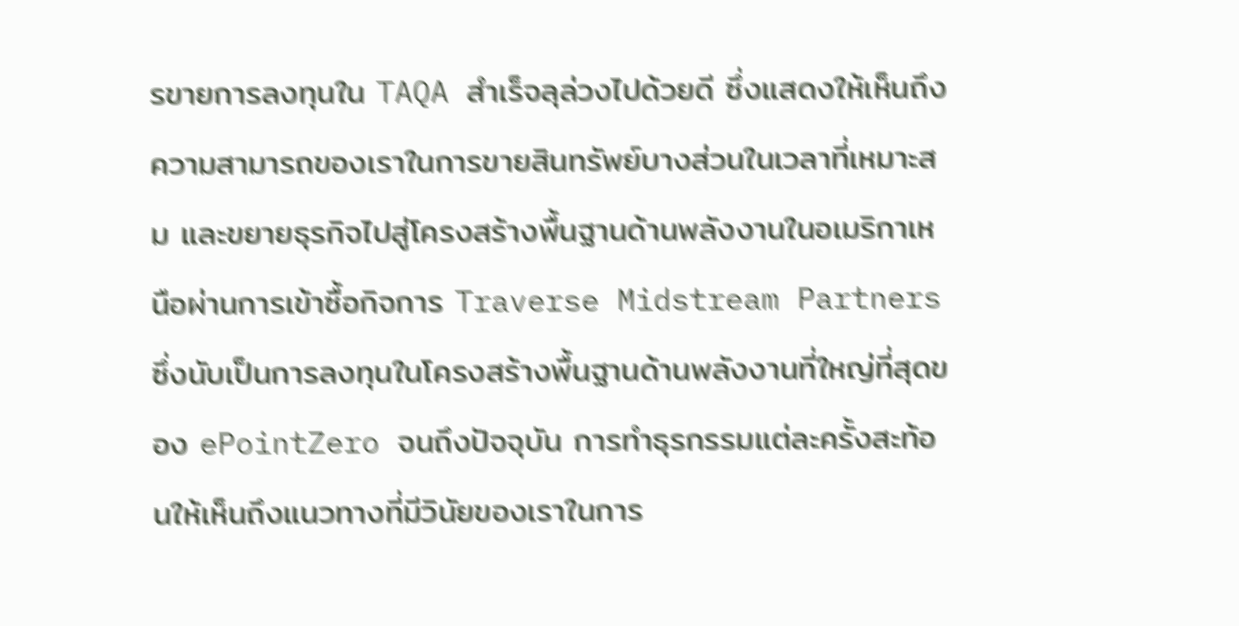รขายการลงทุนใน TAQA สำเร็จลุล่วงไปด้วยดี ซึ่งแสดงให้เห็นถึงความสามารถของเราในการขายสินทรัพย์บางส่วนในเวลาที่เหมาะสม และขยายธุรกิจไปสู่โครงสร้างพื้นฐานด้านพลังงานในอเมริกาเหนือผ่านการเข้าซื้อกิจการ Traverse Midstream Partners ซึ่งนับเป็นการลงทุนในโครงสร้างพื้นฐานด้านพลังงานที่ใหญ่ที่สุดของ ePointZero จนถึงปัจจุบัน การทำธุรกรรมแต่ละครั้งสะท้อนให้เห็นถึงแนวทางที่มีวินัยของเราในการ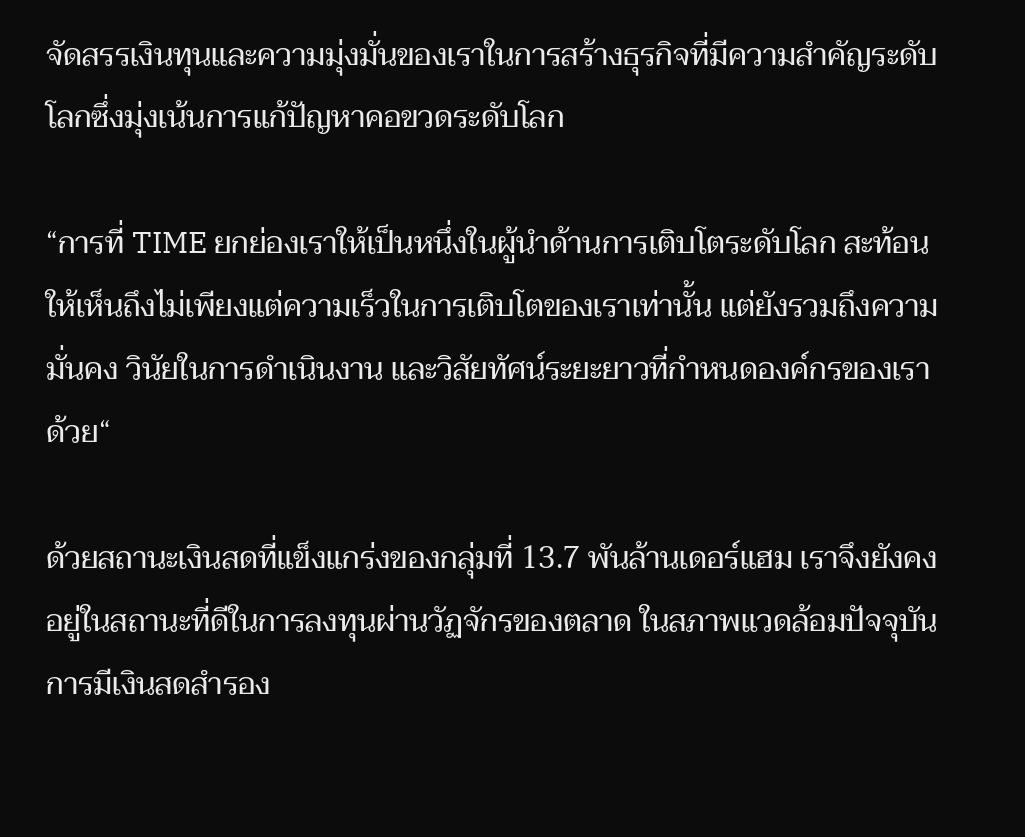จัดสรรเงินทุนและความมุ่งมั่นของเราในการสร้างธุรกิจที่มีความสำคัญระดับโลกซึ่งมุ่งเน้นการแก้ปัญหาคอขวดระดับโลก

“การที่ TIME ยกย่องเราให้เป็นหนึ่งในผู้นำด้านการเติบโตระดับโลก สะท้อนให้เห็นถึงไม่เพียงแต่ความเร็วในการเติบโตของเราเท่านั้น แต่ยังรวมถึงความมั่นคง วินัยในการดำเนินงาน และวิสัยทัศน์ระยะยาวที่กำหนดองค์กรของเราด้วย“

ด้วยสถานะเงินสดที่แข็งแกร่งของกลุ่มที่ 13.7 พันล้านเดอร์แฮม เราจึงยังคงอยู่ในสถานะที่ดีในการลงทุนผ่านวัฏจักรของตลาด ในสภาพแวดล้อมปัจจุบัน การมีเงินสดสำรอง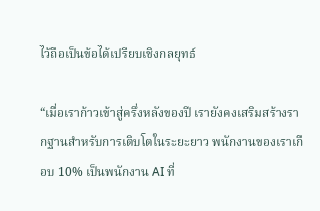ไว้ถือเป็นข้อได้เปรียบเชิงกลยุทธ์

“เมื่อเราก้าวเข้าสู่ครึ่งหลังของปี เรายังคงเสริมสร้างรากฐานสำหรับการเติบโตในระยะยาว พนักงานของเราเกือบ 10% เป็นพนักงาน AI ที่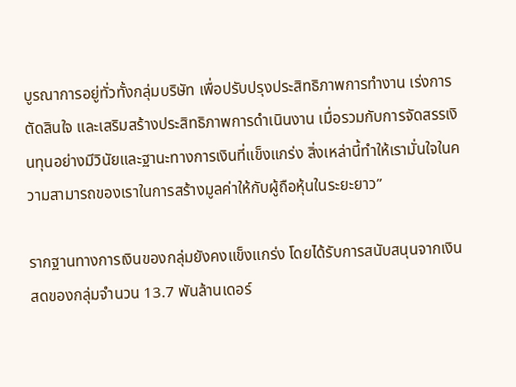บูรณาการอยู่ทั่วทั้งกลุ่มบริษัท เพื่อปรับปรุงประสิทธิภาพการทำงาน เร่งการตัดสินใจ และเสริมสร้างประสิทธิภาพการดำเนินงาน เมื่อรวมกับการจัดสรรเงินทุนอย่างมีวินัยและฐานะทางการเงินที่แข็งแกร่ง สิ่งเหล่านี้ทำให้เรามั่นใจในความสามารถของเราในการสร้างมูลค่าให้กับผู้ถือหุ้นในระยะยาว”

รากฐานทางการเงินของกลุ่มยังคงแข็งแกร่ง โดยได้รับการสนับสนุนจากเงินสดของกลุ่มจำนวน 13.7 พันล้านเดอร์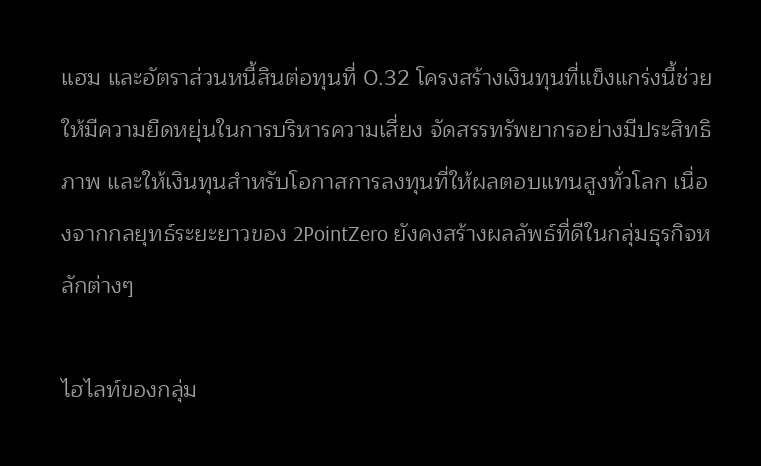แฮม และอัตราส่วนหนี้สินต่อทุนที่ 0.32 โครงสร้างเงินทุนที่แข็งแกร่งนี้ช่วยให้มีความยืดหยุ่นในการบริหารความเสี่ยง จัดสรรทรัพยากรอย่างมีประสิทธิภาพ และให้เงินทุนสำหรับโอกาสการลงทุนที่ให้ผลตอบแทนสูงทั่วโลก เนื่องจากกลยุทธ์ระยะยาวของ 2PointZero ยังคงสร้างผลลัพธ์ที่ดีในกลุ่มธุรกิจหลักต่างๆ

ไฮไลท์ของกลุ่ม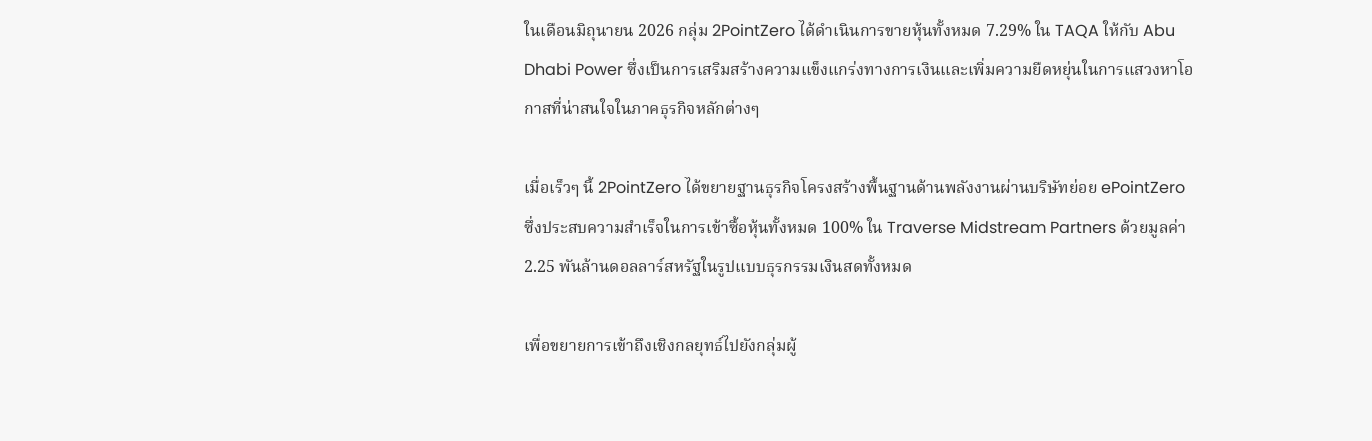ในเดือนมิถุนายน 2026 กลุ่ม 2PointZero ได้ดำเนินการขายหุ้นทั้งหมด 7.29% ใน TAQA ให้กับ Abu Dhabi Power ซึ่งเป็นการเสริมสร้างความแข็งแกร่งทางการเงินและเพิ่มความยืดหยุ่นในการแสวงหาโอกาสที่น่าสนใจในภาคธุรกิจหลักต่างๆ

เมื่อเร็วๆ นี้ 2PointZero ได้ขยายฐานธุรกิจโครงสร้างพื้นฐานด้านพลังงานผ่านบริษัทย่อย ePointZero ซึ่งประสบความสำเร็จในการเข้าซื้อหุ้นทั้งหมด 100% ใน Traverse Midstream Partners ด้วยมูลค่า 2.25 พันล้านดอลลาร์สหรัฐในรูปแบบธุรกรรมเงินสดทั้งหมด

เพื่อขยายการเข้าถึงเชิงกลยุทธ์ไปยังกลุ่มผู้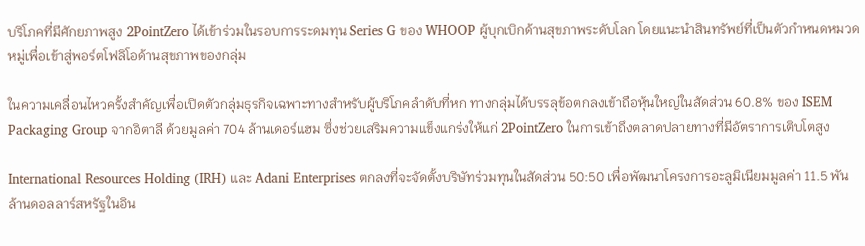บริโภคที่มีศักยภาพสูง 2PointZero ได้เข้าร่วมในรอบการระดมทุน Series G ของ WHOOP ผู้บุกเบิกด้านสุขภาพระดับโลก โดยแนะนำสินทรัพย์ที่เป็นตัวกำหนดหมวดหมู่เพื่อเข้าสู่พอร์ตโฟลิโอด้านสุขภาพของกลุ่ม

ในความเคลื่อนไหวครั้งสำคัญเพื่อเปิดตัวกลุ่มธุรกิจเฉพาะทางสำหรับผู้บริโภคลำดับที่หก ทางกลุ่มได้บรรลุข้อตกลงเข้าถือหุ้นใหญ่ในสัดส่วน 60.8% ของ ISEM Packaging Group จากอิตาลี ด้วยมูลค่า 704 ล้านเดอร์แฮม ซึ่งช่วยเสริมความแข็งแกร่งให้แก่ 2PointZero ในการเข้าถึงตลาดปลายทางที่มีอัตราการเติบโตสูง

International Resources Holding (IRH) และ Adani Enterprises ตกลงที่จะจัดตั้งบริษัทร่วมทุนในสัดส่วน 50:50 เพื่อพัฒนาโครงการอะลูมิเนียมมูลค่า 11.5 พันล้านดอลลาร์สหรัฐในอิน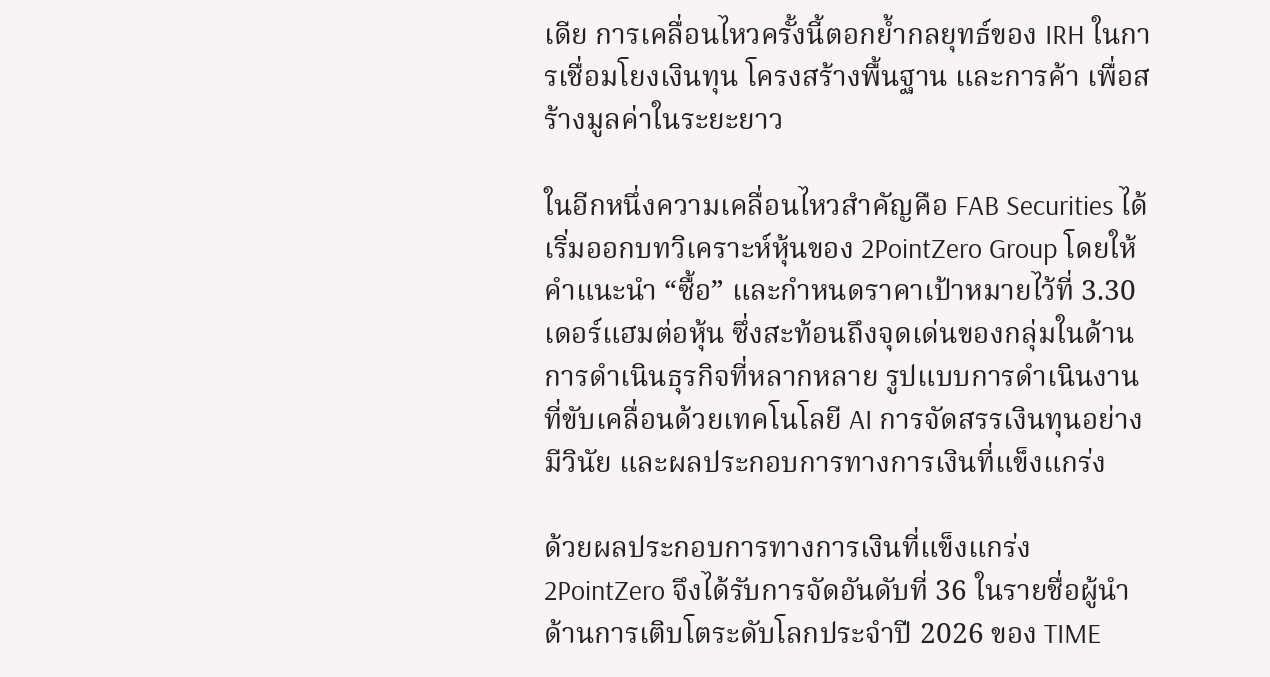เดีย การเคลื่อนไหวครั้งนี้ตอกย้ำกลยุทธ์ของ IRH ในการเชื่อมโยงเงินทุน โครงสร้างพื้นฐาน และการค้า เพื่อสร้างมูลค่าในระยะยาว

ในอีกหนึ่งความเคลื่อนไหวสำคัญคือ FAB Securities ได้เริ่มออกบทวิเคราะห์หุ้นของ 2PointZero Group โดยให้คำแนะนำ “ซื้อ” และกำหนดราคาเป้าหมายไว้ที่ 3.30 เดอร์แฮมต่อหุ้น ซึ่งสะท้อนถึงจุดเด่นของกลุ่มในด้านการดำเนินธุรกิจที่หลากหลาย รูปแบบการดำเนินงานที่ขับเคลื่อนด้วยเทคโนโลยี AI การจัดสรรเงินทุนอย่างมีวินัย และผลประกอบการทางการเงินที่แข็งแกร่ง

ด้วยผลประกอบการทางการเงินที่แข็งแกร่ง 2PointZero จึงได้รับการจัดอันดับที่ 36 ในรายชื่อผู้นำด้านการเติบโตระดับโลกประจำปี 2026 ของ TIME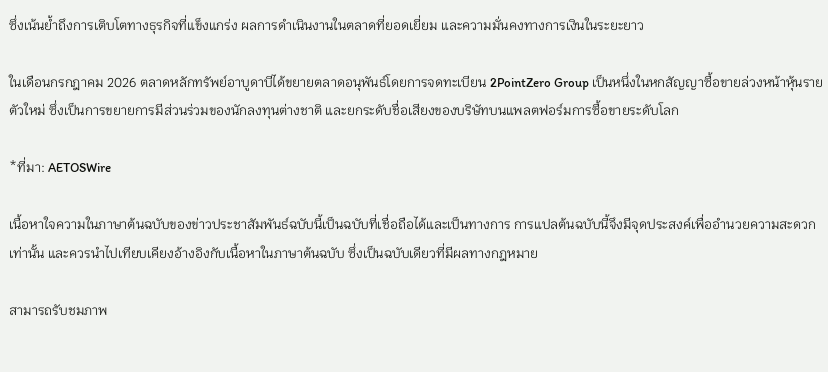ซึ่งเน้นย้ำถึงการเติบโตทางธุรกิจที่แข็งแกร่ง ผลการดำเนินงานในตลาดที่ยอดเยี่ยม และความมั่นคงทางการเงินในระยะยาว

ในเดือนกรกฎาคม 2026 ตลาดหลักทรัพย์อาบูดาบีได้ขยายตลาดอนุพันธ์โดยการจดทะเบียน 2PointZero Group เป็นหนึ่งในหกสัญญาซื้อขายล่วงหน้าหุ้นรายตัวใหม่ ซึ่งเป็นการขยายการมีส่วนร่วมของนักลงทุนต่างชาติ และยกระดับชื่อเสียงของบริษัทบนแพลตฟอร์มการซื้อขายระดับโลก

*ที่มา: AETOSWire

เนื้อหาใจความในภาษาต้นฉบับของข่าวประชาสัมพันธ์ฉบับนี้เป็นฉบับที่เชื่อถือได้และเป็นทางการ การแปลต้นฉบับนี้จึงมีจุดประสงค์เพื่ออำนวยความสะดวกเท่านั้น และควรนำไปเทียบเคียงอ้างอิงกับเนื้อหาในภาษาต้นฉบับ ซึ่งเป็นฉบับเดียวที่มีผลทางกฎหมาย

สามารถรับชมภาพ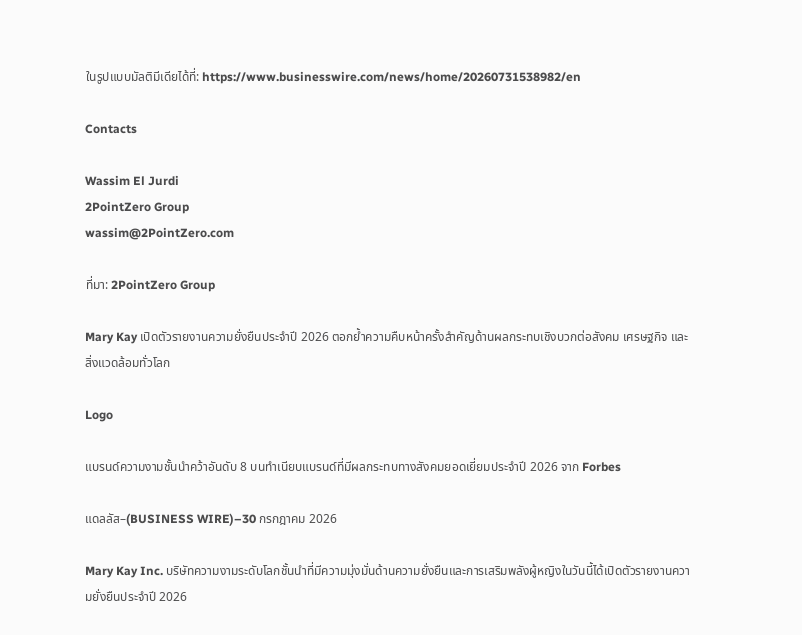ในรูปแบบมัลติมีเดียได้ที่: https://www.businesswire.com/news/home/20260731538982/en

Contacts

Wassim El Jurdi
2PointZero Group
wassim@2PointZero.com

ที่มา: 2PointZero Group

Mary Kay เปิดตัวรายงานความยั่งยืนประจำปี 2026 ตอกย้ำความคืบหน้าครั้งสำคัญด้านผลกระทบเชิงบวกต่อสังคม เศรษฐกิจ และสิ่งแวดล้อมทั่วโลก

Logo

แบรนด์ความงามชั้นนำคว้าอันดับ 8 บนทำเนียบแบรนด์ที่มีผลกระทบทางสังคมยอดเยี่ยมประจำปี 2026 จาก Forbes

แดลลัส–(BUSINESS WIRE)–30 กรกฎาคม 2026

Mary Kay Inc. บริษัทความงามระดับโลกชั้นนำที่มีความมุ่งมั่นด้านความยั่งยืนและการเสริมพลังผู้หญิงในวันนี้ได้เปิดตัวรายงานความยั่งยืนประจำปี 2026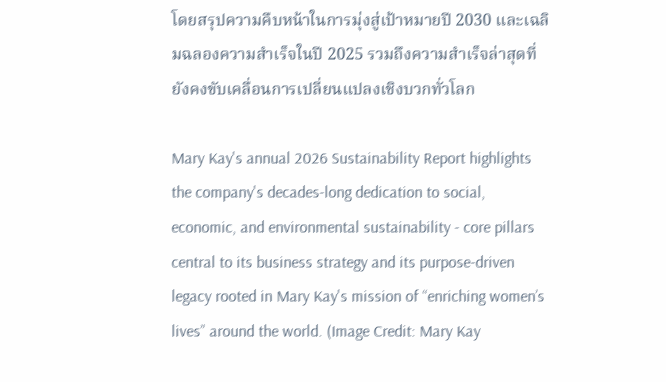โดยสรุปความคืบหน้าในการมุ่งสู่เป้าหมายปี 2030 และเฉลิมฉลองความสำเร็จในปี 2025 รวมถึงความสำเร็จล่าสุดที่ยังคงขับเคลื่อนการเปลี่ยนแปลงเชิงบวกทั่วโลก

Mary Kay's annual 2026 Sustainability Report highlights the company's decades-long dedication to social, economic, and environmental sustainability - core pillars central to its business strategy and its purpose-driven legacy rooted in Mary Kay's mission of “enriching women’s lives” around the world. (Image Credit: Mary Kay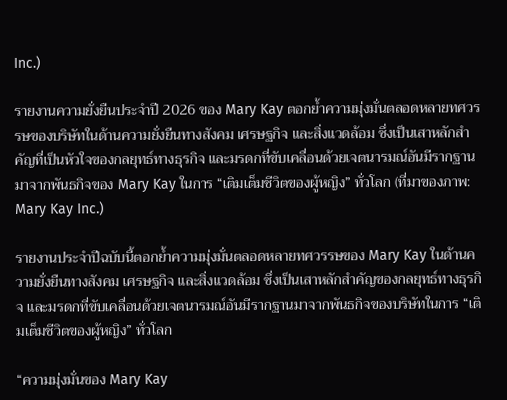Inc.)

รายงานความยั่งยืนประจำปี 2026 ของ Mary Kay ตอกย้ำความมุ่งมั่นตลอดหลายทศวรรษของบริษัทในด้านความยั่งยืนทางสังคม เศรษฐกิจ และสิ่งแวดล้อม ซึ่งเป็นเสาหลักสำคัญที่เป็นหัวใจของกลยุทธ์ทางธุรกิจ และมรดกที่ขับเคลื่อนด้วยเจตนารมณ์อันมีรากฐานมาจากพันธกิจของ Mary Kay ในการ “เติมเต็มชีวิตของผู้หญิง” ทั่วโลก (ที่มาของภาพ: Mary Kay Inc.)

รายงานประจำปีฉบับนี้ตอกย้ำความมุ่งมั่นตลอดหลายทศวรรษของ Mary Kay ในด้านความยั่งยืนทางสังคม เศรษฐกิจ และสิ่งแวดล้อม ซึ่งเป็นเสาหลักสำคัญของกลยุทธ์ทางธุรกิจ และมรดกที่ขับเคลื่อนด้วยเจตนารมณ์อันมีรากฐานมาจากพันธกิจของบริษัทในการ “เติมเต็มชีวิตของผู้หญิง” ทั่วโลก

“ความมุ่งมั่นของ Mary Kay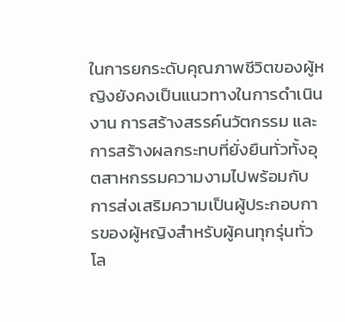ในการยกระดับคุณภาพชีวิตของผู้หญิงยังคงเป็นแนวทางในการดำเนินงาน การสร้างสรรค์นวัตกรรม และการสร้างผลกระทบที่ยั่งยืนทั่วทั้งอุตสาหกรรมความงามไปพร้อมกับการส่งเสริมความเป็นผู้ประกอบการของผู้หญิงสำหรับผู้คนทุกรุ่นทั่วโล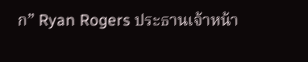ก” Ryan Rogers ประธานเจ้าหน้า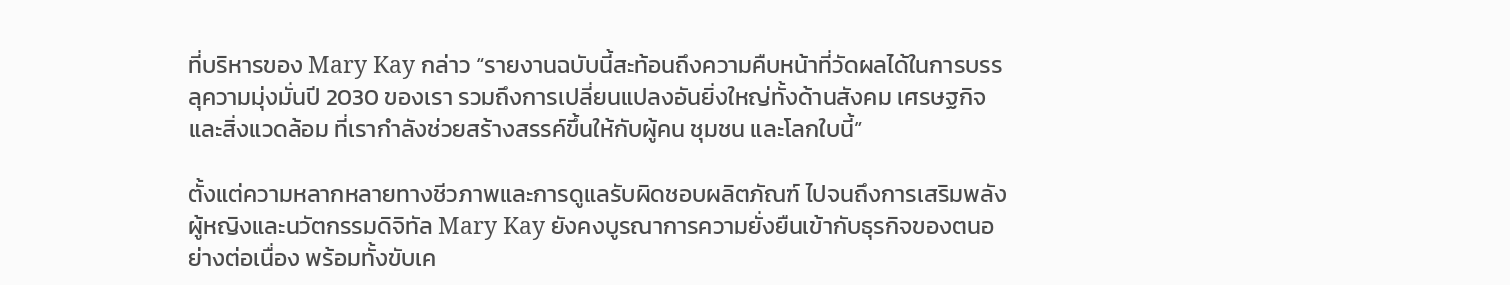ที่บริหารของ Mary Kay กล่าว “รายงานฉบับนี้สะท้อนถึงความคืบหน้าที่วัดผลได้ในการบรรลุความมุ่งมั่นปี 2030 ของเรา รวมถึงการเปลี่ยนแปลงอันยิ่งใหญ่ทั้งด้านสังคม เศรษฐกิจ และสิ่งแวดล้อม ที่เรากำลังช่วยสร้างสรรค์ขึ้นให้กับผู้คน ชุมชน และโลกใบนี้”

ตั้งแต่ความหลากหลายทางชีวภาพและการดูแลรับผิดชอบผลิตภัณฑ์ ไปจนถึงการเสริมพลังผู้หญิงและนวัตกรรมดิจิทัล Mary Kay ยังคงบูรณาการความยั่งยืนเข้ากับธุรกิจของตนอย่างต่อเนื่อง พร้อมทั้งขับเค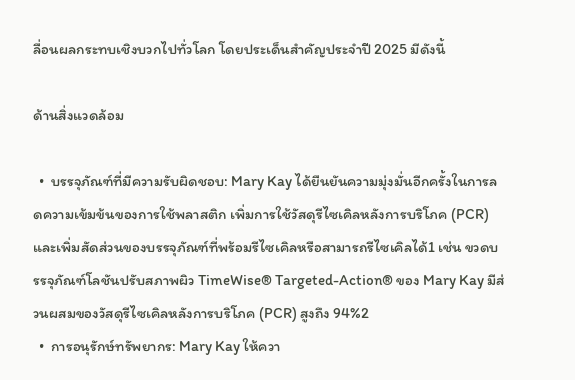ลื่อนผลกระทบเชิงบวกไปทั่วโลก โดยประเด็นสำคัญประจำปี 2025 มีดังนี้

ด้านสิ่งแวดล้อม

  •  บรรจุภัณฑ์ที่มีความรับผิดชอบ: Mary Kay ได้ยืนยันความมุ่งมั่นอีกครั้งในการลดความเข้มข้นของการใช้พลาสติก เพิ่มการใช้วัสดุรีไซเคิลหลังการบริโภค (PCR) และเพิ่มสัดส่วนของบรรจุภัณฑ์ที่พร้อมรีไซเคิลหรือสามารถรีไซเคิลได้1 เช่น ขวดบรรจุภัณฑ์โลชันปรับสภาพผิว TimeWise® Targeted-Action® ของ Mary Kay มีส่วนผสมของวัสดุรีไซเคิลหลังการบริโภค (PCR) สูงถึง 94%2
  •  การอนุรักษ์ทรัพยากร: Mary Kay ให้ควา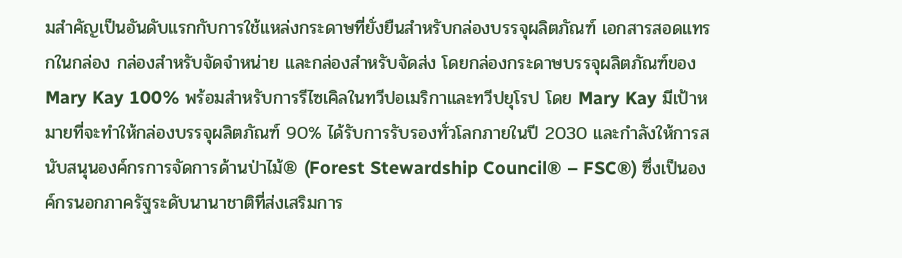มสำคัญเป็นอันดับแรกกับการใช้แหล่งกระดาษที่ยั่งยืนสำหรับกล่องบรรจุผลิตภัณฑ์ เอกสารสอดแทรกในกล่อง กล่องสำหรับจัดจำหน่าย และกล่องสำหรับจัดส่ง โดยกล่องกระดาษบรรจุผลิตภัณฑ์ของ Mary Kay 100% พร้อมสำหรับการรีไซเคิลในทวีปอเมริกาและทวีปยุโรป โดย Mary Kay มีเป้าหมายที่จะทำให้กล่องบรรจุผลิตภัณฑ์ 90% ได้รับการรับรองทั่วโลกภายในปี 2030 และกำลังให้การสนับสนุนองค์กรการจัดการด้านป่าไม้® (Forest Stewardship Council® – FSC®) ซึ่งเป็นองค์กรนอกภาครัฐระดับนานาชาติที่ส่งเสริมการ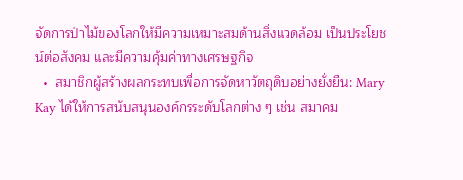จัดการป่าไม้ของโลกให้มีความเหมาะสมด้านสิ่งแวดล้อม เป็นประโยชน์ต่อสังคม และมีความคุ้มค่าทางเศรษฐกิจ
  •  สมาชิกผู้สร้างผลกระทบเพื่อการจัดหาวัตถุดิบอย่างยั่งยืน: Mary Kay ได้ให้การสนับสนุนองค์กรระดับโลกต่าง ๆ เช่น สมาคม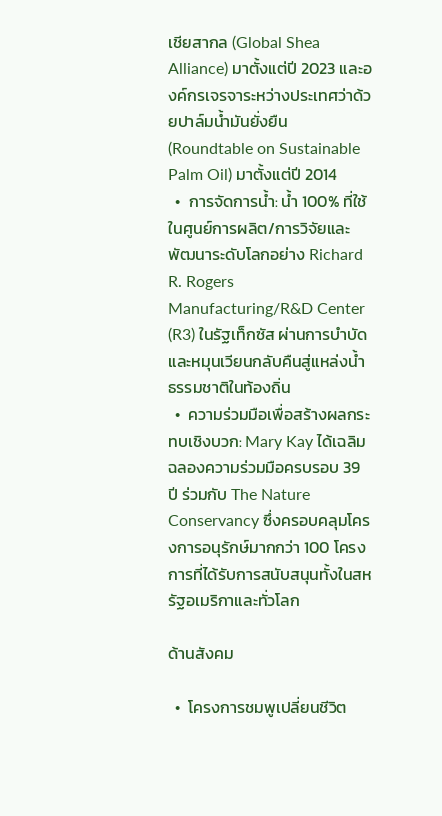เชียสากล (Global Shea Alliance) มาตั้งแต่ปี 2023 และองค์กรเจรจาระหว่างประเทศว่าด้วยปาล์มน้ำมันยั่งยืน (Roundtable on Sustainable Palm Oil) มาตั้งแต่ปี 2014
  •  การจัดการน้ำ: น้ำ 100% ที่ใช้ในศูนย์การผลิต/การวิจัยและพัฒนาระดับโลกอย่าง Richard R. Rogers Manufacturing/R&D Center (R3) ในรัฐเท็กซัส ผ่านการบำบัดและหมุนเวียนกลับคืนสู่แหล่งน้ำธรรมชาติในท้องถิ่น
  •  ความร่วมมือเพื่อสร้างผลกระทบเชิงบวก: Mary Kay ได้เฉลิมฉลองความร่วมมือครบรอบ 39 ปี ร่วมกับ The Nature Conservancy ซึ่งครอบคลุมโครงการอนุรักษ์มากกว่า 100 โครงการที่ได้รับการสนับสนุนทั้งในสหรัฐอเมริกาและทั่วโลก

ด้านสังคม

  •  โครงการชมพูเปลี่ยนชีวิต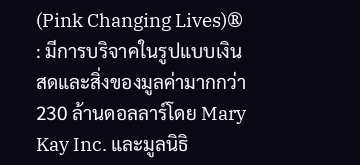(Pink Changing Lives)® : มีการบริจาคในรูปแบบเงินสดและสิ่งของมูลค่ามากกว่า 230 ล้านดอลลาร์โดย Mary Kay Inc. และมูลนิธิ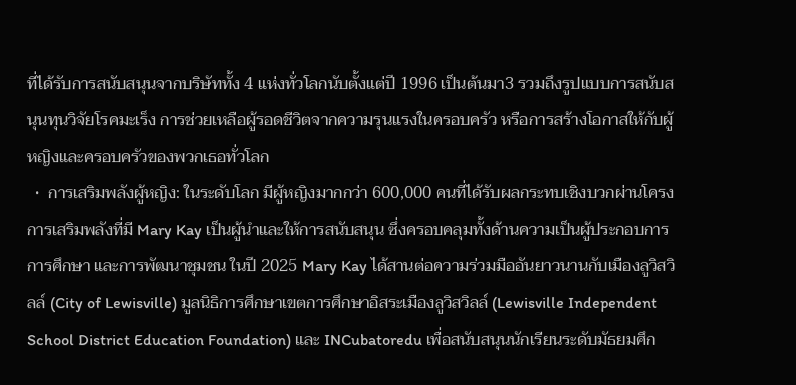ที่ได้รับการสนับสนุนจากบริษัททั้ง 4 แห่งทั่วโลกนับตั้งแต่ปี 1996 เป็นต้นมา3 รวมถึงรูปแบบการสนับสนุนทุนวิจัยโรคมะเร็ง การช่วยเหลือผู้รอดชีวิตจากความรุนแรงในครอบครัว หรือการสร้างโอกาสให้กับผู้หญิงและครอบครัวของพวกเธอทั่วโลก
  •  การเสริมพลังผู้หญิง: ในระดับโลก มีผู้หญิงมากกว่า 600,000 คนที่ได้รับผลกระทบเชิงบวกผ่านโครงการเสริมพลังที่มี Mary Kay เป็นผู้นำและให้การสนับสนุน ซึ่งครอบคลุมทั้งด้านความเป็นผู้ประกอบการ การศึกษา และการพัฒนาชุมชน ในปี 2025 Mary Kay ได้สานต่อความร่วมมืออันยาวนานกับเมืองลูวิสวิลล์ (City of Lewisville) มูลนิธิการศึกษาเขตการศึกษาอิสระเมืองลูวิสวิลล์ (Lewisville Independent School District Education Foundation) และ INCubatoredu เพื่อสนับสนุนนักเรียนระดับมัธยมศึก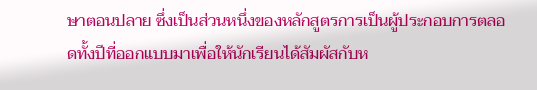ษาตอนปลาย ซึ่งเป็นส่วนหนึ่งของหลักสูตรการเป็นผู้ประกอบการตลอดทั้งปีที่ออกแบบมาเพื่อให้นักเรียนได้สัมผัสกับห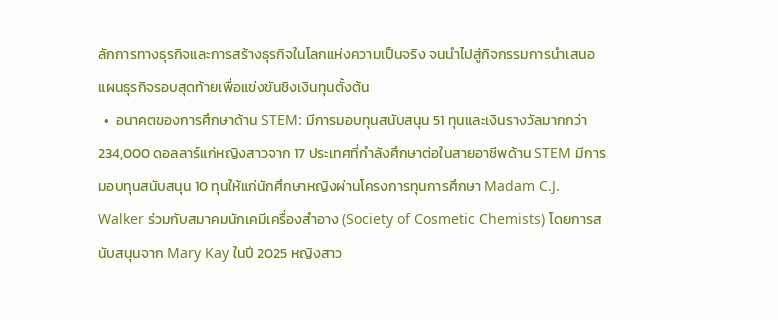ลักการทางธุรกิจและการสร้างธุรกิจในโลกแห่งความเป็นจริง จนนำไปสู่กิจกรรมการนำเสนอแผนธุรกิจรอบสุดท้ายเพื่อแข่งขันชิงเงินทุนตั้งต้น
  •  อนาคตของการศึกษาด้าน STEM: มีการมอบทุนสนับสนุน 51 ทุนและเงินรางวัลมากกว่า 234,000 ดอลลาร์แก่หญิงสาวจาก 17 ประเทศที่กำลังศึกษาต่อในสายอาชีพด้าน STEM มีการมอบทุนสนับสนุน 10 ทุนให้แก่นักศึกษาหญิงผ่านโครงการทุนการศึกษา Madam C.J. Walker ร่วมกับสมาคมนักเคมีเครื่องสำอาง (Society of Cosmetic Chemists) โดยการสนับสนุนจาก Mary Kay ในปี 2025 หญิงสาว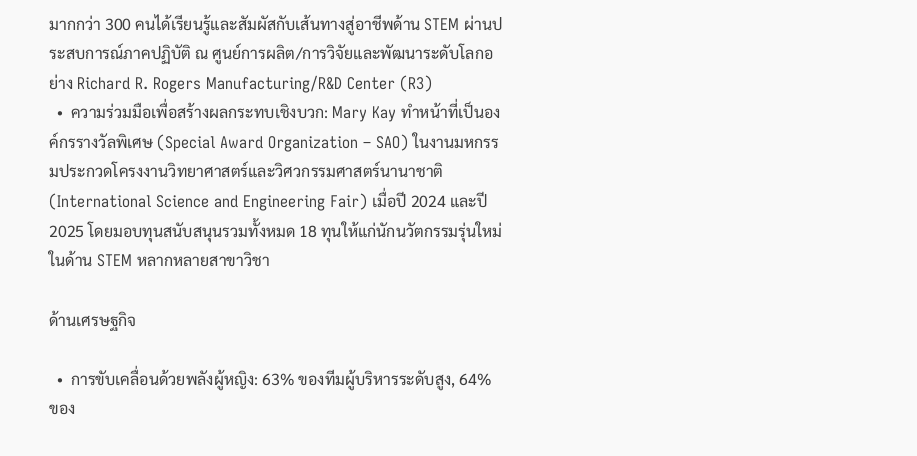มากกว่า 300 คนได้เรียนรู้และสัมผัสกับเส้นทางสู่อาชีพด้าน STEM ผ่านประสบการณ์ภาคปฏิบัติ ณ ศูนย์การผลิต/การวิจัยและพัฒนาระดับโลกอย่าง Richard R. Rogers Manufacturing/R&D Center (R3)
  •  ความร่วมมือเพื่อสร้างผลกระทบเชิงบวก: Mary Kay ทำหน้าที่เป็นองค์กรรางวัลพิเศษ (Special Award Organization – SAO) ในงานมหกรรมประกวดโครงงานวิทยาศาสตร์และวิศวกรรมศาสตร์นานาชาติ (International Science and Engineering Fair) เมื่อปี 2024 และปี 2025 โดยมอบทุนสนับสนุนรวมทั้งหมด 18 ทุนให้แก่นักนวัตกรรมรุ่นใหม่ในด้าน STEM หลากหลายสาขาวิชา

ด้านเศรษฐกิจ

  •  การขับเคลื่อนด้วยพลังผู้หญิง: 63% ของทีมผู้บริหารระดับสูง, 64% ของ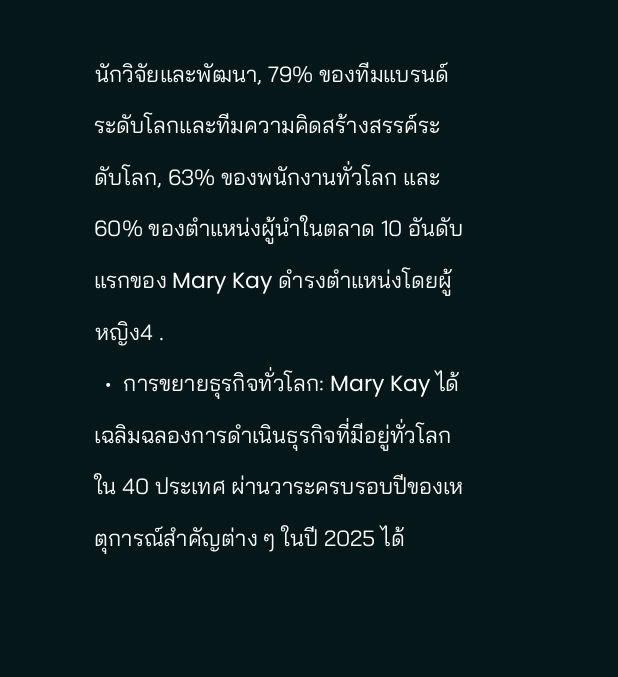นักวิจัยและพัฒนา, 79% ของทีมแบรนด์ระดับโลกและทีมความคิดสร้างสรรค์ระดับโลก, 63% ของพนักงานทั่วโลก และ 60% ของตำแหน่งผู้นำในตลาด 10 อันดับแรกของ Mary Kay ดำรงตำแหน่งโดยผู้หญิง4 .
  •  การขยายธุรกิจทั่วโลก: Mary Kay ได้เฉลิมฉลองการดำเนินธุรกิจที่มีอยู่ทั่วโลกใน 40 ประเทศ ผ่านวาระครบรอบปีของเหตุการณ์สำคัญต่าง ๆ ในปี 2025 ได้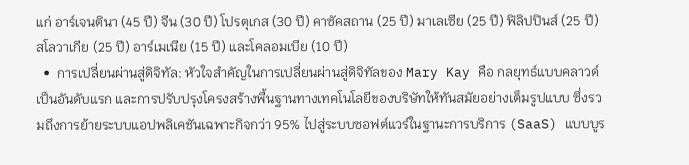แก่ อาร์เจนตินา (45 ปี) จีน (30 ปี) โปรตุเกส (30 ปี) คาซัคสถาน (25 ปี) มาเลเซีย (25 ปี) ฟิลิปปินส์ (25 ปี) สโลวาเกีย (25 ปี) อาร์เมเนีย (15 ปี) และโคลอมเบีย (10 ปี)
  •  การเปลี่ยนผ่านสู่ดิจิทัล: หัวใจสำคัญในการเปลี่ยนผ่านสู่ดิจิทัลของ Mary Kay คือ กลยุทธ์แบบคลาวด์เป็นอันดับแรก และการปรับปรุงโครงสร้างพื้นฐานทางเทคโนโลยีของบริษัทให้ทันสมัยอย่างเต็มรูปแบบ ซึ่งรวมถึงการย้ายระบบแอปพลิเคชันเฉพาะกิจกว่า 95% ไปสู่ระบบซอฟต์แวร์ในฐานะการบริการ (SaaS) แบบบูร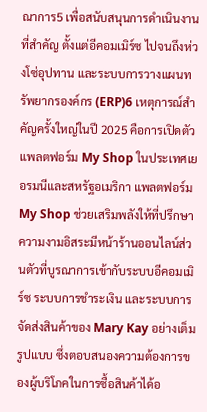ณาการ5 เพื่อสนับสนุนการดำเนินงานที่สำคัญ ตั้งแต่อีคอมเมิร์ซ ไปจนถึงห่วงโซ่อุปทาน และระบบการวางแผนทรัพยากรองค์กร (ERP)6 เหตุการณ์สำคัญครั้งใหญ่ในปี 2025 คือการเปิดตัวแพลตฟอร์ม My Shop ในประเทศเยอรมนีและสหรัฐอเมริกา แพลตฟอร์ม My Shop ช่วยเสริมพลังให้ที่ปรึกษาความงามอิสระมีหน้าร้านออนไลน์ส่วนตัวที่บูรณาการเข้ากับระบบอีคอมเมิร์ซ ระบบการชำระเงิน และระบบการจัดส่งสินค้าของ Mary Kay อย่างเต็มรูปแบบ ซึ่งตอบสนองความต้องการของผู้บริโภคในการซื้อสินค้าได้อ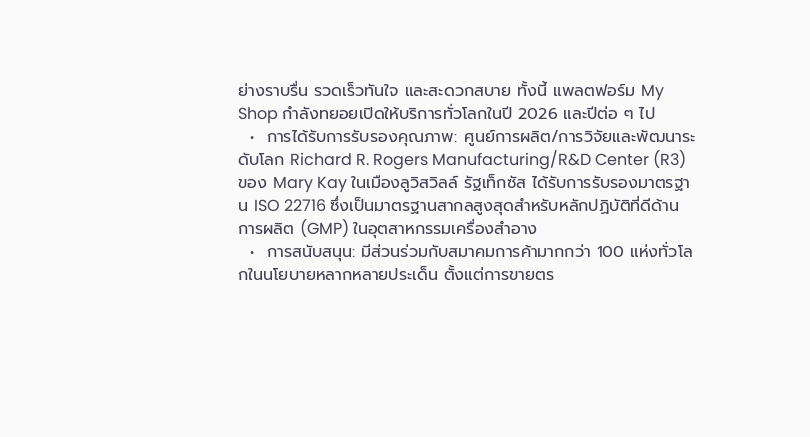ย่างราบรื่น รวดเร็วทันใจ และสะดวกสบาย ทั้งนี้ แพลตฟอร์ม My Shop กำลังทยอยเปิดให้บริการทั่วโลกในปี 2026 และปีต่อ ๆ ไป
  •  การได้รับการรับรองคุณภาพ: ศูนย์การผลิต/การวิจัยและพัฒนาระดับโลก Richard R. Rogers Manufacturing/R&D Center (R3) ของ Mary Kay ในเมืองลูวิสวิลล์ รัฐเท็กซัส ได้รับการรับรองมาตรฐาน ISO 22716 ซึ่งเป็นมาตรฐานสากลสูงสุดสำหรับหลักปฏิบัติที่ดีด้านการผลิต (GMP) ในอุตสาหกรรมเครื่องสำอาง
  •  การสนับสนุน: มีส่วนร่วมกับสมาคมการค้ามากกว่า 100 แห่งทั่วโลกในนโยบายหลากหลายประเด็น ตั้งแต่การขายตร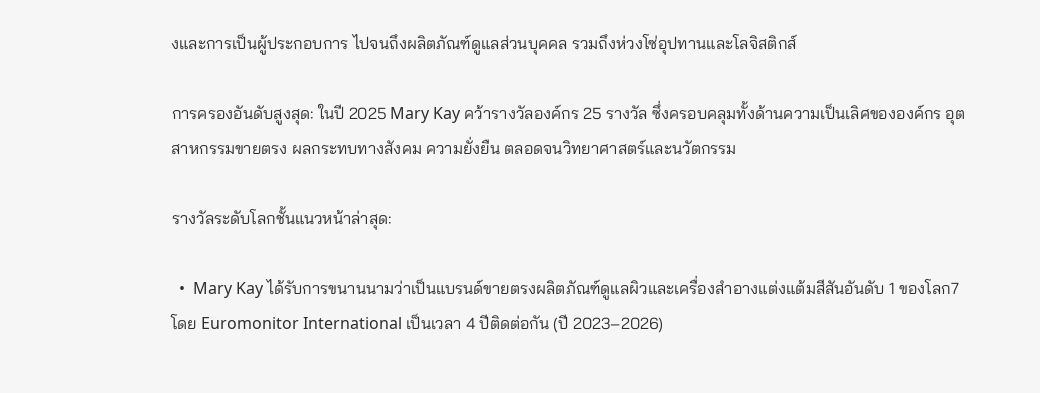งและการเป็นผู้ประกอบการ ไปจนถึงผลิตภัณฑ์ดูแลส่วนบุคคล รวมถึงห่วงโซ่อุปทานและโลจิสติกส์

การครองอันดับสูงสุด: ในปี 2025 Mary Kay คว้ารางวัลองค์กร 25 รางวัล ซึ่งครอบคลุมทั้งด้านความเป็นเลิศขององค์กร อุตสาหกรรมขายตรง ผลกระทบทางสังคม ความยั่งยืน ตลอดจนวิทยาศาสตร์และนวัตกรรม

รางวัลระดับโลกชั้นแนวหน้าล่าสุด:

  •  Mary Kay ได้รับการขนานนามว่าเป็นแบรนด์ขายตรงผลิตภัณฑ์ดูแลผิวและเครื่องสำอางแต่งแต้มสีสันอันดับ 1 ของโลก7 โดย Euromonitor International เป็นเวลา 4 ปีติดต่อกัน (ปี 2023–2026)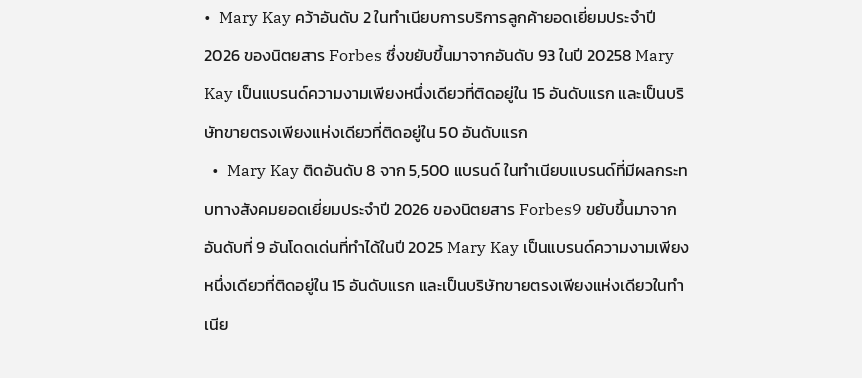•  Mary Kay คว้าอันดับ 2 ในทำเนียบการบริการลูกค้ายอดเยี่ยมประจำปี 2026 ของนิตยสาร Forbes ซึ่งขยับขึ้นมาจากอันดับ 93 ในปี 20258 Mary Kay เป็นแบรนด์ความงามเพียงหนึ่งเดียวที่ติดอยู่ใน 15 อันดับแรก และเป็นบริษัทขายตรงเพียงแห่งเดียวที่ติดอยู่ใน 50 อันดับแรก
  •  Mary Kay ติดอันดับ 8 จาก 5,500 แบรนด์ ในทำเนียบแบรนด์ที่มีผลกระทบทางสังคมยอดเยี่ยมประจำปี 2026 ของนิตยสาร Forbes9 ขยับขึ้นมาจากอันดับที่ 9 อันโดดเด่นที่ทำได้ในปี 2025 Mary Kay เป็นแบรนด์ความงามเพียงหนึ่งเดียวที่ติดอยู่ใน 15 อันดับแรก และเป็นบริษัทขายตรงเพียงแห่งเดียวในทำเนีย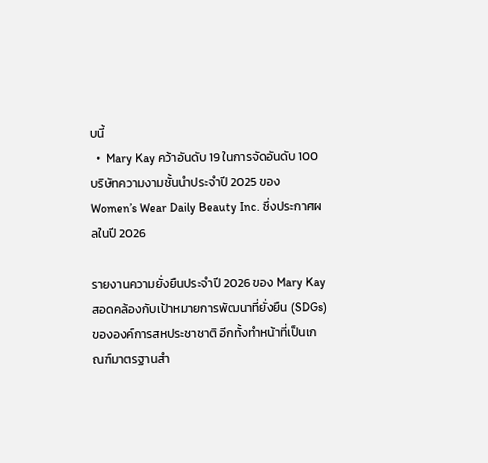บนี้
  •  Mary Kay คว้าอันดับ 19 ในการจัดอันดับ 100 บริษัทความงามชั้นนำประจำปี 2025 ของ Women’s Wear Daily Beauty Inc. ซึ่งประกาศผลในปี 2026

รายงานความยั่งยืนประจำปี 2026 ของ Mary Kay สอดคล้องกับเป้าหมายการพัฒนาที่ยั่งยืน (SDGs) ขององค์การสหประชาชาติ อีกทั้งทำหน้าที่เป็นเกณฑ์มาตรฐานสำ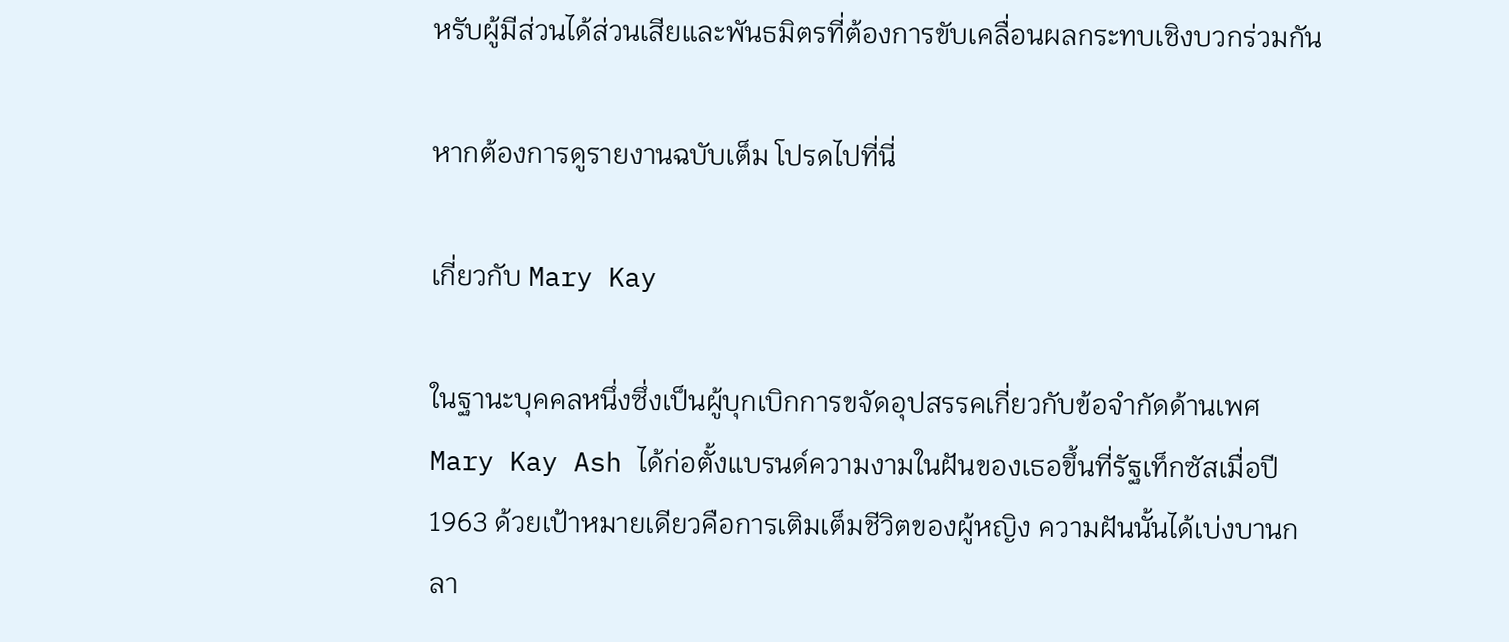หรับผู้มีส่วนได้ส่วนเสียและพันธมิตรที่ต้องการขับเคลื่อนผลกระทบเชิงบวกร่วมกัน

หากต้องการดูรายงานฉบับเต็ม โปรดไปที่นี่

เกี่ยวกับ Mary Kay

ในฐานะบุคคลหนึ่งซึ่งเป็นผู้บุกเบิกการขจัดอุปสรรคเกี่ยวกับข้อจำกัดด้านเพศ Mary Kay Ash ได้ก่อตั้งแบรนด์ความงามในฝันของเธอขึ้นที่รัฐเท็กซัสเมื่อปี 1963 ด้วยเป้าหมายเดียวคือการเติมเต็มชีวิตของผู้หญิง ความฝันนั้นได้เบ่งบานกลา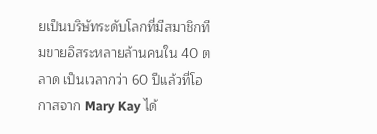ยเป็นบริษัทระดับโลกที่มีสมาชิกทีมขายอิสระหลายล้านคนใน 40 ตลาด เป็นเวลากว่า 60 ปีแล้วที่โอกาสจาก Mary Kay ได้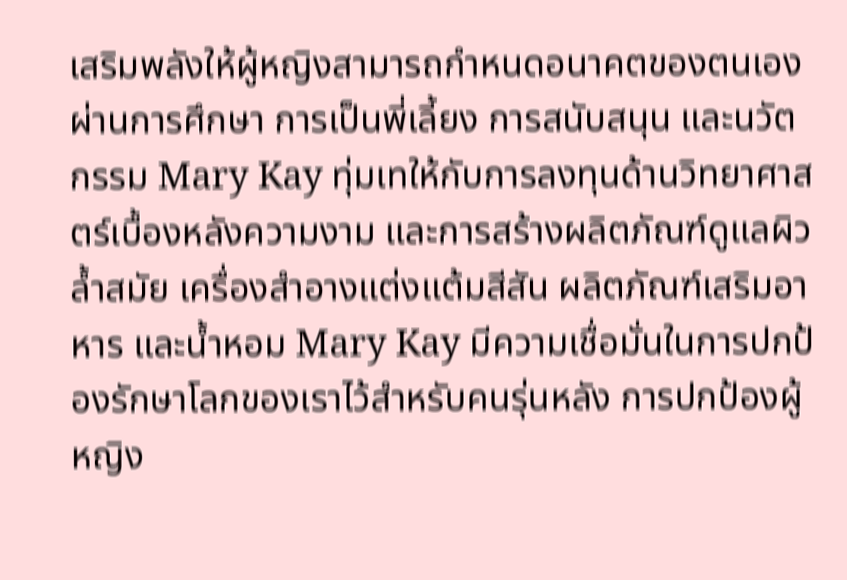เสริมพลังให้ผู้หญิงสามารถกำหนดอนาคตของตนเองผ่านการศึกษา การเป็นพี่เลี้ยง การสนับสนุน และนวัตกรรม Mary Kay ทุ่มเทให้กับการลงทุนด้านวิทยาศาสตร์เบื้องหลังความงาม และการสร้างผลิตภัณฑ์ดูแลผิวล้ำสมัย เครื่องสำอางแต่งแต้มสีสัน ผลิตภัณฑ์เสริมอาหาร และน้ำหอม Mary Kay มีความเชื่อมั่นในการปกป้องรักษาโลกของเราไว้สำหรับคนรุ่นหลัง การปกป้องผู้หญิง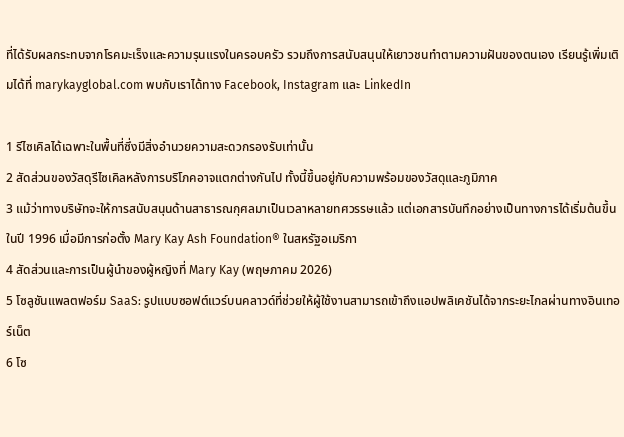ที่ได้รับผลกระทบจากโรคมะเร็งและความรุนแรงในครอบครัว รวมถึงการสนับสนุนให้เยาวชนทำตามความฝันของตนเอง เรียนรู้เพิ่มเติมได้ที่ marykayglobal.com พบกับเราได้ทาง Facebook, Instagram และ LinkedIn

1 รีไซเคิลได้เฉพาะในพื้นที่ซึ่งมีสิ่งอำนวยความสะดวกรองรับเท่านั้น
2 สัดส่วนของวัสดุรีไซเคิลหลังการบริโภคอาจแตกต่างกันไป ทั้งนี้ขึ้นอยู่กับความพร้อมของวัสดุและภูมิภาค
3 แม้ว่าทางบริษัทจะให้การสนับสนุนด้านสาธารณกุศลมาเป็นเวลาหลายทศวรรษแล้ว แต่เอกสารบันทึกอย่างเป็นทางการได้เริ่มต้นขึ้นในปี 1996 เมื่อมีการก่อตั้ง Mary Kay Ash Foundation® ในสหรัฐอเมริกา
4 สัดส่วนและการเป็นผู้นำของผู้หญิงที่ Mary Kay (พฤษภาคม 2026)
5 โซลูชันแพลตฟอร์ม SaaS: รูปแบบซอฟต์แวร์บนคลาวด์ที่ช่วยให้ผู้ใช้งานสามารถเข้าถึงแอปพลิเคชันได้จากระยะไกลผ่านทางอินเทอร์เน็ต
6 โซ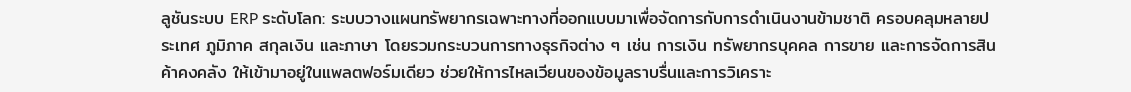ลูชันระบบ ERP ระดับโลก: ระบบวางแผนทรัพยากรเฉพาะทางที่ออกแบบมาเพื่อจัดการกับการดำเนินงานข้ามชาติ ครอบคลุมหลายประเทศ ภูมิภาค สกุลเงิน และภาษา โดยรวมกระบวนการทางธุรกิจต่าง ๆ เช่น การเงิน ทรัพยากรบุคคล การขาย และการจัดการสินค้าคงคลัง ให้เข้ามาอยู่ในแพลตฟอร์มเดียว ช่วยให้การไหลเวียนของข้อมูลราบรื่นและการวิเคราะ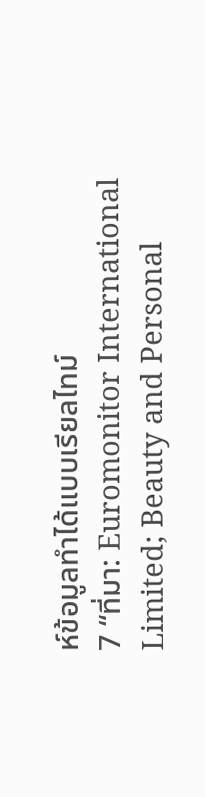ห์ข้อมูลทำได้แบบเรียลไทม์
7 “ที่มา: Euromonitor International Limited; Beauty and Personal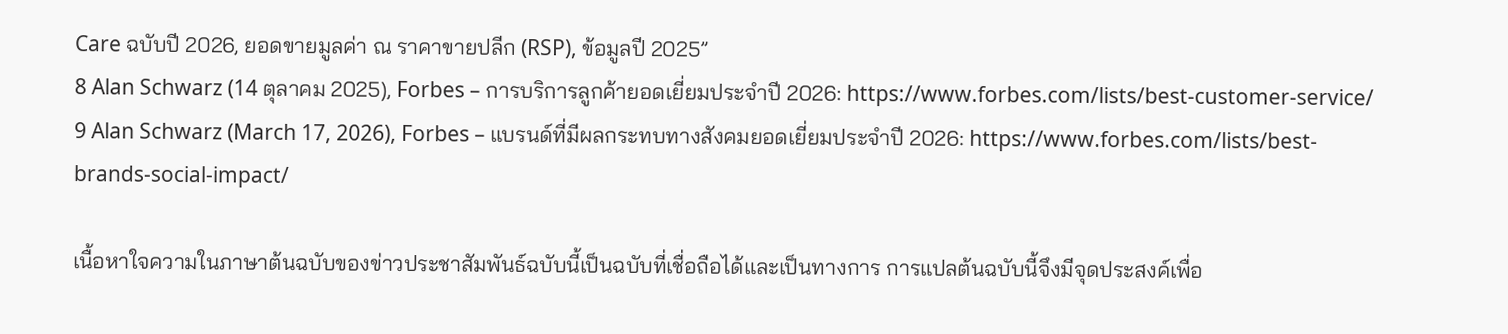Care ฉบับปี 2026, ยอดขายมูลค่า ณ ราคาขายปลีก (RSP), ข้อมูลปี 2025”
8 Alan Schwarz (14 ตุลาคม 2025), Forbes – การบริการลูกค้ายอดเยี่ยมประจำปี 2026: https://www.forbes.com/lists/best-customer-service/
9 Alan Schwarz (March 17, 2026), Forbes – แบรนด์ที่มีผลกระทบทางสังคมยอดเยี่ยมประจำปี 2026: https://www.forbes.com/lists/best-brands-social-impact/

เนื้อหาใจความในภาษาต้นฉบับของข่าวประชาสัมพันธ์ฉบับนี้เป็นฉบับที่เชื่อถือได้และเป็นทางการ การแปลต้นฉบับนี้จึงมีจุดประสงค์เพื่อ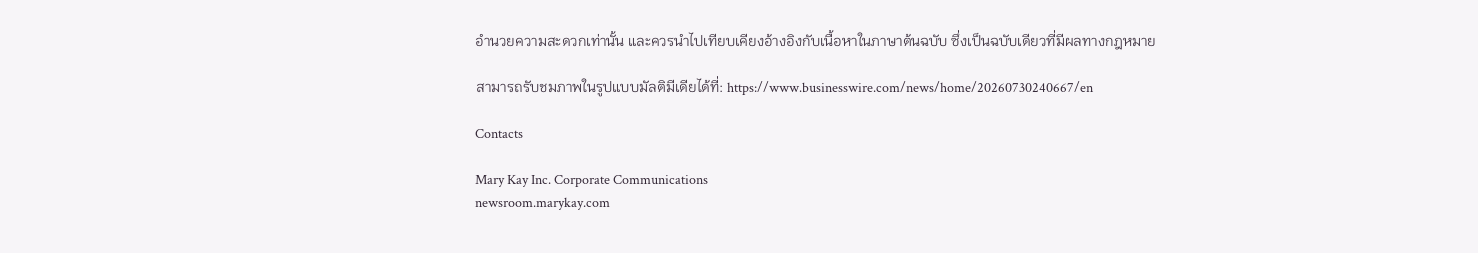อำนวยความสะดวกเท่านั้น และควรนำไปเทียบเคียงอ้างอิงกับเนื้อหาในภาษาต้นฉบับ ซึ่งเป็นฉบับเดียวที่มีผลทางกฎหมาย

สามารถรับชมภาพในรูปแบบมัลติมีเดียได้ที่: https://www.businesswire.com/news/home/20260730240667/en

Contacts

Mary Kay Inc. Corporate Communications
newsroom.marykay.com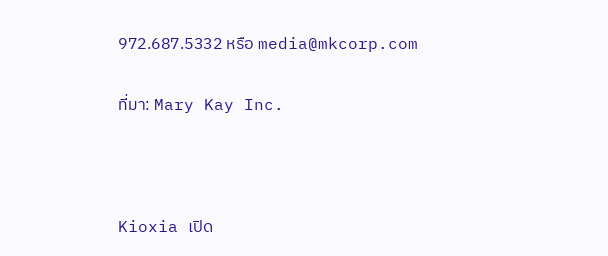972.687.5332 หรือ media@mkcorp.com

ที่มา: Mary Kay Inc.



Kioxia เปิด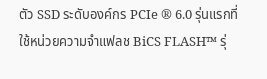ตัว SSD ระดับองค์กร PCIe ® 6.0 รุ่นแรกที่ใช้หน่วยความจำแฟลช BiCS FLASH™ รุ่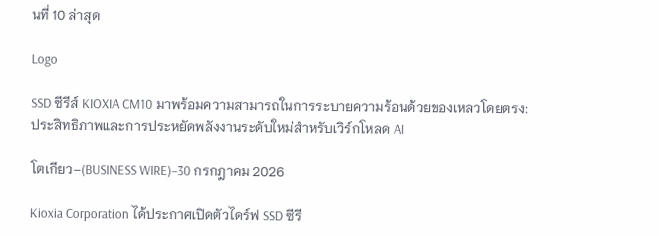นที่ 10 ล่าสุด

Logo

SSD ซีรีส์ KIOXIA CM10 มาพร้อมความสามารถในการระบายความร้อนด้วยของเหลวโดยตรง: ประสิทธิภาพและการประหยัดพลังงานระดับใหม่สำหรับเวิร์กโหลด AI

โตเกียว–(BUSINESS WIRE)–30 กรกฎาคม 2026

Kioxia Corporation ได้ประกาศเปิดตัวไดร์ฟ SSD ซีรี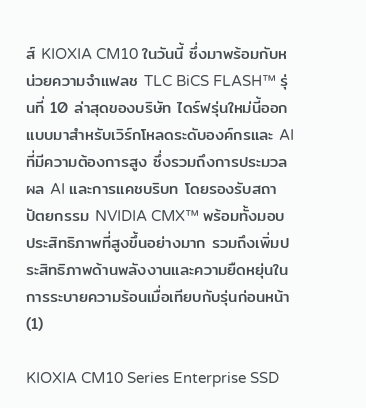ส์ KIOXIA CM10 ในวันนี้ ซึ่งมาพร้อมกับหน่วยความจำแฟลช TLC BiCS FLASH™ รุ่นที่ 10 ล่าสุดของบริษัท ไดร์ฟรุ่นใหม่นี้ออกแบบมาสำหรับเวิร์กโหลดระดับองค์กรและ AI ที่มีความต้องการสูง ซึ่งรวมถึงการประมวลผล AI และการแคชบริบท โดยรองรับสถาปัตยกรรม NVIDIA CMX™ พร้อมทั้งมอบประสิทธิภาพที่สูงขึ้นอย่างมาก รวมถึงเพิ่มประสิทธิภาพด้านพลังงานและความยืดหยุ่นในการระบายความร้อนเมื่อเทียบกับรุ่นก่อนหน้า (1)

KIOXIA CM10 Series Enterprise SSD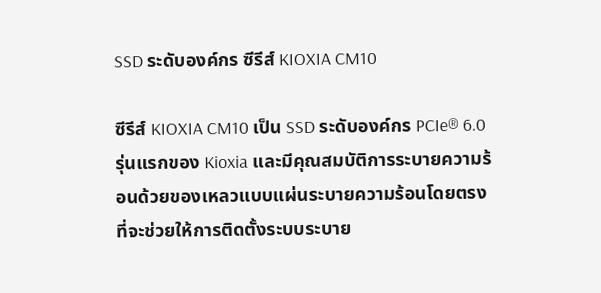SSD ระดับองค์กร ซีรีส์ KIOXIA CM10

ซีรีส์ KIOXIA CM10 เป็น SSD ระดับองค์กร PCIe® 6.0 รุ่นแรกของ Kioxia และมีคุณสมบัติการระบายความร้อนด้วยของเหลวแบบแผ่นระบายความร้อนโดยตรง ที่จะช่วยให้การติดตั้งระบบระบาย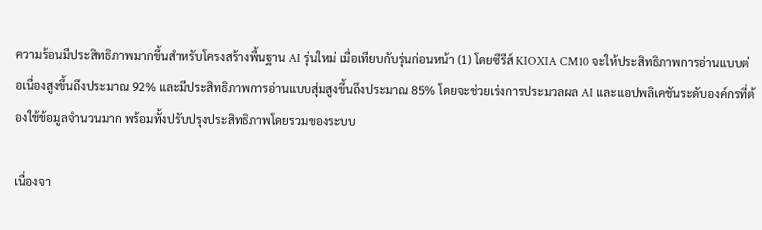ความร้อนมีประสิทธิภาพมากขึ้นสำหรับโครงสร้างพื้นฐาน AI รุ่นใหม่ เมื่อเทียบกับรุ่นก่อนหน้า (1) โดยซีรีส์ KIOXIA CM10 จะให้ประสิทธิภาพการอ่านแบบต่อเนื่องสูงขึ้นถึงประมาณ 92% และมีประสิทธิภาพการอ่านแบบสุ่มสูงขึ้นถึงประมาณ 85% โดยจะช่วยเร่งการประมวลผล AI และแอปพลิเคชันระดับองค์กรที่ต้องใช้ข้อมูลจำนวนมาก พร้อมทั้งปรับปรุงประสิทธิภาพโดยรวมของระบบ

เนื่องจา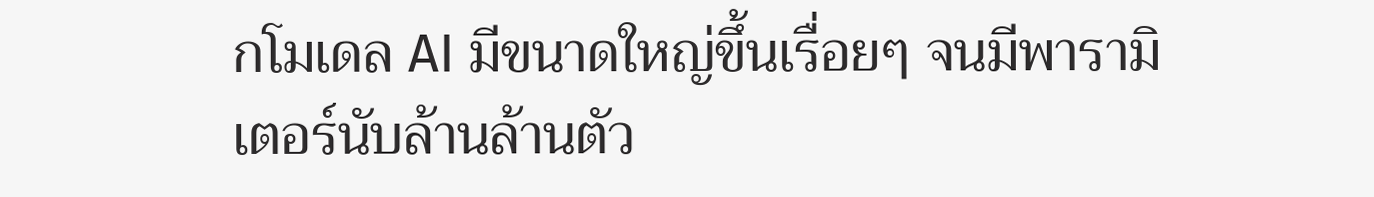กโมเดล AI มีขนาดใหญ่ขึ้นเรื่อยๆ จนมีพารามิเตอร์นับล้านล้านตัว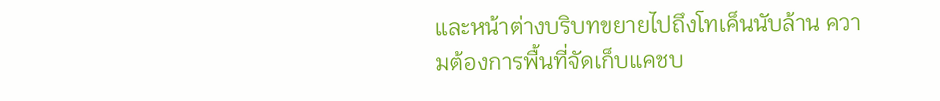และหน้าต่างบริบทขยายไปถึงโทเค็นนับล้าน ความต้องการพื้นที่จัดเก็บแคชบ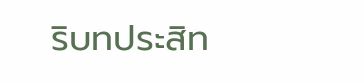ริบทประสิท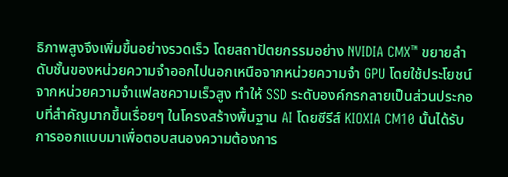ธิภาพสูงจึงเพิ่มขึ้นอย่างรวดเร็ว โดยสถาปัตยกรรมอย่าง NVIDIA CMX™ ขยายลำดับชั้นของหน่วยความจำออกไปนอกเหนือจากหน่วยความจำ GPU โดยใช้ประโยชน์จากหน่วยความจำแฟลชความเร็วสูง ทำให้ SSD ระดับองค์กรกลายเป็นส่วนประกอบที่สำคัญมากขึ้นเรื่อยๆ ในโครงสร้างพื้นฐาน AI โดยซีรีส์ KIOXIA CM10 นั้นได้รับการออกแบบมาเพื่อตอบสนองความต้องการ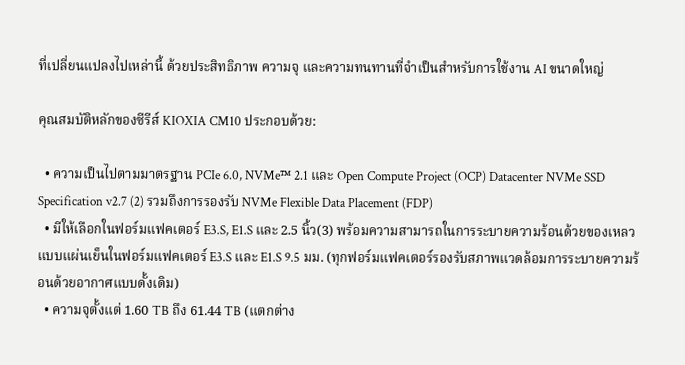ที่เปลี่ยนแปลงไปเหล่านี้ ด้วยประสิทธิภาพ ความจุ และความทนทานที่จำเป็นสำหรับการใช้งาน AI ขนาดใหญ่

คุณสมบัติหลักของซีรีส์ KIOXIA CM10 ประกอบด้วย:

  • ความเป็นไปตามมาตรฐาน PCIe 6.0, NVMe™ 2.1 และ Open Compute Project (OCP) Datacenter NVMe SSD Specification v2.7 (2) รวมถึงการรองรับ NVMe Flexible Data Placement (FDP)
  • มีให้เลือกในฟอร์มแฟคเตอร์ E3.S, E1.S และ 2.5 นิ้ว(3) พร้อมความสามารถในการระบายความร้อนด้วยของเหลวแบบแผ่นเย็นในฟอร์มแฟคเตอร์ E3.S และ E1.S 9.5 มม. (ทุกฟอร์มแฟคเตอร์รองรับสภาพแวดล้อมการระบายความร้อนด้วยอากาศแบบดั้งเดิม)
  • ความจุตั้งแต่ 1.60 TB ถึง 61.44 TB (แตกต่าง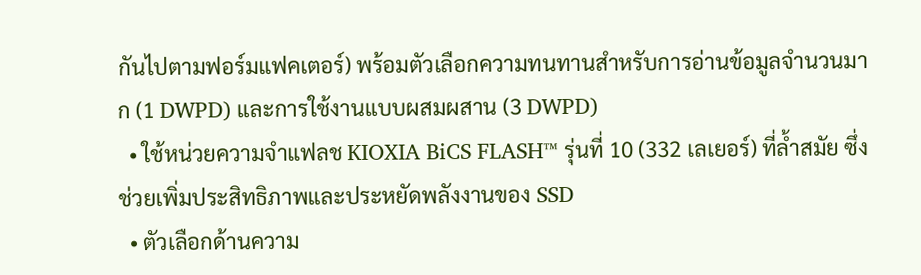กันไปตามฟอร์มแฟคเตอร์) พร้อมตัวเลือกความทนทานสำหรับการอ่านข้อมูลจำนวนมาก (1 DWPD) และการใช้งานแบบผสมผสาน (3 DWPD)
  • ใช้หน่วยความจำแฟลช KIOXIA BiCS FLASH™ รุ่นที่ 10 (332 เลเยอร์) ที่ล้ำสมัย ซึ่งช่วยเพิ่มประสิทธิภาพและประหยัดพลังงานของ SSD
  • ตัวเลือกด้านความ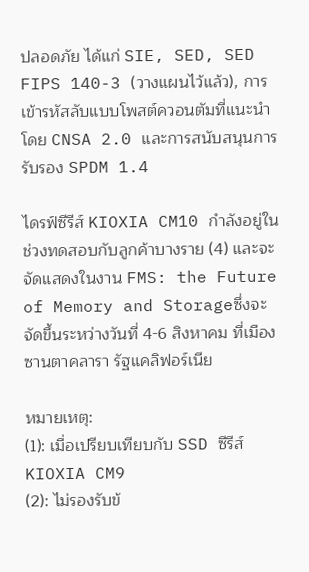ปลอดภัย ได้แก่ SIE, SED, SED FIPS 140-3 (วางแผนไว้แล้ว), การเข้ารหัสลับแบบโพสต์ควอนตัมที่แนะนำโดย CNSA 2.0 และการสนับสนุนการรับรอง SPDM 1.4

ไดรฟ์ซีรีส์ KIOXIA CM10 กำลังอยู่ในช่วงทดสอบกับลูกค้าบางราย (4) และจะจัดแสดงในงาน FMS: the Future of Memory and Storageซึ่งจะจัดขึ้นระหว่างวันที่ 4-6 สิงหาคม ที่เมืองซานตาคลารา รัฐแคลิฟอร์เนีย

หมายเหตุ:
(1): เมื่อเปรียบเทียบกับ SSD ซีรีส์ KIOXIA CM9
(2): ไม่รองรับข้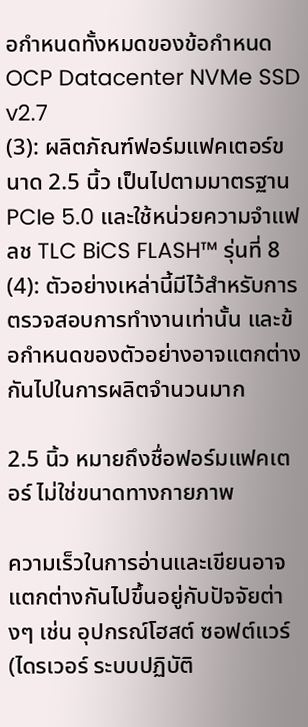อกำหนดทั้งหมดของข้อกำหนด OCP Datacenter NVMe SSD v2.7
(3): ผลิตภัณฑ์ฟอร์มแฟคเตอร์ขนาด 2.5 นิ้ว เป็นไปตามมาตรฐาน PCIe 5.0 และใช้หน่วยความจำแฟลช TLC BiCS FLASH™ รุ่นที่ 8
(4): ตัวอย่างเหล่านี้มีไว้สำหรับการตรวจสอบการทำงานเท่านั้น และข้อกำหนดของตัวอย่างอาจแตกต่างกันไปในการผลิตจำนวนมาก

2.5 นิ้ว หมายถึงชื่อฟอร์มแฟคเตอร์ ไม่ใช่ขนาดทางกายภาพ

ความเร็วในการอ่านและเขียนอาจแตกต่างกันไปขึ้นอยู่กับปัจจัยต่างๆ เช่น อุปกรณ์โฮสต์ ซอฟต์แวร์ (ไดรเวอร์ ระบบปฏิบัติ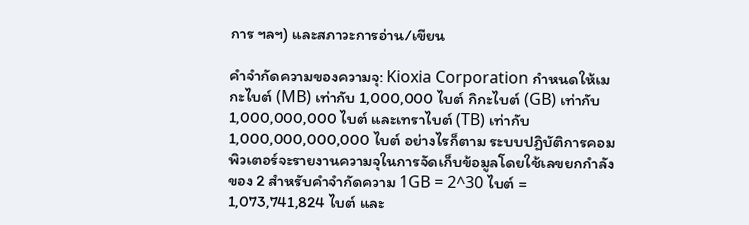การ ฯลฯ) และสภาวะการอ่าน/เขียน

คำจำกัดความของความจุ: Kioxia Corporation กำหนดให้เมกะไบต์ (MB) เท่ากับ 1,000,000 ไบต์ กิกะไบต์ (GB) เท่ากับ 1,000,000,000 ไบต์ และเทราไบต์ (TB) เท่ากับ 1,000,000,000,000 ไบต์ อย่างไรก็ตาม ระบบปฏิบัติการคอมพิวเตอร์จะรายงานความจุในการจัดเก็บข้อมูลโดยใช้เลขยกกำลังของ 2 สำหรับคำจำกัดความ 1GB = 2^30 ไบต์ = 1,073,741,824 ไบต์ และ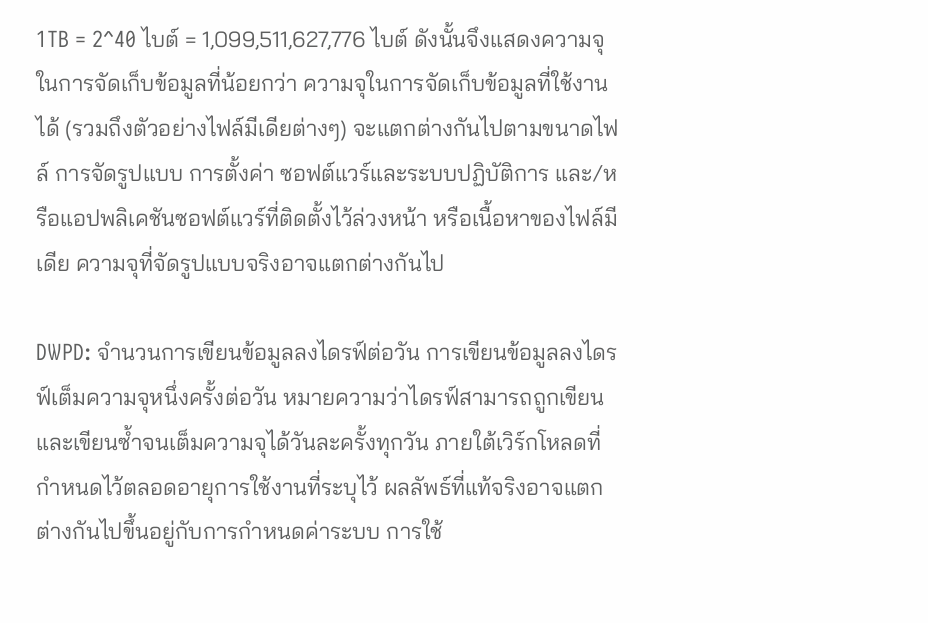1TB = 2^40 ไบต์ = 1,099,511,627,776 ไบต์ ดังนั้นจึงแสดงความจุในการจัดเก็บข้อมูลที่น้อยกว่า ความจุในการจัดเก็บข้อมูลที่ใช้งานได้ (รวมถึงตัวอย่างไฟล์มีเดียต่างๆ) จะแตกต่างกันไปตามขนาดไฟล์ การจัดรูปแบบ การตั้งค่า ซอฟต์แวร์และระบบปฏิบัติการ และ/หรือแอปพลิเคชันซอฟต์แวร์ที่ติดตั้งไว้ล่วงหน้า หรือเนื้อหาของไฟล์มีเดีย ความจุที่จัดรูปแบบจริงอาจแตกต่างกันไป

DWPD: จำนวนการเขียนข้อมูลลงไดรฟ์ต่อวัน การเขียนข้อมูลลงไดรฟ์เต็มความจุหนึ่งครั้งต่อวัน หมายความว่าไดรฟ์สามารถถูกเขียนและเขียนซ้ำจนเต็มความจุได้วันละครั้งทุกวัน ภายใต้เวิร์กโหลดที่กำหนดไว้ตลอดอายุการใช้งานที่ระบุไว้ ผลลัพธ์ที่แท้จริงอาจแตกต่างกันไปขึ้นอยู่กับการกำหนดค่าระบบ การใช้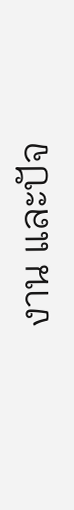งาน และปัจ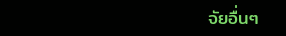จัยอื่นๆ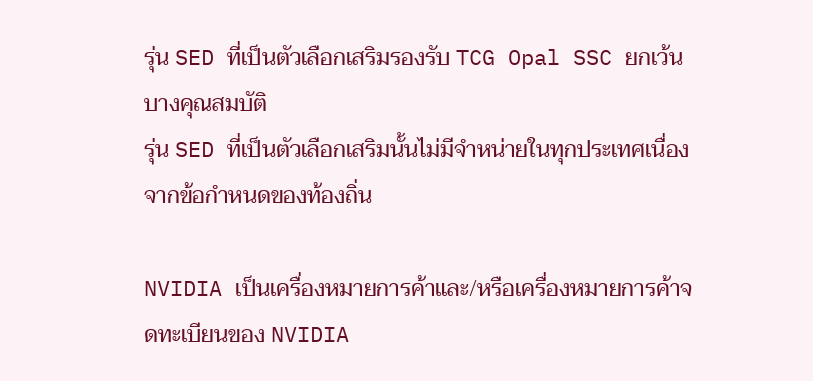รุ่น SED ที่เป็นตัวเลือกเสริมรองรับ TCG Opal SSC ยกเว้นบางคุณสมบัติ
รุ่น SED ที่เป็นตัวเลือกเสริมนั้นไม่มีจำหน่ายในทุกประเทศเนื่องจากข้อกำหนดของท้องถิ่น

NVIDIA เป็นเครื่องหมายการค้าและ/หรือเครื่องหมายการค้าจดทะเบียนของ NVIDIA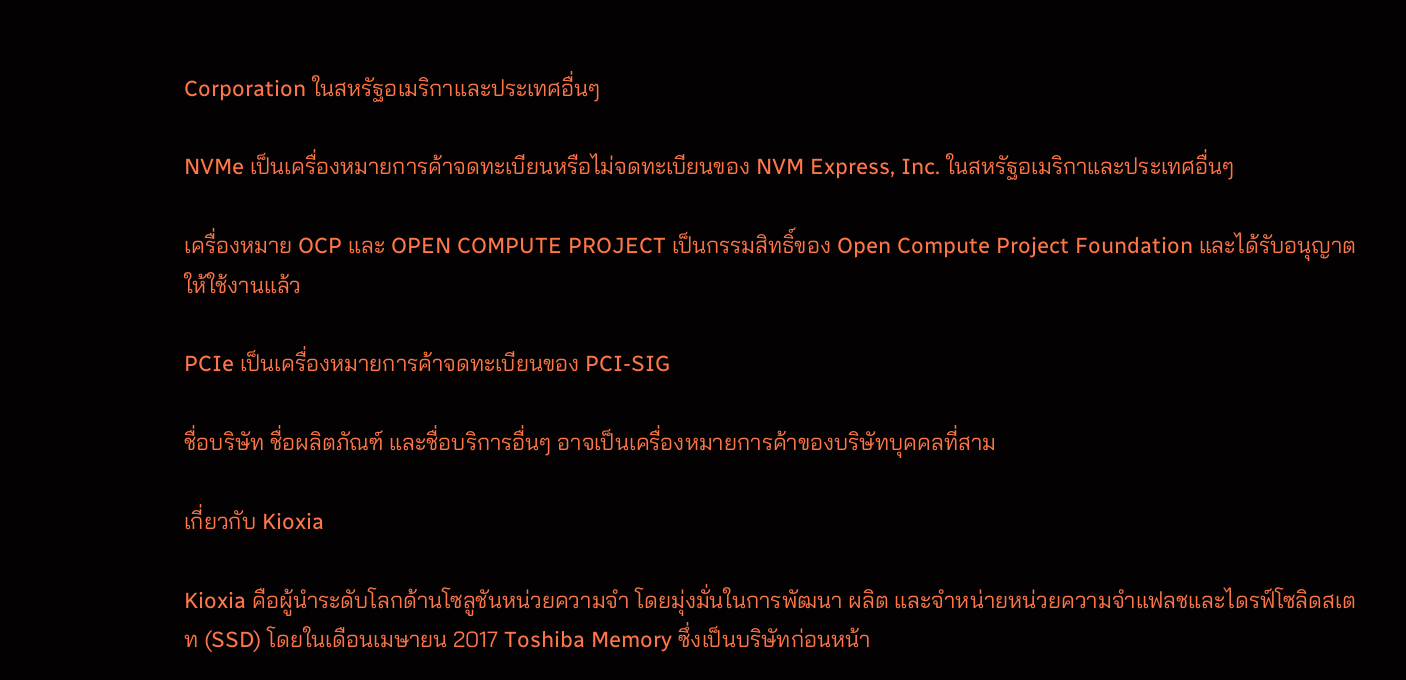Corporation ในสหรัฐอเมริกาและประเทศอื่นๆ

NVMe เป็นเครื่องหมายการค้าจดทะเบียนหรือไม่จดทะเบียนของ NVM Express, Inc. ในสหรัฐอเมริกาและประเทศอื่นๆ

เครื่องหมาย OCP และ OPEN COMPUTE PROJECT เป็นกรรมสิทธิ์ของ Open Compute Project Foundation และได้รับอนุญาตให้ใช้งานแล้ว

PCIe เป็นเครื่องหมายการค้าจดทะเบียนของ PCI-SIG

ชื่อบริษัท ชื่อผลิตภัณฑ์ และชื่อบริการอื่นๆ อาจเป็นเครื่องหมายการค้าของบริษัทบุคคลที่สาม

เกี่ยวกับ Kioxia

Kioxia คือผู้นำระดับโลกด้านโซลูชันหน่วยความจำ โดยมุ่งมั่นในการพัฒนา ผลิต และจำหน่ายหน่วยความจำแฟลชและไดรฟ์โซลิดสเตท (SSD) โดยในเดือนเมษายน 2017 Toshiba Memory ซึ่งเป็นบริษัทก่อนหน้า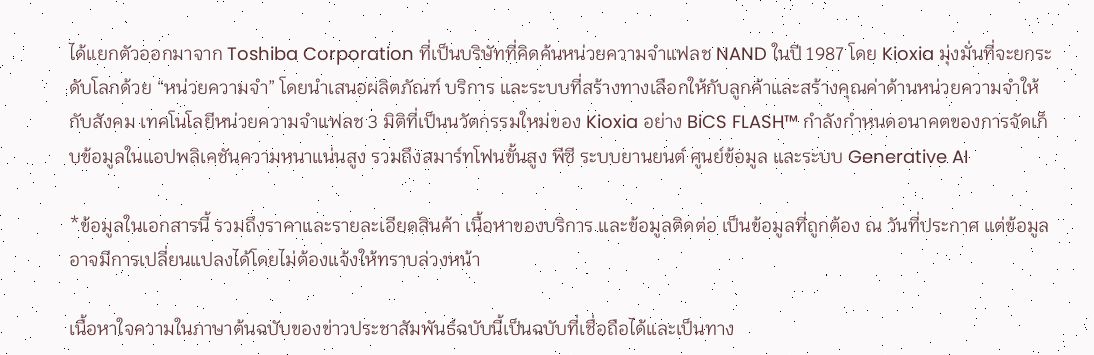ได้แยกตัวออกมาจาก Toshiba Corporation ที่เป็นบริษัทที่คิดค้นหน่วยความจำแฟลช NAND ในปี 1987 โดย Kioxia มุ่งมั่นที่จะยกระดับโลกด้วย “หน่วยความจำ” โดยนำเสนอผลิตภัณฑ์ บริการ และระบบที่สร้างทางเลือกให้กับลูกค้าและสร้างคุณค่าด้านหน่วยความจำให้กับสังคม เทคโนโลยีหน่วยความจำแฟลช 3 มิติที่เป็นนวัตกรรมใหม่ของ Kioxia อย่าง BiCS FLASH™ กำลังกำหนดอนาคตของการจัดเก็บข้อมูลในแอปพลิเคชันความหนาแน่นสูง รวมถึงสมาร์ทโฟนขั้นสูง พีซี ระบบยานยนต์ ศูนย์ข้อมูล และระบบ Generative AI

*ข้อมูลในเอกสารนี้ รวมถึงราคาและรายละเอียดสินค้า เนื้อหาของบริการ และข้อมูลติดต่อ เป็นข้อมูลที่ถูกต้อง ณ วันที่ประกาศ แต่ข้อมูลอาจมีการเปลี่ยนแปลงได้โดยไม่ต้องแจ้งให้ทราบล่วงหน้า

เนื้อหาใจความในภาษาต้นฉบับของข่าวประชาสัมพันธ์ฉบับนี้เป็นฉบับที่เชื่อถือได้และเป็นทาง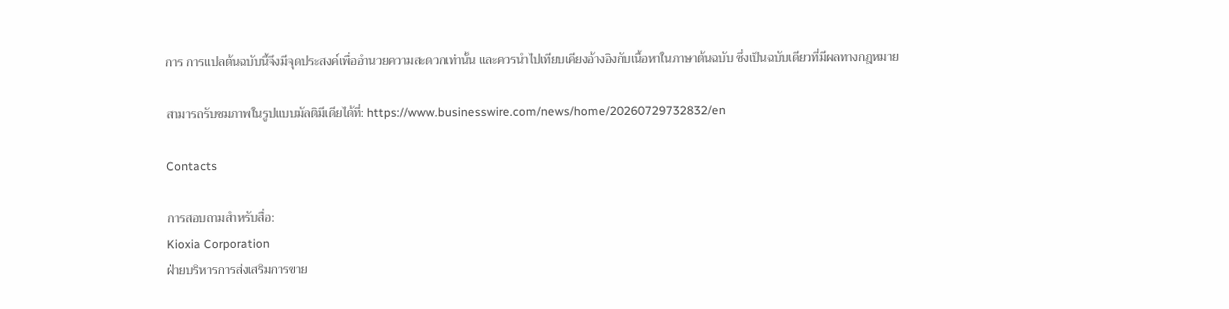การ การแปลต้นฉบับนี้จึงมีจุดประสงค์เพื่ออำนวยความสะดวกเท่านั้น และควรนำไปเทียบเคียงอ้างอิงกับเนื้อหาในภาษาต้นฉบับ ซึ่งเป็นฉบับเดียวที่มีผลทางกฎหมาย

สามารถรับชมภาพในรูปแบบมัลติมีเดียได้ที่: https://www.businesswire.com/news/home/20260729732832/en

Contacts

การสอบถามสำหรับสื่อ:
Kioxia Corporation
ฝ่ายบริหารการส่งเสริมการขาย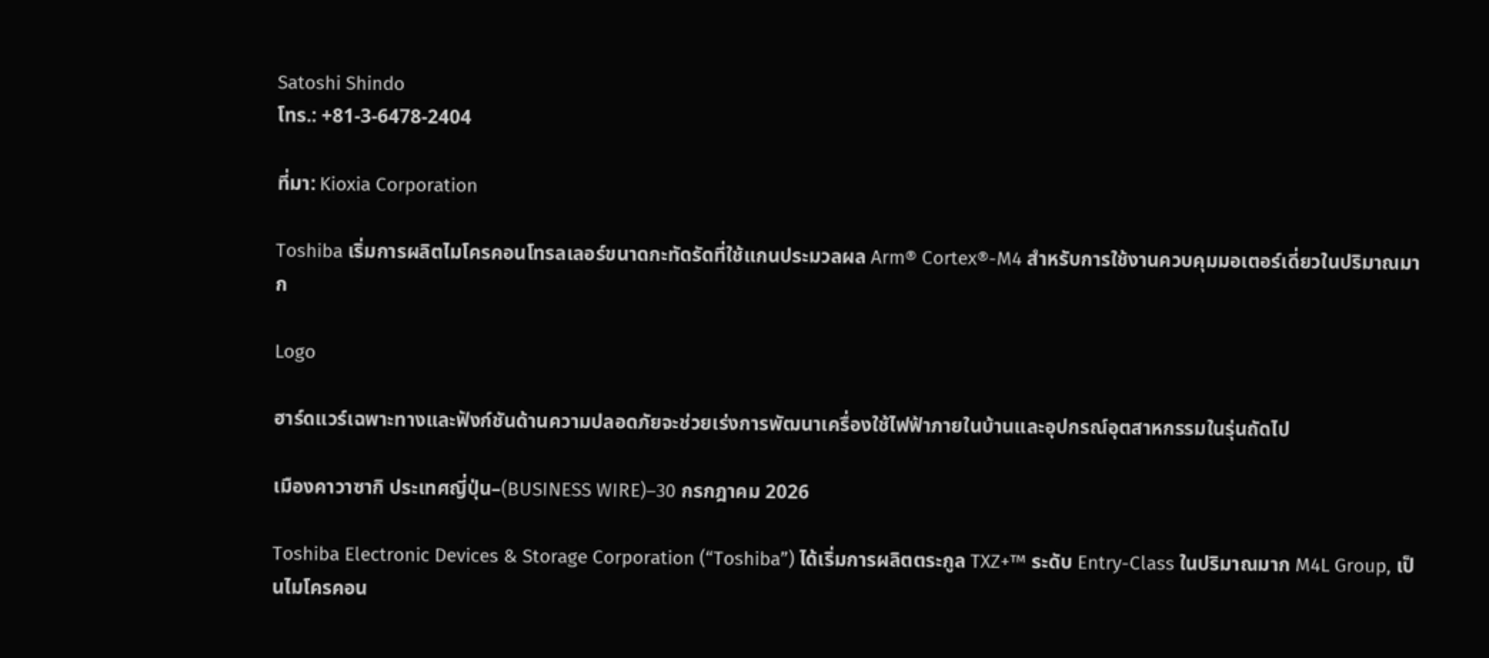Satoshi Shindo
โทร.: +81-3-6478-2404

ที่มา: Kioxia Corporation

Toshiba เริ่มการผลิตไมโครคอนโทรลเลอร์ขนาดกะทัดรัดที่ใช้แกนประมวลผล Arm® Cortex®-M4 สำหรับการใช้งานควบคุมมอเตอร์เดี่ยวในปริมาณมาก

Logo

ฮาร์ดแวร์เฉพาะทางและฟังก์ชันด้านความปลอดภัยจะช่วยเร่งการพัฒนาเครื่องใช้ไฟฟ้าภายในบ้านและอุปกรณ์อุตสาหกรรมในรุ่นถัดไป

เมืองคาวาซากิ ประเทศญี่ปุ่น–(BUSINESS WIRE)–30 กรกฎาคม 2026

Toshiba Electronic Devices & Storage Corporation (“Toshiba”) ได้เริ่มการผลิตตระกูล TXZ+™ ระดับ Entry-Class ในปริมาณมาก M4L Group, เป็นไมโครคอน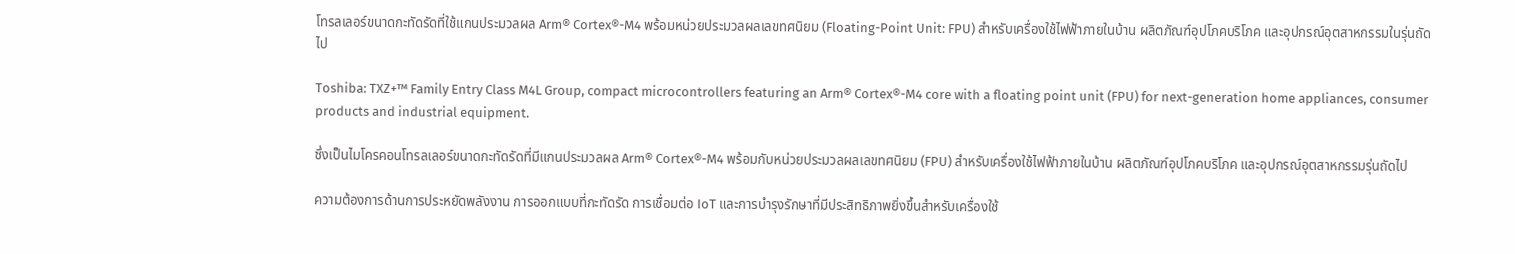โทรลเลอร์ขนาดกะทัดรัดที่ใช้แกนประมวลผล Arm® Cortex®-M4 พร้อมหน่วยประมวลผลเลขทศนิยม (Floating-Point Unit: FPU) สำหรับเครื่องใช้ไฟฟ้าภายในบ้าน ผลิตภัณฑ์อุปโภคบริโภค และอุปกรณ์อุตสาหกรรมในรุ่นถัดไป

Toshiba: TXZ+™ Family Entry Class M4L Group, compact microcontrollers featuring an Arm® Cortex®-M4 core with a floating point unit (FPU) for next-generation home appliances, consumer products and industrial equipment.

ซึ่งเป็นไมโครคอนโทรลเลอร์ขนาดกะทัดรัดที่มีแกนประมวลผล Arm® Cortex®-M4 พร้อมกับหน่วยประมวลผลเลขทศนิยม (FPU) สำหรับเครื่องใช้ไฟฟ้าภายในบ้าน ผลิตภัณฑ์อุปโภคบริโภค และอุปกรณ์อุตสาหกรรมรุ่นถัดไป

ความต้องการด้านการประหยัดพลังงาน การออกแบบที่กะทัดรัด การเชื่อมต่อ IoT และการบำรุงรักษาที่มีประสิทธิภาพยิ่งขึ้นสำหรับเครื่องใช้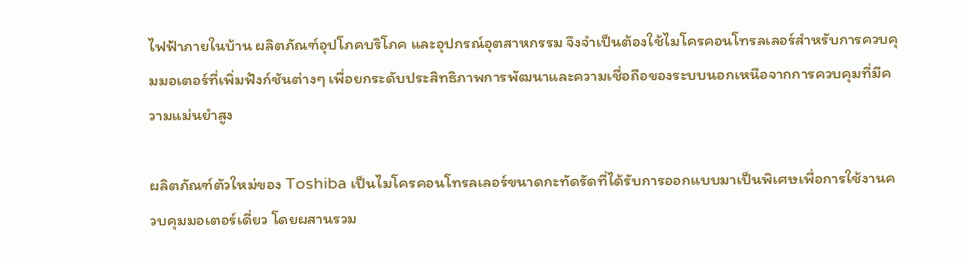ไฟฟ้าภายในบ้าน ผลิตภัณฑ์อุปโภคบริโภค และอุปกรณ์อุตสาหกรรม จึงจำเป็นต้องใช้ไมโครคอนโทรลเลอร์สำหรับการควบคุมมอเตอร์ที่เพิ่มฟังก์ชันต่างๆ เพื่อยกระดับประสิทธิภาพการพัฒนาและความเชื่อถือของระบบนอกเหนือจากการควบคุมที่มีความแม่นยำสูง

ผลิตภัณฑ์ตัวใหม่ของ Toshiba เป็นไมโครคอนโทรลเลอร์ขนาดกะทัดรัดที่ได้รับการออกแบบมาเป็นพิเศษเพื่อการใช้งานควบคุมมอเตอร์เดี่ยว โดยผสานรวม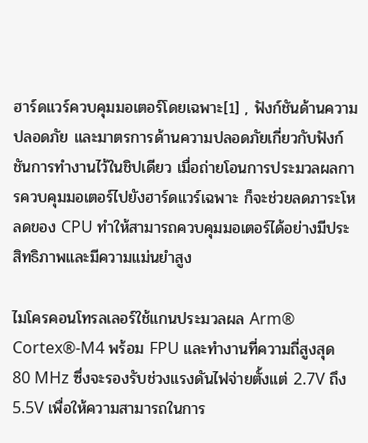ฮาร์ดแวร์ควบคุมมอเตอร์โดยเฉพาะ[1] , ฟังก์ชันด้านความปลอดภัย และมาตรการด้านความปลอดภัยเกี่ยวกับฟังก์ชันการทำงานไว้ในชิปเดียว เมื่อถ่ายโอนการประมวลผลการควบคุมมอเตอร์ไปยังฮาร์ดแวร์เฉพาะ ก็จะช่วยลดภาระโหลดของ CPU ทำให้สามารถควบคุมมอเตอร์ได้อย่างมีประสิทธิภาพและมีความแม่นยำสูง

ไมโครคอนโทรลเลอร์ใช้แกนประมวลผล Arm® Cortex®-M4 พร้อม FPU และทำงานที่ความถี่สูงสุด 80 MHz ซึ่งจะรองรับช่วงแรงดันไฟจ่ายตั้งแต่ 2.7V ถึง 5.5V เพื่อให้ความสามารถในการ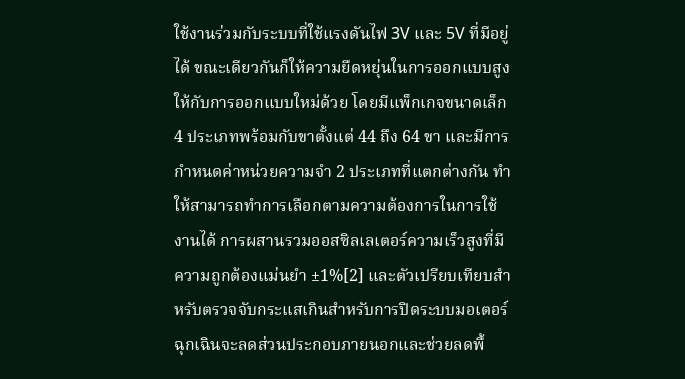ใช้งานร่วมกับระบบที่ใช้แรงดันไฟ 3V และ 5V ที่มีอยู่ได้ ขณะเดียวกันก็ให้ความยืดหยุ่นในการออกแบบสูงให้กับการออกแบบใหม่ด้วย โดยมีแพ็กเกจขนาดเล็ก 4 ประเภทพร้อมกับขาตั้งแต่ 44 ถึง 64 ขา และมีการกำหนดค่าหน่วยความจำ 2 ประเภทที่แตกต่างกัน ทำให้สามารถทำการเลือกตามความต้องการในการใช้งานได้ การผสานรวมออสซิลเลเตอร์ความเร็วสูงที่มีความถูกต้องแม่นยำ ±1%[2] และตัวเปรียบเทียบสำหรับตรวจจับกระแสเกินสำหรับการปิดระบบมอเตอร์ฉุกเฉินจะลดส่วนประกอบภายนอกและช่วยลดพื้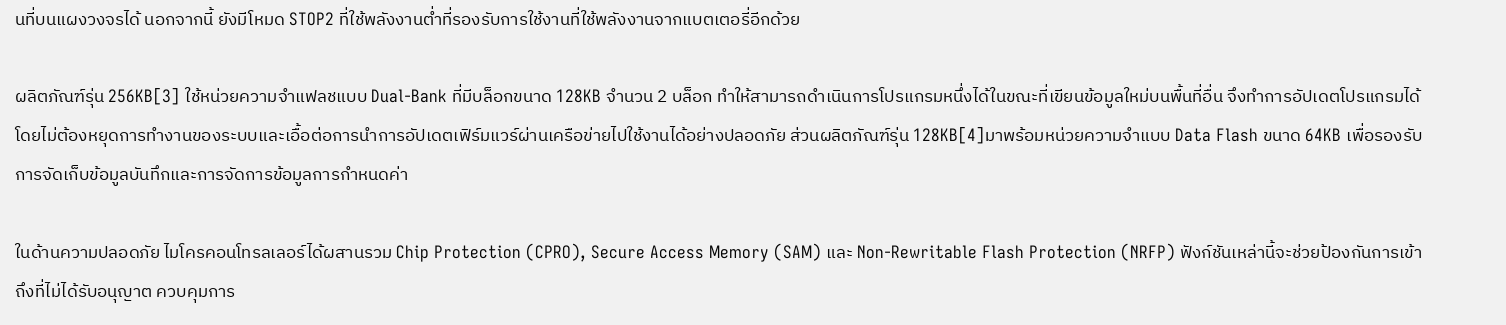นที่บนแผงวงจรได้ นอกจากนี้ ยังมีโหมด STOP2 ที่ใช้พลังงานต่ำที่รองรับการใช้งานที่ใช้พลังงานจากแบตเตอรี่อีกด้วย

ผลิตภัณฑ์รุ่น 256KB[3] ใช้หน่วยความจำแฟลชแบบ Dual-Bank ที่มีบล็อกขนาด 128KB จำนวน 2 บล็อก ทำให้สามารถดำเนินการโปรแกรมหนึ่งได้ในขณะที่เขียนข้อมูลใหม่บนพื้นที่อื่น จึงทำการอัปเดตโปรแกรมได้โดยไม่ต้องหยุดการทำงานของระบบและเอื้อต่อการนำการอัปเดตเฟิร์มแวร์ผ่านเครือข่ายไปใช้งานได้อย่างปลอดภัย ส่วนผลิตภัณฑ์รุ่น 128KB[4]มาพร้อมหน่วยความจำแบบ Data Flash ขนาด 64KB เพื่อรองรับการจัดเก็บข้อมูลบันทึกและการจัดการข้อมูลการกำหนดค่า

ในด้านความปลอดภัย ไมโครคอนโทรลเลอร์ได้ผสานรวม Chip Protection (CPRO), Secure Access Memory (SAM) และ Non-Rewritable Flash Protection (NRFP) ฟังก์ชันเหล่านี้จะช่วยป้องกันการเข้าถึงที่ไม่ได้รับอนุญาต ควบคุมการ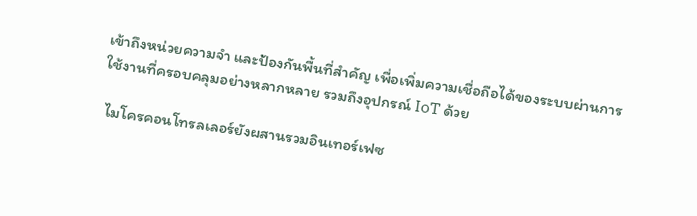เข้าถึงหน่วยความจำ และป้องกันพื้นที่สำคัญ เพื่อเพิ่มความเชื่อถือได้ของระบบผ่านการใช้งานที่ครอบคลุมอย่างหลากหลาย รวมถึงอุปกรณ์ IoT ด้วย

 ไมโครคอนโทรลเลอร์ยังผสานรวมอินเทอร์เฟซ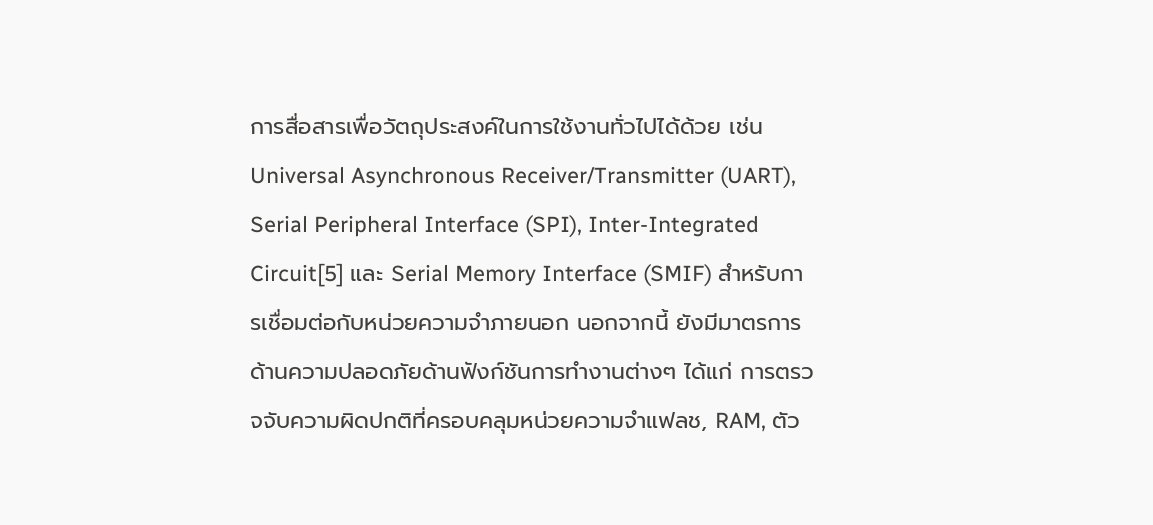การสื่อสารเพื่อวัตถุประสงค์ในการใช้งานทั่วไปได้ด้วย เช่น Universal Asynchronous Receiver/Transmitter (UART), Serial Peripheral Interface (SPI), Inter-Integrated Circuit[5] และ Serial Memory Interface (SMIF) สำหรับการเชื่อมต่อกับหน่วยความจำภายนอก นอกจากนี้ ยังมีมาตรการด้านความปลอดภัยด้านฟังก์ชันการทำงานต่างๆ ได้แก่ การตรวจจับความผิดปกติที่ครอบคลุมหน่วยความจำแฟลช, RAM, ตัว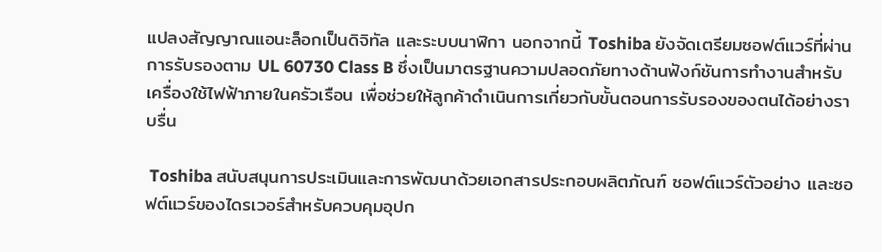แปลงสัญญาณแอนะล็อกเป็นดิจิทัล และระบบนาฬิกา นอกจากนี้ Toshiba ยังจัดเตรียมซอฟต์แวร์ที่ผ่านการรับรองตาม UL 60730 Class B ซึ่งเป็นมาตรฐานความปลอดภัยทางด้านฟังก์ชันการทำงานสำหรับเครื่องใช้ไฟฟ้าภายในครัวเรือน เพื่อช่วยให้ลูกค้าดำเนินการเกี่ยวกับขั้นตอนการรับรองของตนได้อย่างราบรื่น

 Toshiba สนับสนุนการประเมินและการพัฒนาด้วยเอกสารประกอบผลิตภัณฑ์ ซอฟต์แวร์ตัวอย่าง และซอฟต์แวร์ของไดรเวอร์สำหรับควบคุมอุปก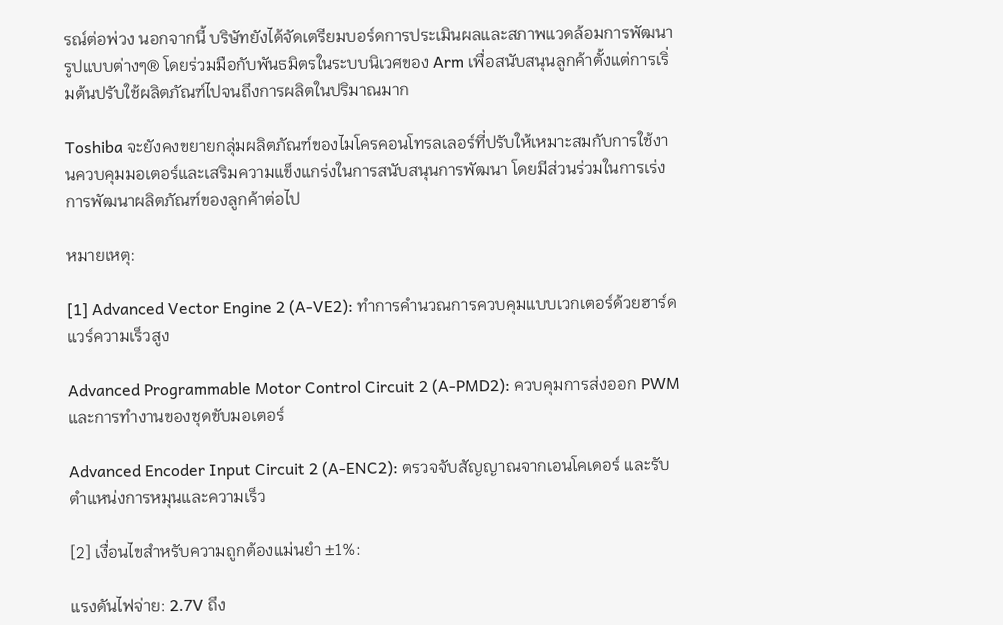รณ์ต่อพ่วง นอกจากนี้ บริษัทยังได้จัดเตรียมบอร์ดการประเมินผลและสภาพแวดล้อมการพัฒนารูปแบบต่างๆ® โดยร่วมมือกับพันธมิตรในระบบนิเวศของ Arm เพื่อสนับสนุนลูกค้าตั้งแต่การเริ่มต้นปรับใช้ผลิตภัณฑ์ไปจนถึงการผลิตในปริมาณมาก

Toshiba จะยังคงขยายกลุ่มผลิตภัณฑ์ของไมโครคอนโทรลเลอร์ที่ปรับให้เหมาะสมกับการใช้งานควบคุมมอเตอร์และเสริมความแข็งแกร่งในการสนับสนุนการพัฒนา โดยมีส่วนร่วมในการเร่งการพัฒนาผลิตภัณฑ์ของลูกค้าต่อไป

หมายเหตุ:

[1] Advanced Vector Engine 2 (A‑VE2): ทำการคำนวณการควบคุมแบบเวกเตอร์ด้วยฮาร์ดแวร์ความเร็วสูง

Advanced Programmable Motor Control Circuit 2 (A‑PMD2): ควบคุมการส่งออก PWM และการทำงานของชุดขับมอเตอร์

Advanced Encoder Input Circuit 2 (A‑ENC2): ตรวจจับสัญญาณจากเอนโคเดอร์ และรับตำแหน่งการหมุนและความเร็ว

[2] เงื่อนไขสำหรับความถูกต้องแม่นยำ ±1%:

แรงดันไฟจ่าย: 2.7V ถึง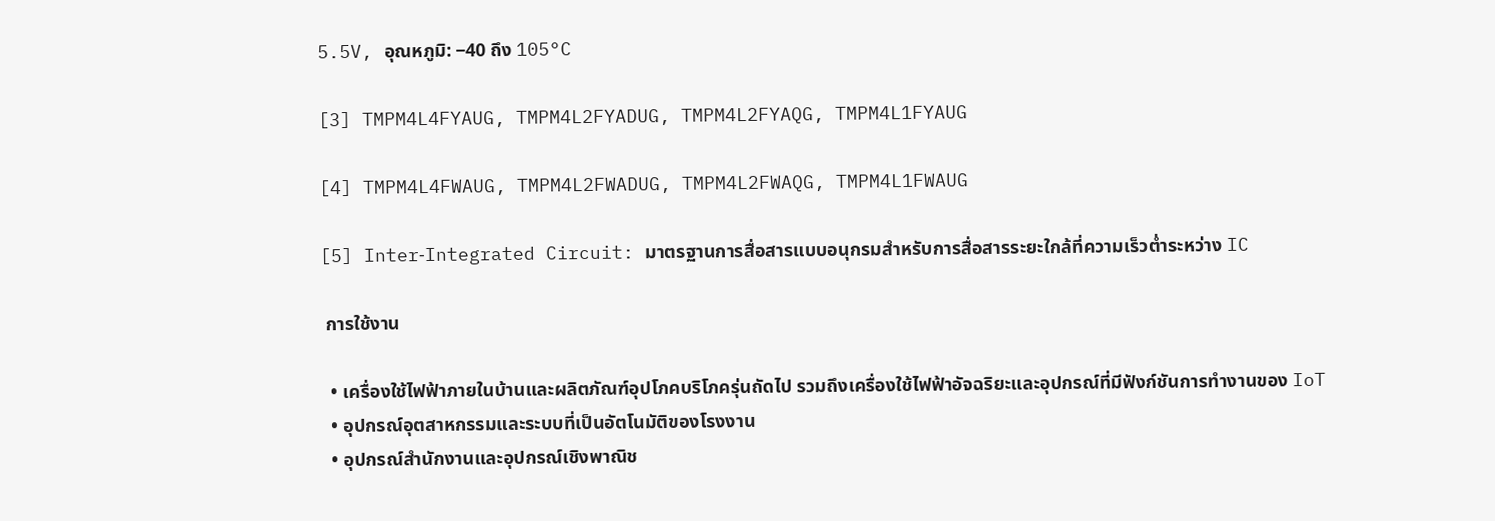5.5V, อุณหภูมิ: −40 ถึง 105°C

[3] TMPM4L4FYAUG, TMPM4L2FYADUG, TMPM4L2FYAQG, TMPM4L1FYAUG

[4] TMPM4L4FWAUG, TMPM4L2FWADUG, TMPM4L2FWAQG, TMPM4L1FWAUG

[5] Inter‑Integrated Circuit: มาตรฐานการสื่อสารแบบอนุกรมสำหรับการสื่อสารระยะใกล้ที่ความเร็วต่ำระหว่าง IC

 การใช้งาน

  • เครื่องใช้ไฟฟ้าภายในบ้านและผลิตภัณฑ์อุปโภคบริโภครุ่นถัดไป รวมถึงเครื่องใช้ไฟฟ้าอัจฉริยะและอุปกรณ์ที่มีฟังก์ชันการทำงานของ IoT
  • อุปกรณ์อุตสาหกรรมและระบบที่เป็นอัตโนมัติของโรงงาน
  • อุปกรณ์สำนักงานและอุปกรณ์เชิงพาณิช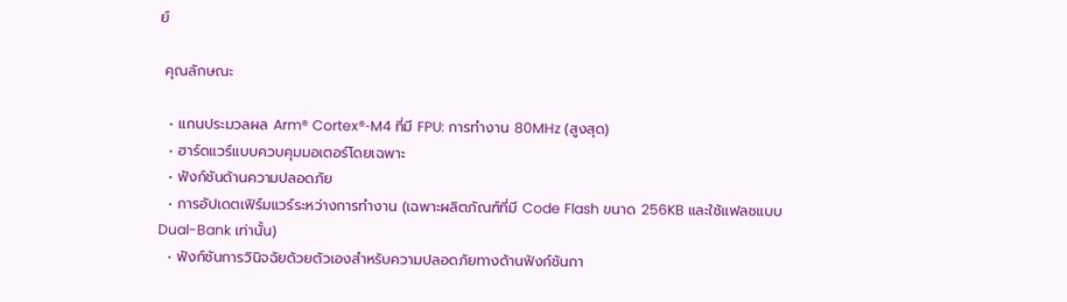ย์

 คุณลักษณะ

  • แกนประมวลผล Arm® Cortex®‑M4 ที่มี FPU: การทำงาน 80MHz (สูงสุด)
  • ฮาร์ดแวร์แบบควบคุมมอเตอร์โดยเฉพาะ
  • ฟังก์ชันด้านความปลอดภัย
  • การอัปเดตเฟิร์มแวร์ระหว่างการทำงาน (เฉพาะผลิตภัณฑ์ที่มี Code Flash ขนาด 256KB และใช้แฟลชแบบ Dual-Bank เท่านั้น)
  • ฟังก์ชันการวินิจฉัยด้วยตัวเองสำหรับความปลอดภัยทางด้านฟังก์ชันกา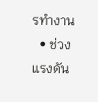รทำงาน
  • ช่วงแรงดัน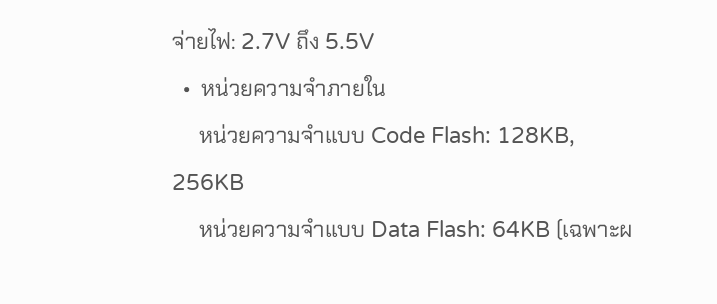จ่ายไฟ: 2.7V ถึง 5.5V
  •  หน่วยความจำภายใน
     หน่วยความจำแบบ Code Flash: 128KB, 256KB
     หน่วยความจำแบบ Data Flash: 64KB (เฉพาะผ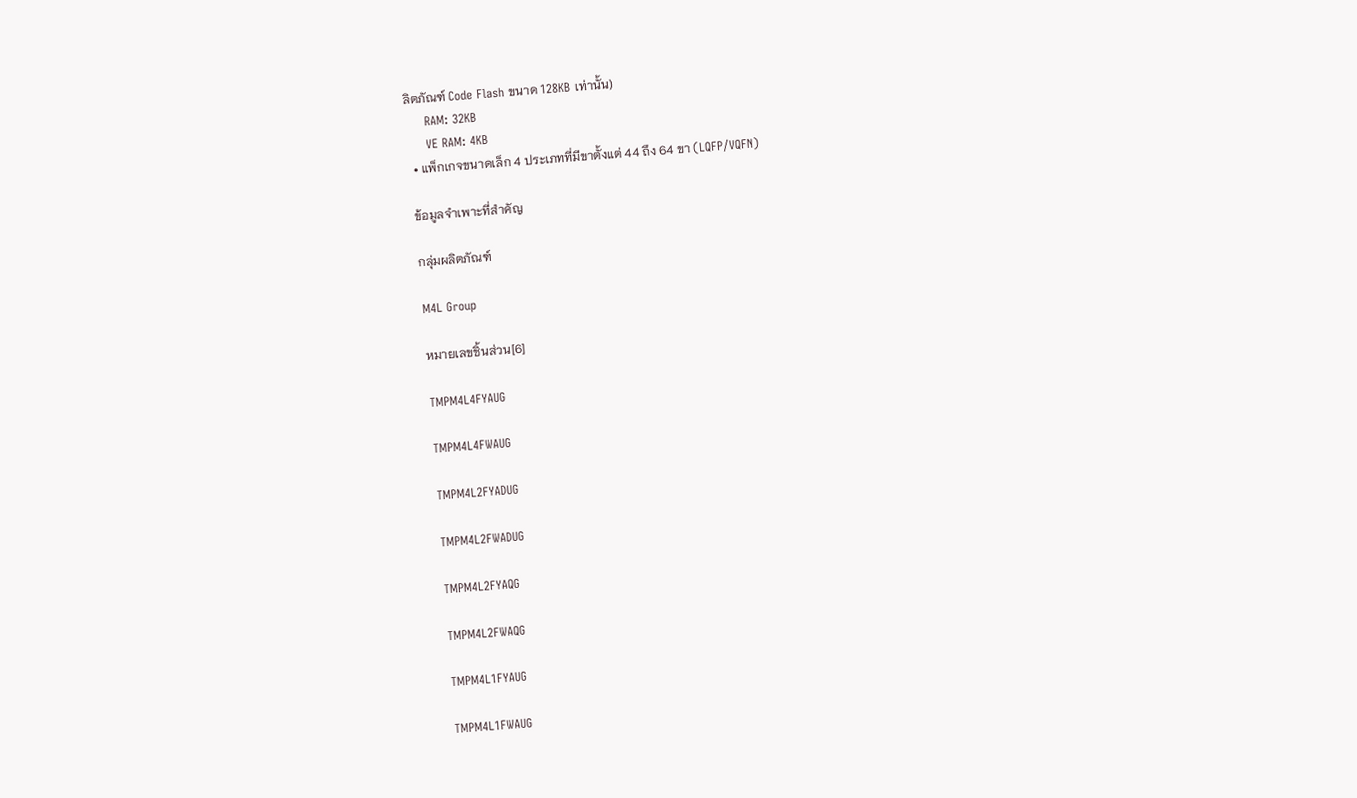ลิตภัณฑ์ Code Flash ขนาด 128KB เท่านั้น)
     RAM: 32KB
     VE RAM: 4KB
  • แพ็กเกจขนาดเล็ก 4 ประเภทที่มีขาตั้งแต่ 44 ถึง 64 ขา (LQFP/VQFN)

 ข้อมูลจำเพาะที่สำคัญ

 กลุ่มผลิตภัณฑ์

 M4L Group

 หมายเลขชิ้นส่วน[6]

 TMPM4L4FYAUG

 TMPM4L4FWAUG

 TMPM4L2FYADUG

 TMPM4L2FWADUG

 TMPM4L2FYAQG

 TMPM4L2FWAQG

 TMPM4L1FYAUG

 TMPM4L1FWAUG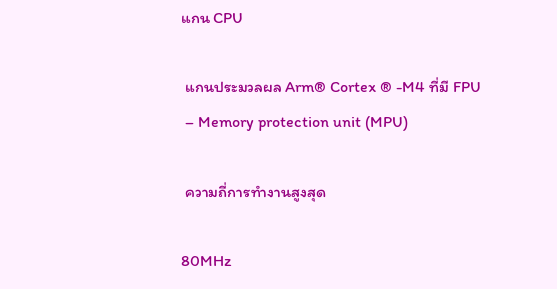แกน CPU

 แกนประมวลผล Arm® Cortex ® -M4 ที่มี FPU
 – Memory protection unit (MPU)

 ความถี่การทำงานสูงสุด

80MHz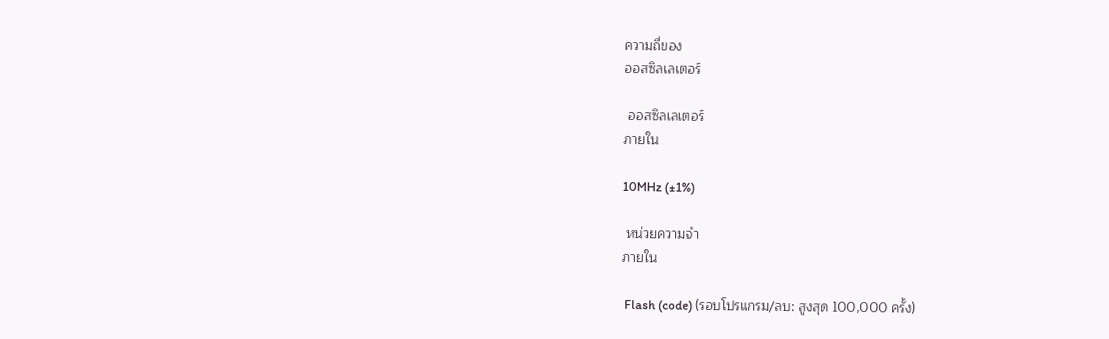ความถี่ของ
ออสซิลเลเตอร์

 ออสซิลเลเตอร์
ภายใน

10MHz (±1%)

 หน่วยความจำ
ภายใน

 Flash (code) (รอบโปรแกรม/ลบ: สูงสุด 100,000 ครั้ง)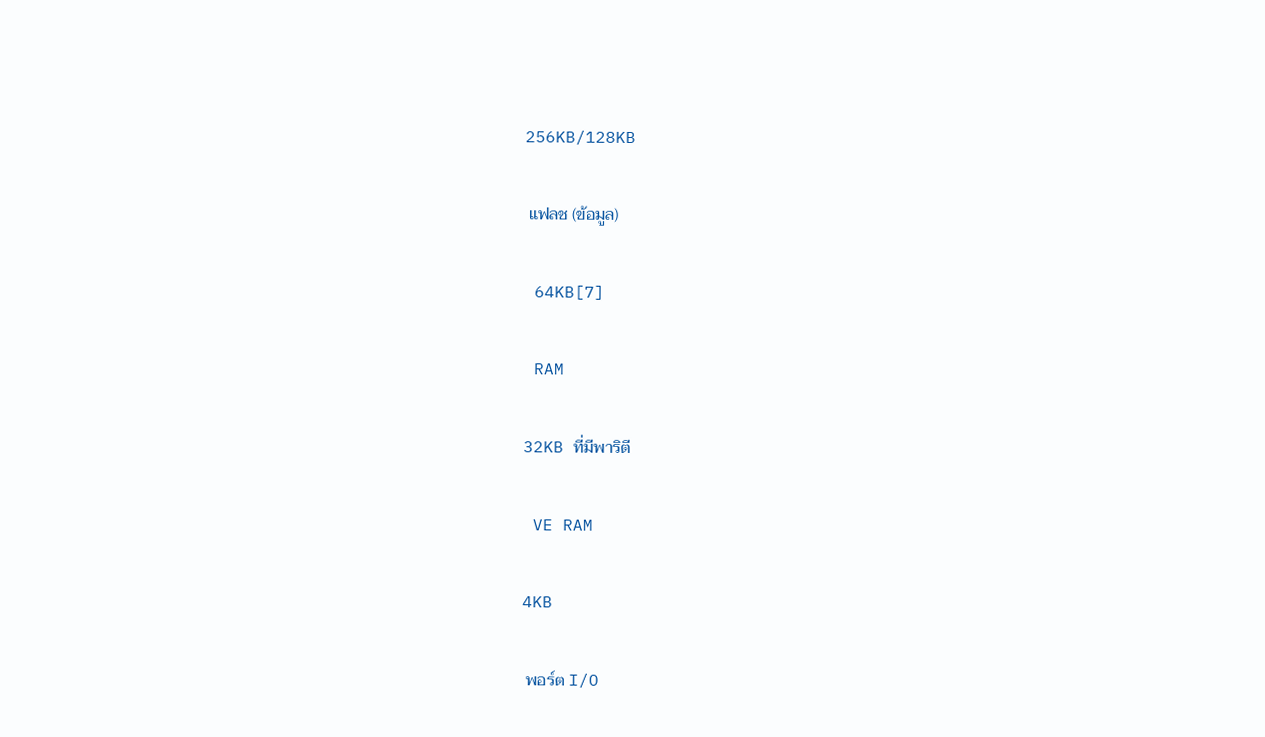256KB/128KB

 แฟลช (ข้อมูล)

 64KB[7]

 RAM

32KB ที่มีพาริตี

 VE RAM

4KB

 พอร์ต I/O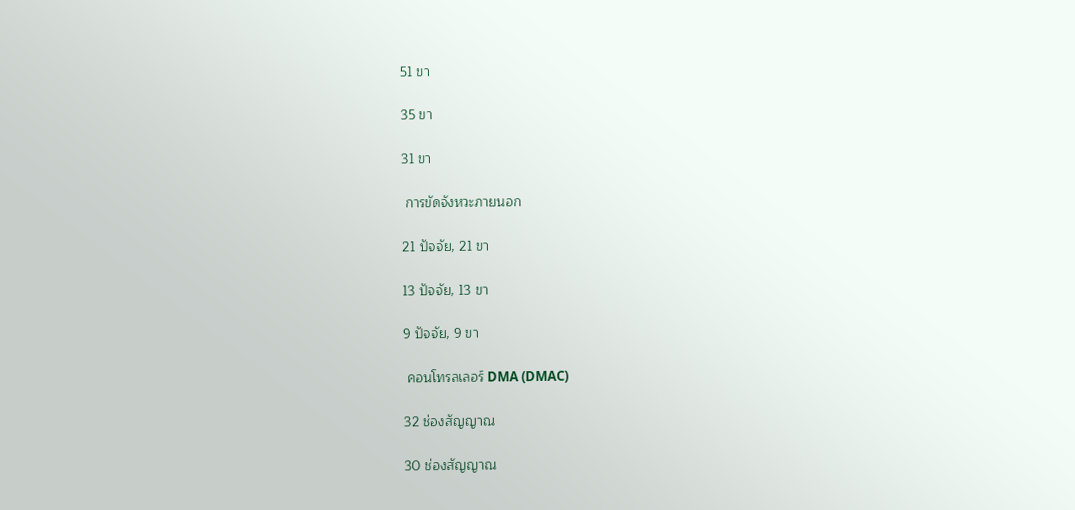51 ขา

35 ขา

31 ขา

 การขัดจังหวะภายนอก

21 ปัจจัย, 21 ขา

13 ปัจจัย, 13 ขา

9 ปัจจัย, 9 ขา

 คอนโทรลเลอร์ DMA (DMAC)

32 ช่องสัญญาณ

30 ช่องสัญญาณ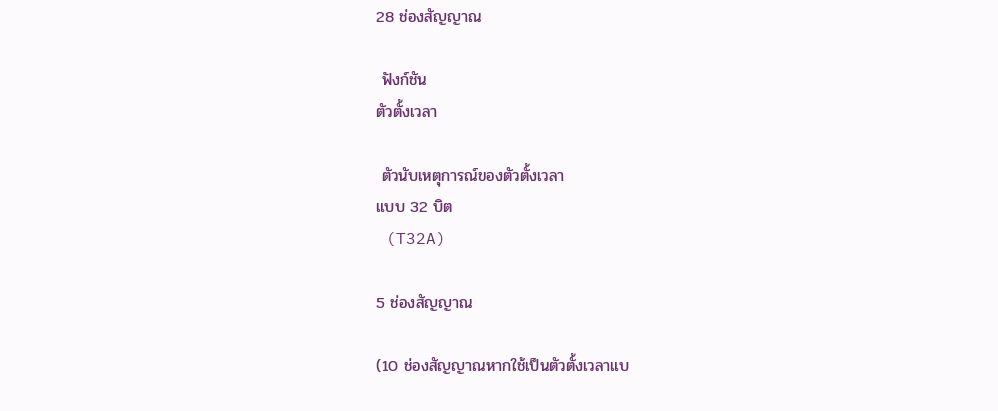28 ช่องสัญญาณ

 ฟังก์ชัน
ตัวตั้งเวลา

 ตัวนับเหตุการณ์ของตัวตั้งเวลา
แบบ 32 บิต
 (T32A)

5 ช่องสัญญาณ

(10 ช่องสัญญาณหากใช้เป็นตัวตั้งเวลาแบ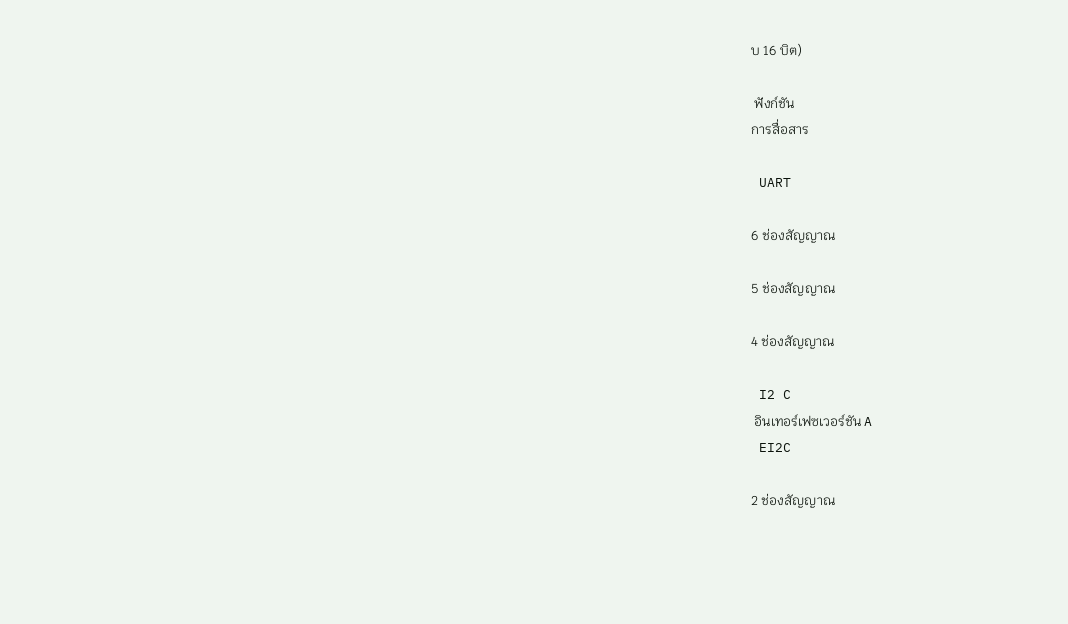บ 16 บิต)

 ฟังก์ชัน
การสื่อสาร

 UART

6 ช่องสัญญาณ

5 ช่องสัญญาณ

4 ช่องสัญญาณ

 I2 C
 อินเทอร์เฟซเวอร์ชัน A
 EI2C

2 ช่องสัญญาณ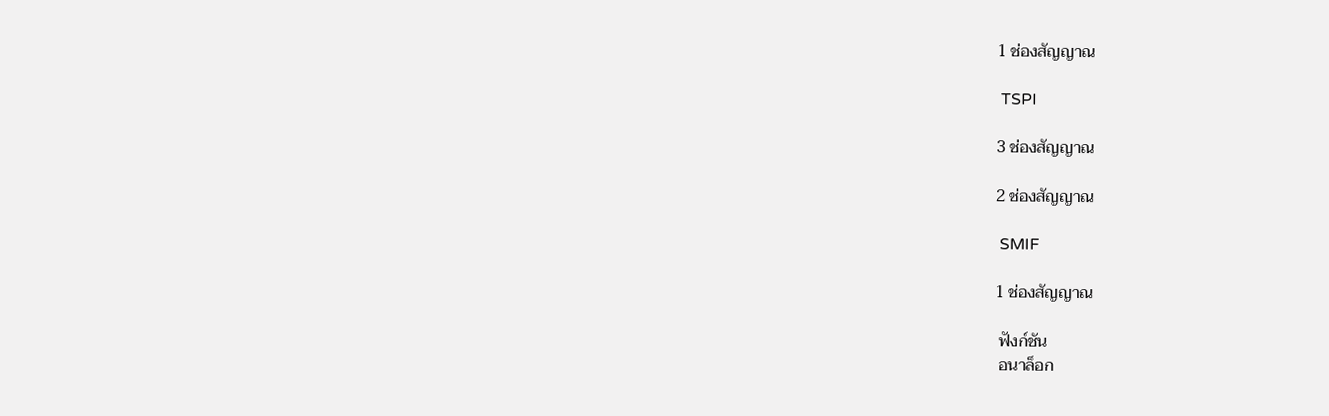1 ช่องสัญญาณ

 TSPI

3 ช่องสัญญาณ

2 ช่องสัญญาณ

 SMIF

1 ช่องสัญญาณ

 ฟังก์ชัน
 อนาล็อก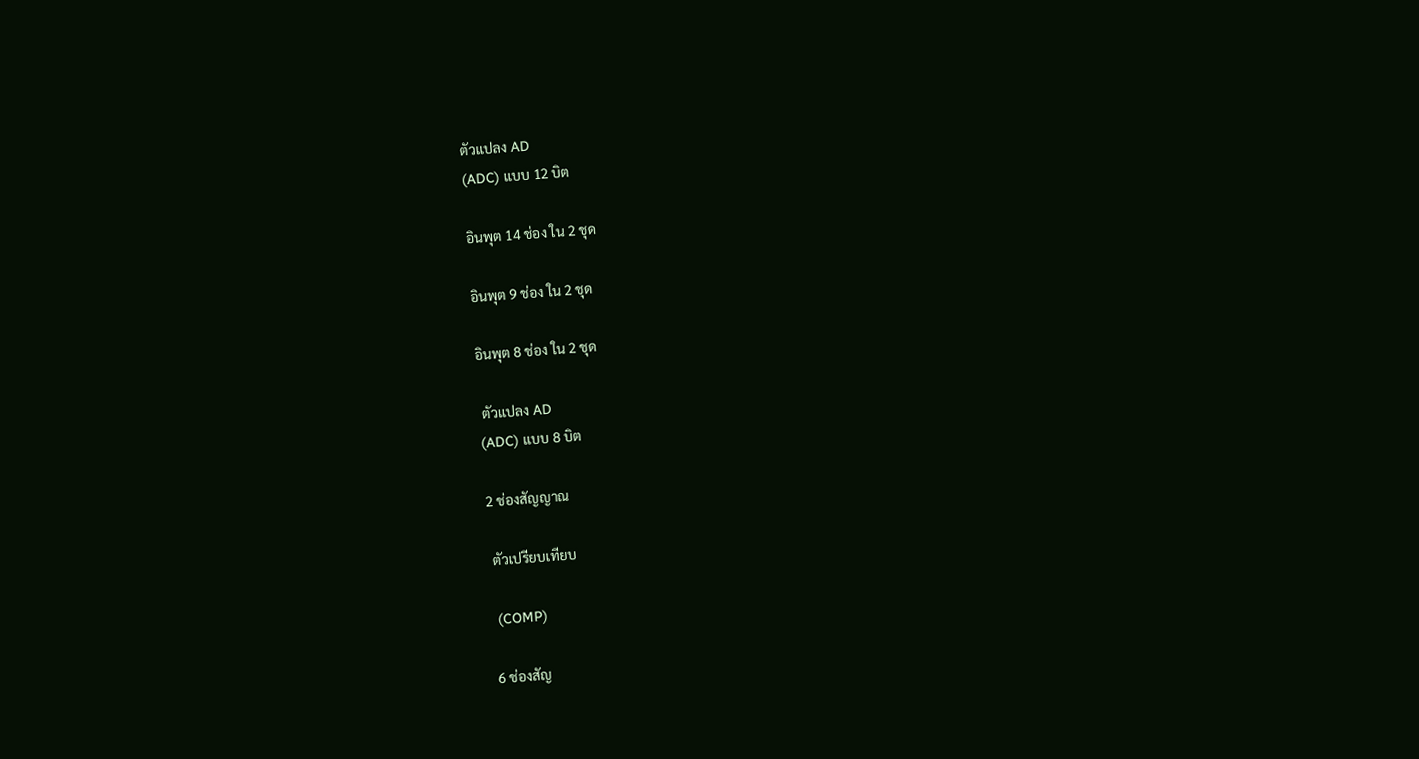ตัวแปลง AD
(ADC) แบบ 12 บิต

อินพุต 14 ช่อง ใน 2 ชุด

อินพุต 9 ช่อง ใน 2 ชุด

อินพุต 8 ช่อง ใน 2 ชุด

 ตัวแปลง AD
(ADC) แบบ 8 บิต

2 ช่องสัญญาณ

 ตัวเปรียบเทียบ

 (COMP)

6 ช่องสัญ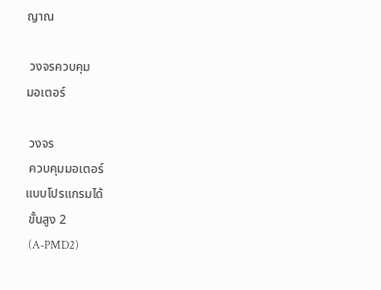ญาณ

 วงจรควบคุม
มอเตอร์

 วงจร
 ควบคุมมอเตอร์
แบบโปรแกรมได้
 ขั้นสูง 2
 (A-PMD2)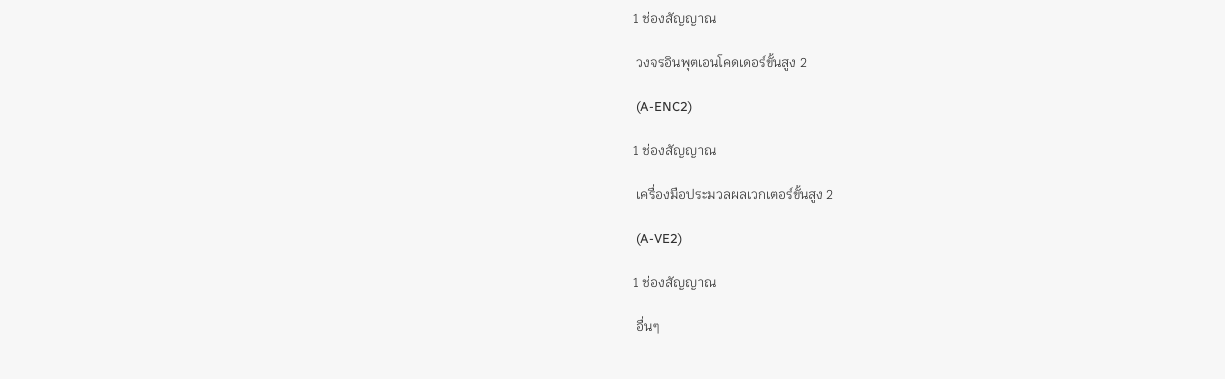1 ช่องสัญญาณ

 วงจรอินพุตเอนโคดเดอร์ขั้นสูง 2

 (A-ENC2)

1 ช่องสัญญาณ

 เครื่องมือประมวลผลเวกเตอร์ขั้นสูง 2

 (A-VE2)

1 ช่องสัญญาณ

 อื่นๆ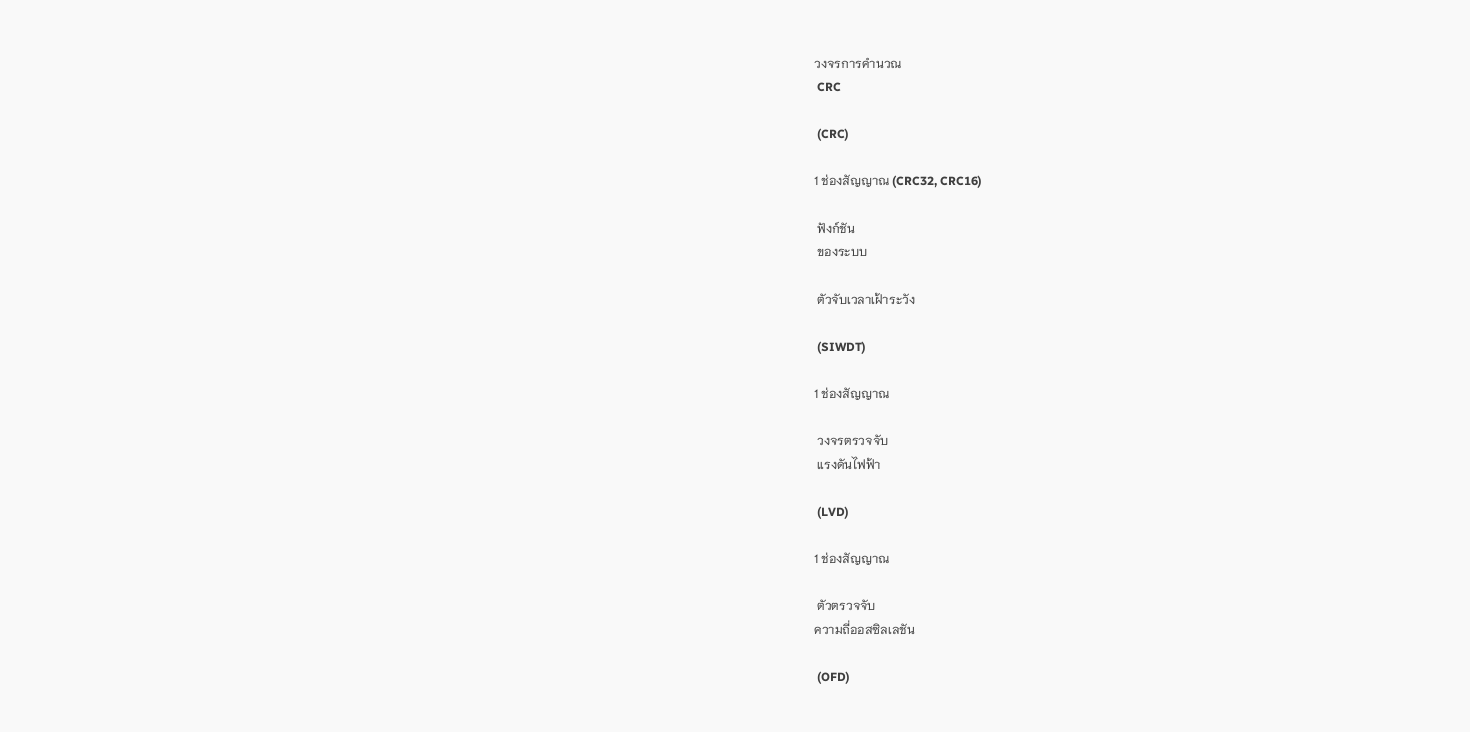วงจรการคำนวณ
 CRC

 (CRC)

1 ช่องสัญญาณ (CRC32, CRC16)

 ฟังก์ชัน
 ของระบบ

 ตัวจับเวลาเฝ้าระวัง

 (SIWDT)

1 ช่องสัญญาณ

 วงจรตรวจจับ
 แรงดันไฟฟ้า

 (LVD)

1 ช่องสัญญาณ

 ตัวตรวจจับ
ความถี่ออสซิลเลชัน

 (OFD)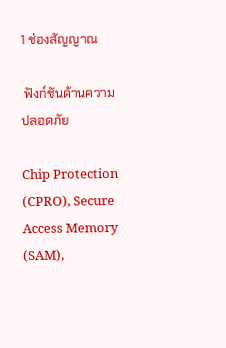1 ช่องสัญญาณ

 ฟังก์ชันด้านความปลอดภัย

Chip Protection (CPRO), Secure Access Memory (SAM),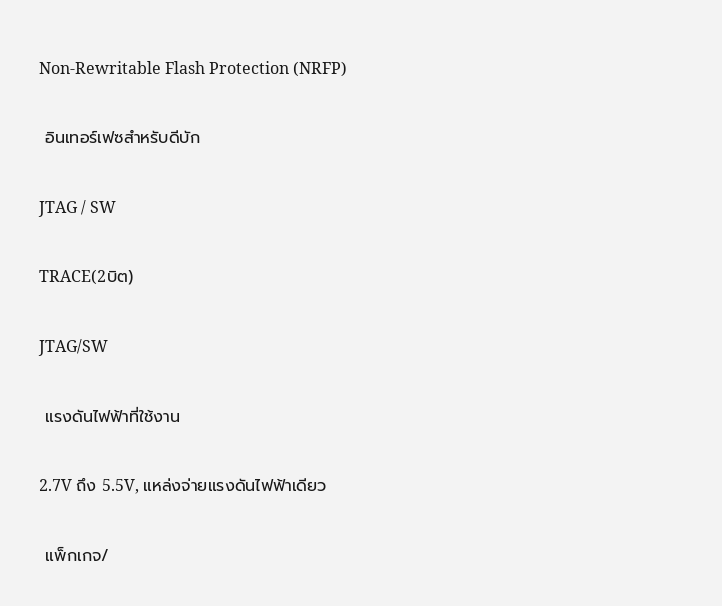Non‑Rewritable Flash Protection (NRFP)

 อินเทอร์เฟซสำหรับดีบัก

JTAG / SW

TRACE(2บิต)

JTAG/SW

 แรงดันไฟฟ้าที่ใช้งาน

2.7V ถึง 5.5V, แหล่งจ่ายแรงดันไฟฟ้าเดียว

 แพ็กเกจ/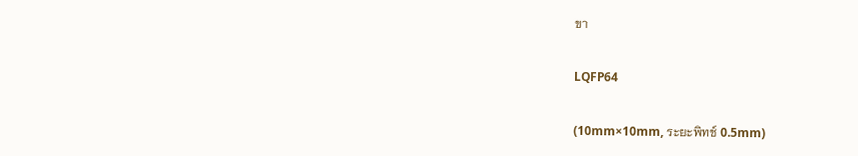ขา

LQFP64

(10mm×10mm, ระยะพิทช์ 0.5mm)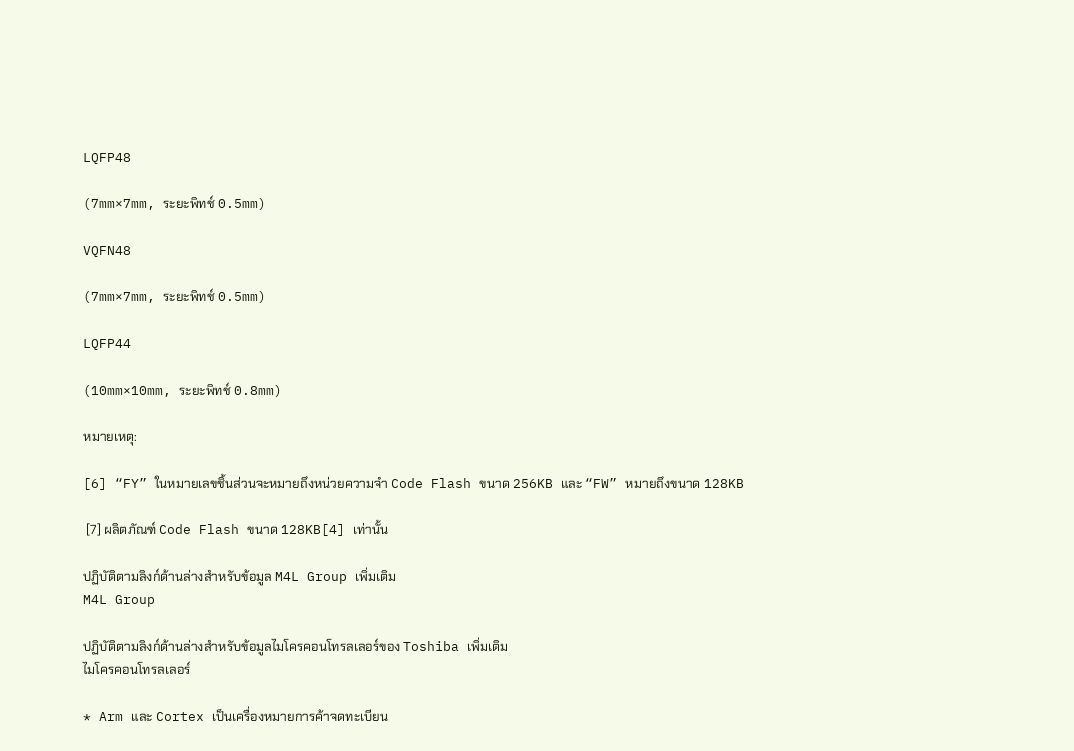LQFP48

(7mm×7mm, ระยะพิทช์ 0.5mm)

VQFN48

(7mm×7mm, ระยะพิทช์ 0.5mm)

LQFP44

(10mm×10mm, ระยะพิทช์ 0.8mm)

หมายเหตุ:

[6] “FY” ในหมายเลขชิ้นส่วนจะหมายถึงหน่วยความจำ Code Flash ขนาด 256KB และ “FW” หมายถึงขนาด 128KB

 [7] ผลิตภัณฑ์ Code Flash ขนาด 128KB[4] เท่านั้น

ปฏิบัติตามลิงก์ด้านล่างสำหรับข้อมูล M4L Group เพิ่มเติม
M4L Group

ปฏิบัติตามลิงก์ด้านล่างสำหรับข้อมูลไมโครคอนโทรลเลอร์ของ Toshiba เพิ่มเติม
ไมโครคอนโทรลเลอร์

* Arm และ Cortex เป็นเครื่องหมายการค้าจดทะเบียน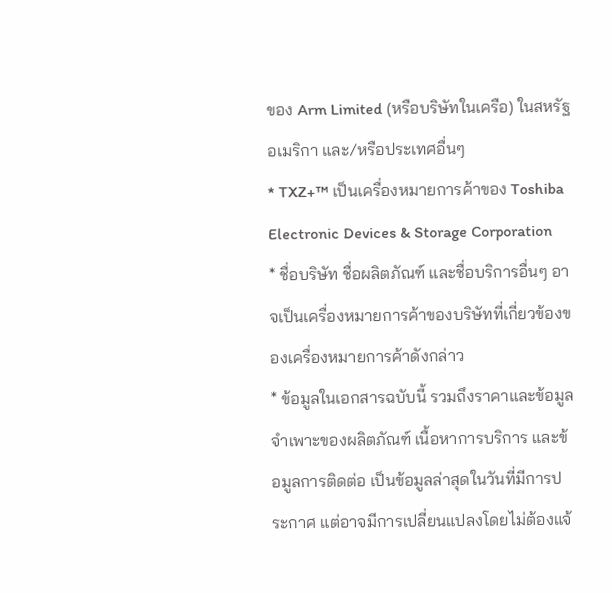ของ Arm Limited (หรือบริษัทในเครือ) ในสหรัฐอเมริกา และ/หรือประเทศอื่นๆ
* TXZ+™ เป็นเครื่องหมายการค้าของ Toshiba Electronic Devices & Storage Corporation
* ชื่อบริษัท ชื่อผลิตภัณฑ์ และชื่อบริการอื่นๆ อาจเป็นเครื่องหมายการค้าของบริษัทที่เกี่ยวข้องของเครื่องหมายการค้าดังกล่าว
* ข้อมูลในเอกสารฉบับนี้ รวมถึงราคาและข้อมูลจำเพาะของผลิตภัณฑ์ เนื้อหาการบริการ และข้อมูลการติดต่อ เป็นข้อมูลล่าสุดในวันที่มีการประกาศ แต่อาจมีการเปลี่ยนแปลงโดยไม่ต้องแจ้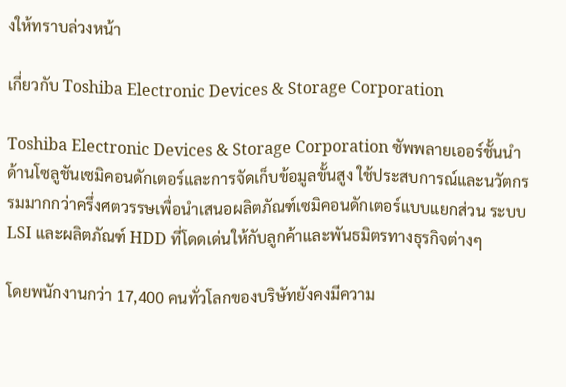งให้ทราบล่วงหน้า

เกี่ยวกับ Toshiba Electronic Devices & Storage Corporation

Toshiba Electronic Devices & Storage Corporation ซัพพลายเออร์ชั้นนำด้านโซลูชันเซมิคอนดักเตอร์และการจัดเก็บข้อมูลขั้นสูง ใช้ประสบการณ์และนวัตกรรมมากกว่าครึ่งศตวรรษเพื่อนำเสนอผลิตภัณฑ์เซมิคอนดักเตอร์แบบแยกส่วน ระบบ LSI และผลิตภัณฑ์ HDD ที่โดดเด่นให้กับลูกค้าและพันธมิตรทางธุรกิจต่างๆ

โดยพนักงานกว่า 17,400 คนทั่วโลกของบริษัทยังคงมีความ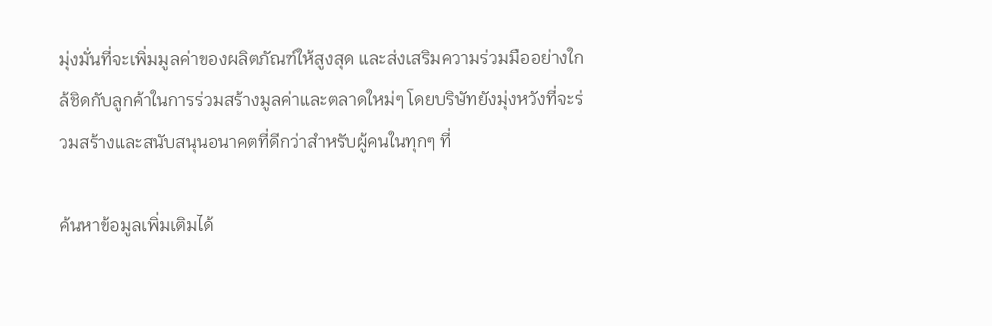มุ่งมั่นที่จะเพิ่มมูลค่าของผลิตภัณฑ์ให้สูงสุด และส่งเสริมความร่วมมืออย่างใกล้ชิดกับลูกค้าในการร่วมสร้างมูลค่าและตลาดใหม่ๆ โดยบริษัทยังมุ่งหวังที่จะร่วมสร้างและสนับสนุนอนาคตที่ดีกว่าสำหรับผู้คนในทุกๆ ที่

ค้นหาข้อมูลเพิ่มเติมได้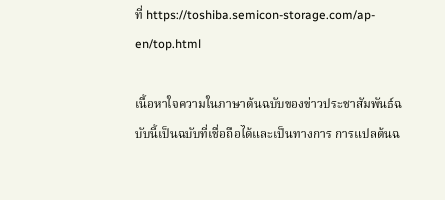ที่ https://toshiba.semicon-storage.com/ap-en/top.html

เนื้อหาใจความในภาษาต้นฉบับของข่าวประชาสัมพันธ์ฉบับนี้เป็นฉบับที่เชื่อถือได้และเป็นทางการ การแปลต้นฉ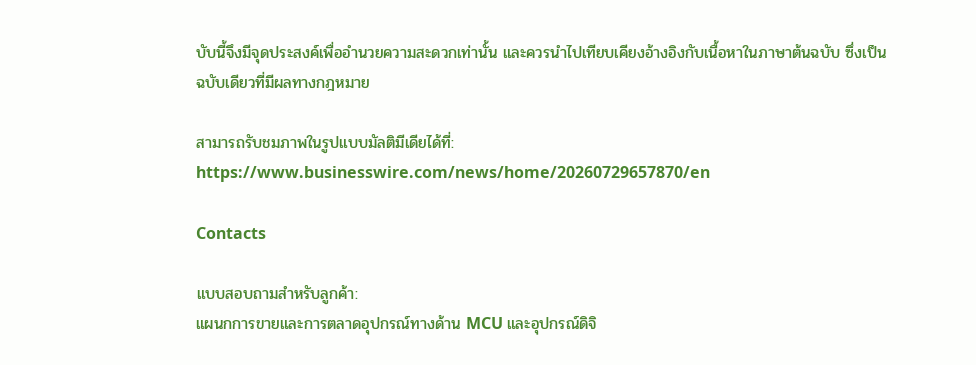บับนี้จึงมีจุดประสงค์เพื่ออำนวยความสะดวกเท่านั้น และควรนำไปเทียบเคียงอ้างอิงกับเนื้อหาในภาษาต้นฉบับ ซึ่งเป็นฉบับเดียวที่มีผลทางกฎหมาย

สามารถรับชมภาพในรูปแบบมัลติมีเดียได้ที่: https://www.businesswire.com/news/home/20260729657870/en

Contacts

แบบสอบถามสำหรับลูกค้า:
แผนกการขายและการตลาดอุปกรณ์ทางด้าน MCU และอุปกรณ์ดิจิ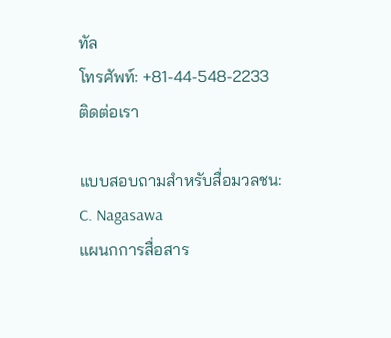ทัล
โทรศัพท์: +81-44-548-2233
ติดต่อเรา

แบบสอบถามสำหรับสื่อมวลชน:
C. Nagasawa
แผนกการสื่อสาร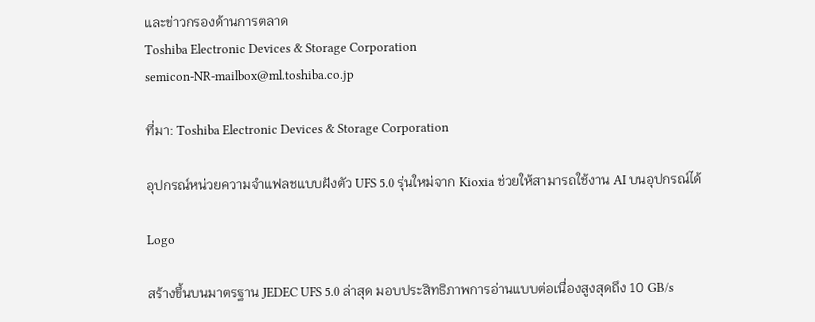และข่าวกรองด้านการตลาด
Toshiba Electronic Devices & Storage Corporation
semicon-NR-mailbox@ml.toshiba.co.jp

ที่มา: Toshiba Electronic Devices & Storage Corporation

อุปกรณ์หน่วยความจำแฟลชแบบฝังตัว UFS 5.0 รุ่นใหม่จาก Kioxia ช่วยให้สามารถใช้งาน AI บนอุปกรณ์ได้

Logo

สร้างขึ้นบนมาตรฐาน JEDEC UFS 5.0 ล่าสุด มอบประสิทธิภาพการอ่านแบบต่อเนื่องสูงสุดถึง 10 GB/s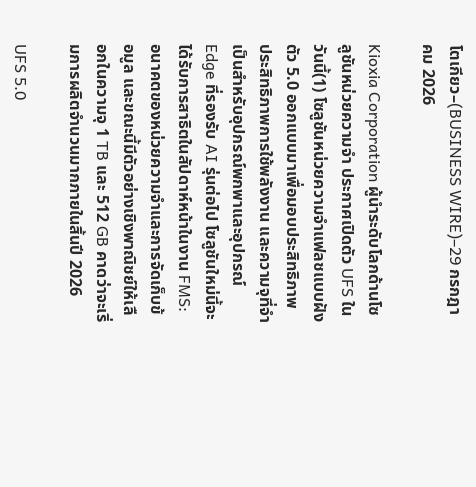โตเกียว–(BUSINESS WIRE)–29 กรกฎาคม 2026

Kioxia Corporation ผู้นำระดับโลกด้านโซลูชันหน่วยความจำ ประกาศเปิดตัว UFS ในวันนี้(1) โซลูชันหน่วยความจำแฟลชแบบฝังตัว 5.0 ออกแบบมาเพื่อมอบประสิทธิภาพ ประสิทธิภาพการใช้พลังงาน และความจุที่จำเป็นสำหรับอุปกรณ์พกพาและอุปกรณ์ Edge ที่รองรับ AI รุ่นต่อไป โซลูชันใหม่นี้จะได้รับการสาธิตในสัปดาห์หน้าในงาน FMS: อนาคตของหน่วยความจำและการจัดเก็บข้อมูล และขณะนี้มีตัวอย่างเชิงพาณิชย์ให้เลือกในความจุ 1 TB และ 512 GB คาดว่าจะเริ่มการผลิตจำนวนมากภายในสิ้นปี 2026

UFS 5.0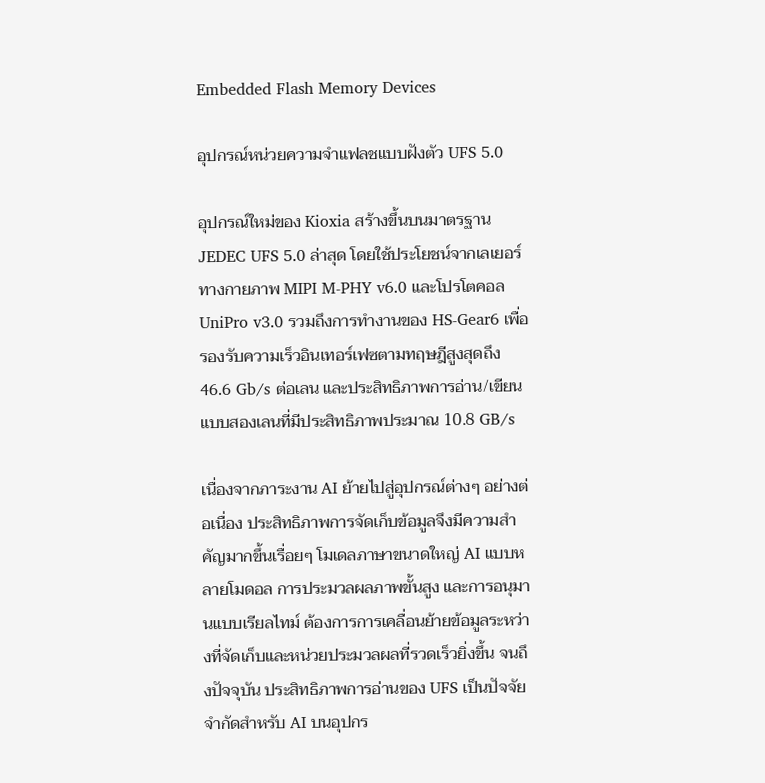Embedded Flash Memory Devices

อุปกรณ์หน่วยความจำแฟลชแบบฝังตัว UFS 5.0

อุปกรณ์ใหม่ของ Kioxia สร้างขึ้นบนมาตรฐาน JEDEC UFS 5.0 ล่าสุด โดยใช้ประโยชน์จากเลเยอร์ทางกายภาพ MIPI M-PHY v6.0 และโปรโตคอล UniPro v3.0 รวมถึงการทำงานของ HS-Gear6 เพื่อรองรับความเร็วอินเทอร์เฟซตามทฤษฎีสูงสุดถึง 46.6 Gb/s ต่อเลน และประสิทธิภาพการอ่าน/เขียนแบบสองเลนที่มีประสิทธิภาพประมาณ 10.8 GB/s

เนื่องจากภาระงาน AI ย้ายไปสู่อุปกรณ์ต่างๆ อย่างต่อเนื่อง ประสิทธิภาพการจัดเก็บข้อมูลจึงมีความสำคัญมากขึ้นเรื่อยๆ โมเดลภาษาขนาดใหญ่ AI แบบหลายโมดอล การประมวลผลภาพขั้นสูง และการอนุมานแบบเรียลไทม์ ต้องการการเคลื่อนย้ายข้อมูลระหว่างที่จัดเก็บและหน่วยประมวลผลที่รวดเร็วยิ่งขึ้น จนถึงปัจจุบัน ประสิทธิภาพการอ่านของ UFS เป็นปัจจัยจำกัดสำหรับ AI บนอุปกร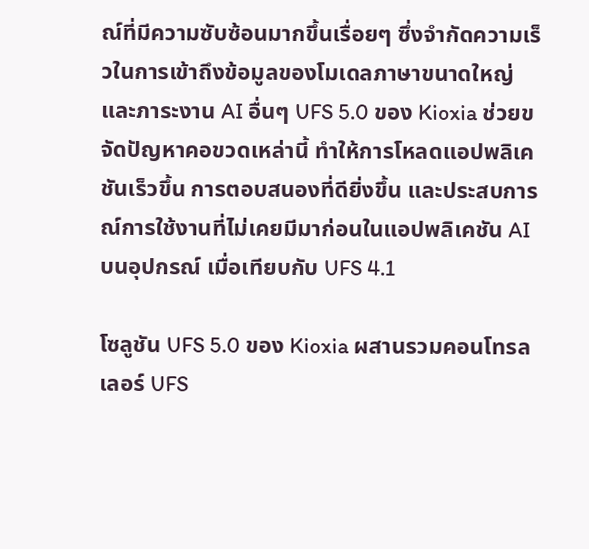ณ์ที่มีความซับซ้อนมากขึ้นเรื่อยๆ ซึ่งจำกัดความเร็วในการเข้าถึงข้อมูลของโมเดลภาษาขนาดใหญ่และภาระงาน AI อื่นๆ UFS 5.0 ของ Kioxia ช่วยขจัดปัญหาคอขวดเหล่านี้ ทำให้การโหลดแอปพลิเคชันเร็วขึ้น การตอบสนองที่ดียิ่งขึ้น และประสบการณ์การใช้งานที่ไม่เคยมีมาก่อนในแอปพลิเคชัน AI บนอุปกรณ์ เมื่อเทียบกับ UFS 4.1

โซลูชัน UFS 5.0 ของ Kioxia ผสานรวมคอนโทรลเลอร์ UFS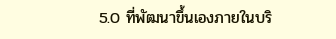5.0 ที่พัฒนาขึ้นเองภายในบริ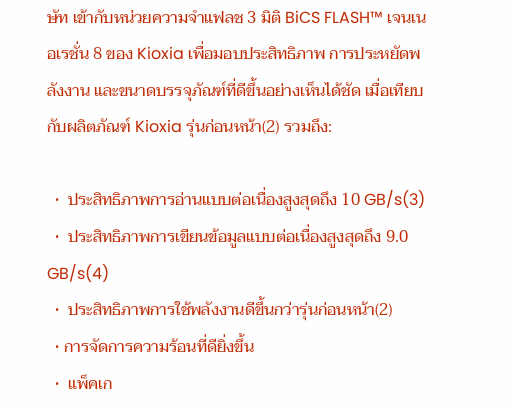ษัท เข้ากับหน่วยความจำแฟลช 3 มิติ BiCS FLASH™ เจนเนอเรชั่น 8 ของ Kioxia เพื่อมอบประสิทธิภาพ การประหยัดพลังงาน และขนาดบรรจุภัณฑ์ที่ดีขึ้นอย่างเห็นได้ชัด เมื่อเทียบกับผลิตภัณฑ์ Kioxia รุ่นก่อนหน้า(2) รวมถึง:

  •  ประสิทธิภาพการอ่านแบบต่อเนื่องสูงสุดถึง 10 GB/s(3)
  •  ประสิทธิภาพการเขียนข้อมูลแบบต่อเนื่องสูงสุดถึง 9.0 GB/s(4)
  •  ประสิทธิภาพการใช้พลังงานดีขึ้นกว่ารุ่นก่อนหน้า(2)
  • การจัดการความร้อนที่ดียิ่งขึ้น
  •  แพ็คเก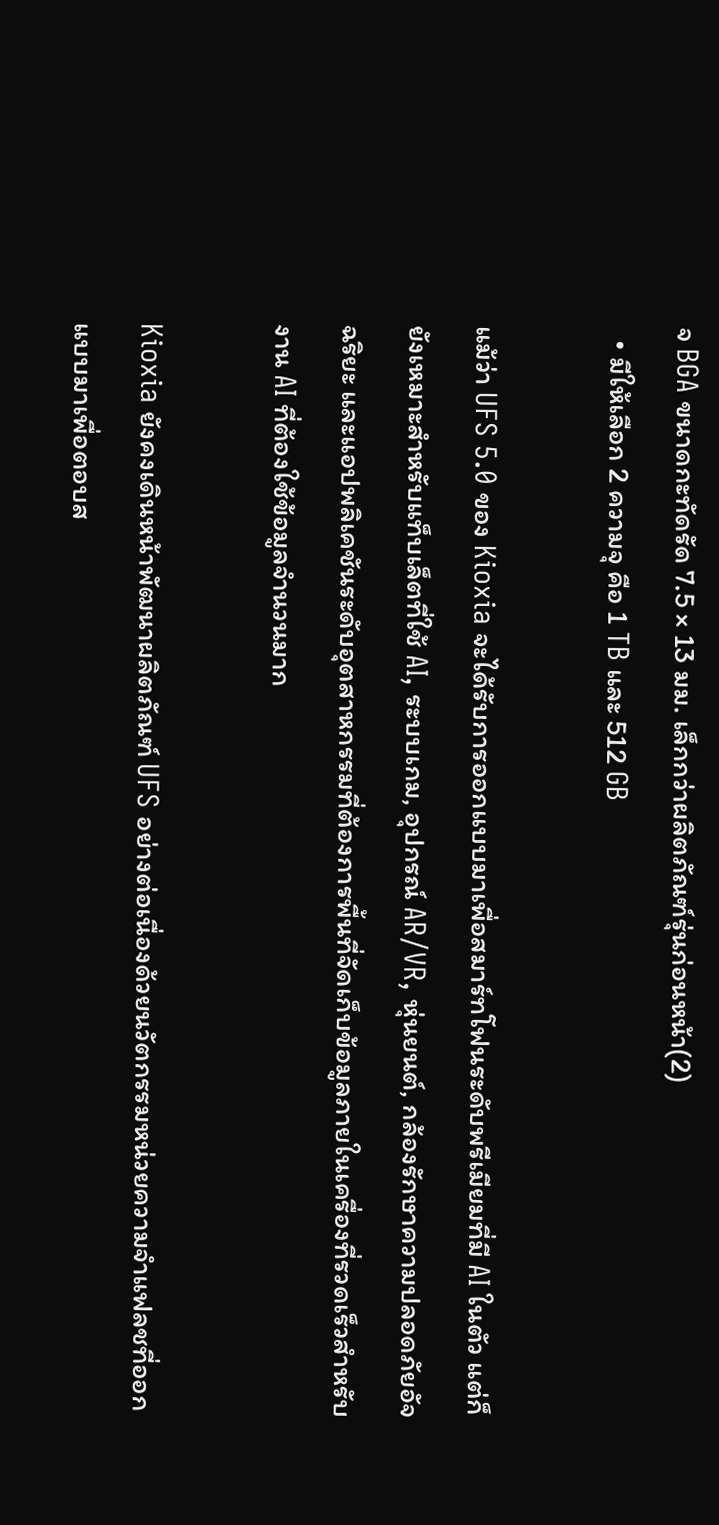จ BGA ขนาดกะทัดรัด 7.5 × 13 มม. เล็กกว่าผลิตภัณฑ์รุ่นก่อนหน้า(2)
  • มีให้เลือก 2 ความจุ คือ 1 TB และ 512 GB

แม้ว่า UFS 5.0 ของ Kioxia จะได้รับการออกแบบมาเพื่อสมาร์ทโฟนระดับพรีเมียมที่มี AI ในตัว แต่ก็ยังเหมาะสำหรับแท็บเล็ตที่ใช้ AI, ระบบเกม, อุปกรณ์ AR/VR, หุ่นยนต์, กล้องรักษาความปลอดภัยอัจฉริยะ และแอปพลิเคชันระดับอุตสาหกรรมที่ต้องการพื้นที่จัดเก็บข้อมูลภายในเครื่องที่รวดเร็วสำหรับงาน AI ที่ต้องใช้ข้อมูลจำนวนมาก

Kioxia ยังคงเดินหน้าพัฒนาผลิตภัณฑ์ UFS อย่างต่อเนื่องด้วยนวัตกรรมหน่วยความจำแฟลชที่ออกแบบมาเพื่อตอบส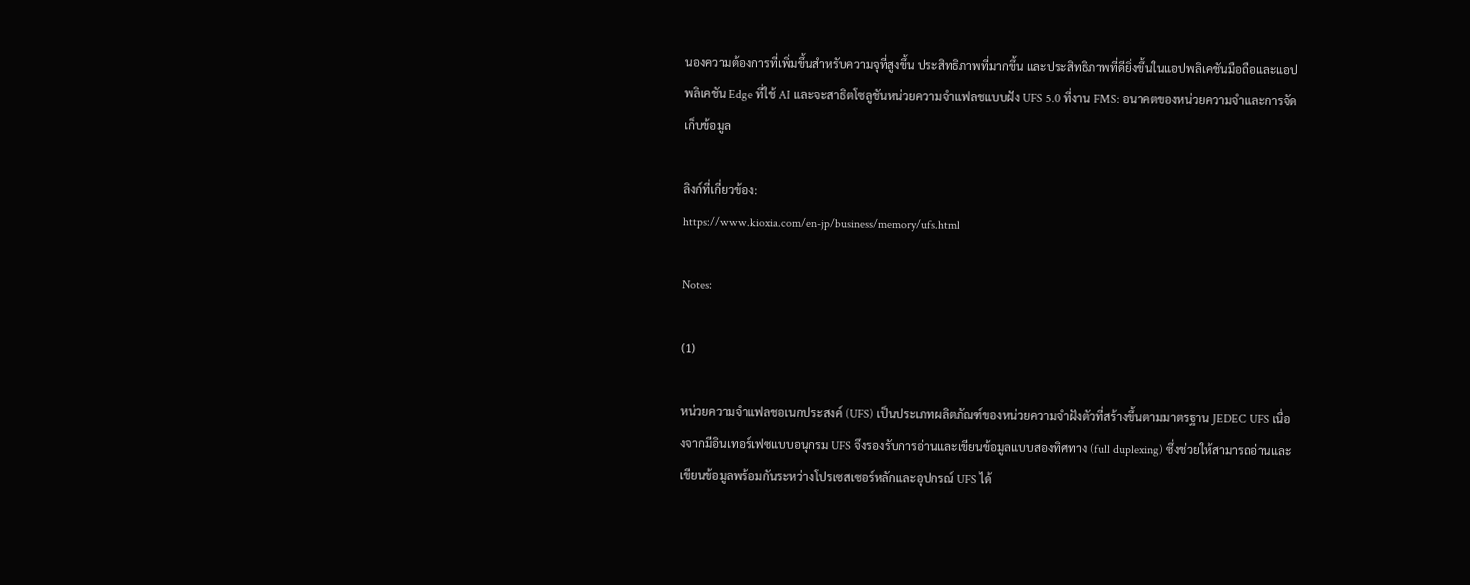นองความต้องการที่เพิ่มขึ้นสำหรับความจุที่สูงขึ้น ประสิทธิภาพที่มากขึ้น และประสิทธิภาพที่ดียิ่งขึ้นในแอปพลิเคชันมือถือและแอปพลิเคชัน Edge ที่ใช้ AI และจะสาธิตโซลูชันหน่วยความจำแฟลชแบบฝัง UFS 5.0 ที่งาน FMS: อนาคตของหน่วยความจำและการจัดเก็บข้อมูล

ลิงก์ที่เกี่ยวข้อง:
https://www.kioxia.com/en-jp/business/memory/ufs.html

Notes:

(1)

หน่วยความจำแฟลชอเนกประสงค์ (UFS) เป็นประเภทผลิตภัณฑ์ของหน่วยความจำฝังตัวที่สร้างขึ้นตามมาตรฐาน JEDEC UFS เนื่องจากมีอินเทอร์เฟซแบบอนุกรม UFS จึงรองรับการอ่านและเขียนข้อมูลแบบสองทิศทาง (full duplexing) ซึ่งช่วยให้สามารถอ่านและเขียนข้อมูลพร้อมกันระหว่างโปรเซสเซอร์หลักและอุปกรณ์ UFS ได้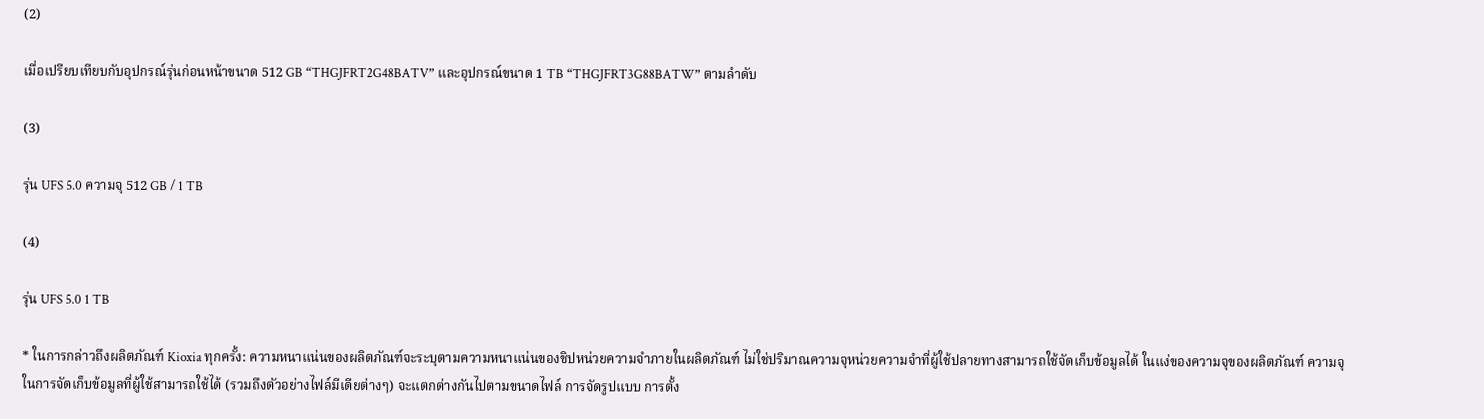(2)

เมื่อเปรียบเทียบกับอุปกรณ์รุ่นก่อนหน้าขนาด 512 GB “THGJFRT2G48BATV” และอุปกรณ์ขนาด 1 TB “THGJFRT3G88BATW” ตามลำดับ

(3)

รุ่น UFS 5.0 ความจุ 512 GB / 1 TB

(4)

รุ่น UFS 5.0 1 TB

* ในการกล่าวถึงผลิตภัณฑ์ Kioxia ทุกครั้ง: ความหนาแน่นของผลิตภัณฑ์จะระบุตามความหนาแน่นของชิปหน่วยความจำภายในผลิตภัณฑ์ ไม่ใช่ปริมาณความจุหน่วยความจำที่ผู้ใช้ปลายทางสามารถใช้จัดเก็บข้อมูลได้ ในแง่ของความจุของผลิตภัณฑ์ ความจุในการจัดเก็บข้อมูลที่ผู้ใช้สามารถใช้ได้ (รวมถึงตัวอย่างไฟล์มีเดียต่างๆ) จะแตกต่างกันไปตามขนาดไฟล์ การจัดรูปแบบ การตั้ง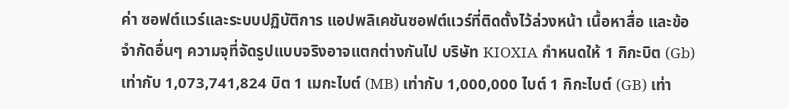ค่า ซอฟต์แวร์และระบบปฏิบัติการ แอปพลิเคชันซอฟต์แวร์ที่ติดตั้งไว้ล่วงหน้า เนื้อหาสื่อ และข้อจำกัดอื่นๆ ความจุที่จัดรูปแบบจริงอาจแตกต่างกันไป บริษัท KIOXIA กำหนดให้ 1 กิกะบิต (Gb) เท่ากับ 1,073,741,824 บิต 1 เมกะไบต์ (MB) เท่ากับ 1,000,000 ไบต์ 1 กิกะไบต์ (GB) เท่า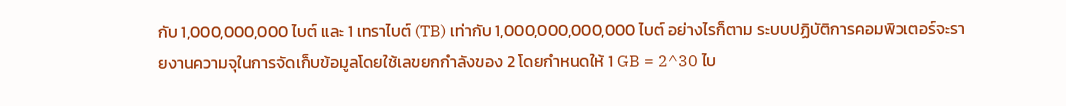กับ 1,000,000,000 ไบต์ และ 1 เทราไบต์ (TB) เท่ากับ 1,000,000,000,000 ไบต์ อย่างไรก็ตาม ระบบปฏิบัติการคอมพิวเตอร์จะรายงานความจุในการจัดเก็บข้อมูลโดยใช้เลขยกกำลังของ 2 โดยกำหนดให้ 1 GB = 2^30 ไบ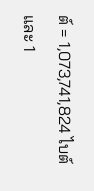ต์ = 1,073,741,824 ไบต์ และ 1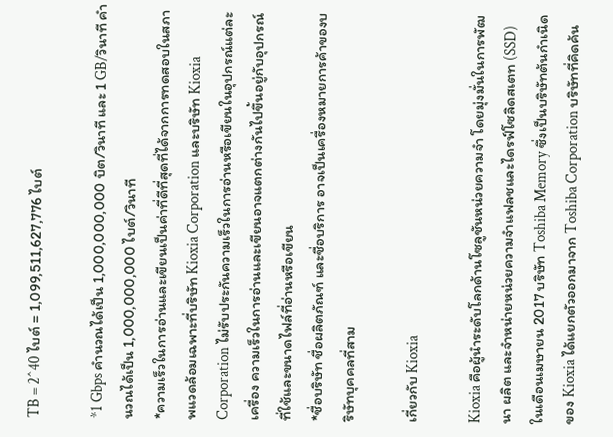TB = 2^40 ไบต์ = 1,099,511,627,776 ไบต์

*1 Gbps คำนวณได้เป็น 1,000,000,000 บิต/วินาที และ 1 GB/วินาที คำนวณได้เป็น 1,000,000,000 ไบต์/วินาที
*ความเร็วในการอ่านและเขียนเป็นค่าที่ดีที่สุดที่ได้จากการทดสอบในสภาพแวดล้อมเฉพาะที่บริษัท Kioxia Corporation และบริษัท Kioxia Corporation ไม่รับประกันความเร็วในการอ่านหรือเขียนในอุปกรณ์แต่ละเครื่อง ความเร็วในการอ่านและเขียนอาจแตกต่างกันไปขึ้นอยู่กับอุปกรณ์ที่ใช้และขนาดไฟล์ที่อ่านหรือเขียน
*ชื่อบริษัท ชื่อผลิตภัณฑ์ และชื่อบริการ อาจเป็นเครื่องหมายการค้าของบริษัทบุคคลที่สาม

เกี่ยวกับ Kioxia

Kioxia คือผู้นำระดับโลกด้านโซลูชันหน่วยความจำ โดยมุ่งมั่นในการพัฒนา ผลิต และจำหน่ายหน่วยความจำแฟลชและไดรฟ์โซลิดสเตท (SSD) ในเดือนเมษายน 2017 บริษัท Toshiba Memory ซึ่งเป็นบริษัทต้นกำเนิดของ Kioxia ได้แยกตัวออกมาจาก Toshiba Corporation บริษัทที่คิดค้น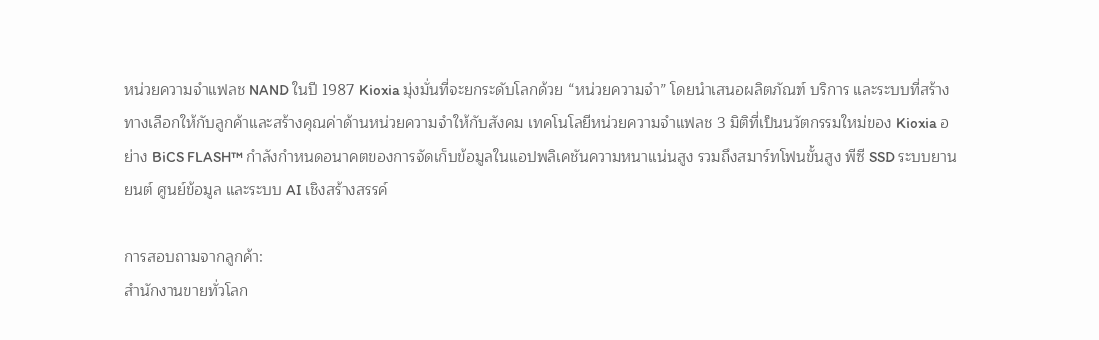หน่วยความจำแฟลช NAND ในปี 1987 Kioxia มุ่งมั่นที่จะยกระดับโลกด้วย “หน่วยความจำ” โดยนำเสนอผลิตภัณฑ์ บริการ และระบบที่สร้างทางเลือกให้กับลูกค้าและสร้างคุณค่าด้านหน่วยความจำให้กับสังคม เทคโนโลยีหน่วยความจำแฟลช 3 มิติที่เป็นนวัตกรรมใหม่ของ Kioxia อย่าง BiCS FLASH™ กำลังกำหนดอนาคตของการจัดเก็บข้อมูลในแอปพลิเคชันความหนาแน่นสูง รวมถึงสมาร์ทโฟนขั้นสูง พีซี SSD ระบบยานยนต์ ศูนย์ข้อมูล และระบบ AI เชิงสร้างสรรค์

การสอบถามจากลูกค้า:
สำนักงานขายทั่วโลก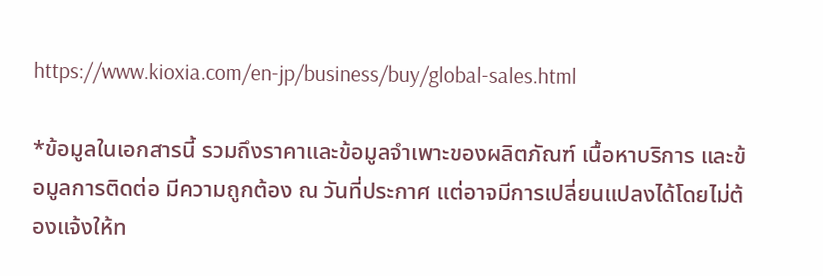https://www.kioxia.com/en-jp/business/buy/global-sales.html

*ข้อมูลในเอกสารนี้ รวมถึงราคาและข้อมูลจำเพาะของผลิตภัณฑ์ เนื้อหาบริการ และข้อมูลการติดต่อ มีความถูกต้อง ณ วันที่ประกาศ แต่อาจมีการเปลี่ยนแปลงได้โดยไม่ต้องแจ้งให้ท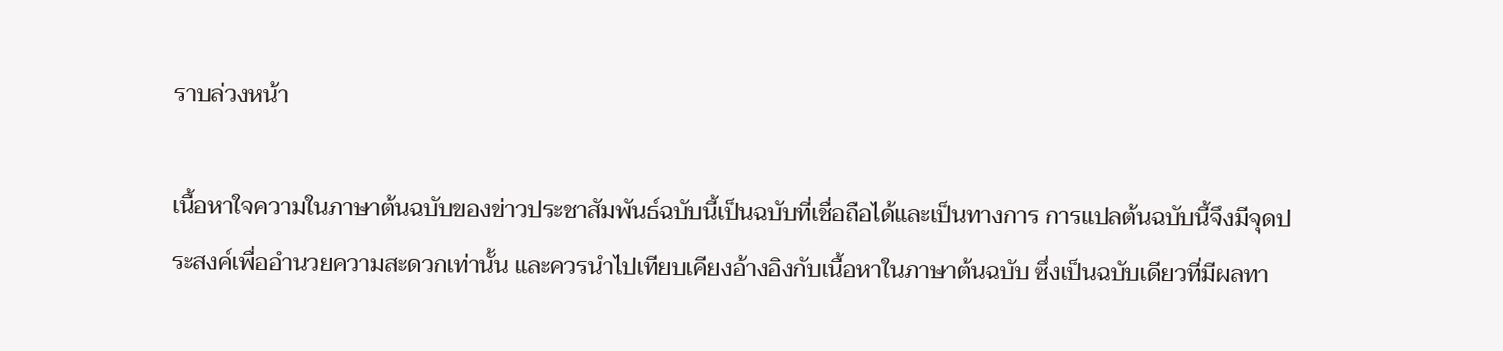ราบล่วงหน้า

เนื้อหาใจความในภาษาต้นฉบับของข่าวประชาสัมพันธ์ฉบับนี้เป็นฉบับที่เชื่อถือได้และเป็นทางการ การแปลต้นฉบับนี้จึงมีจุดประสงค์เพื่ออำนวยความสะดวกเท่านั้น และควรนำไปเทียบเคียงอ้างอิงกับเนื้อหาในภาษาต้นฉบับ ซึ่งเป็นฉบับเดียวที่มีผลทา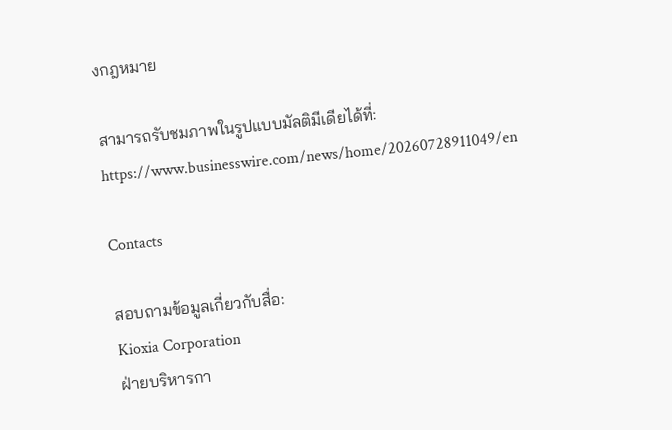งกฎหมาย

สามารถรับชมภาพในรูปแบบมัลติมีเดียได้ที่: https://www.businesswire.com/news/home/20260728911049/en

Contacts

สอบถามข้อมูลเกี่ยวกับสื่อ:
Kioxia Corporation
ฝ่ายบริหารกา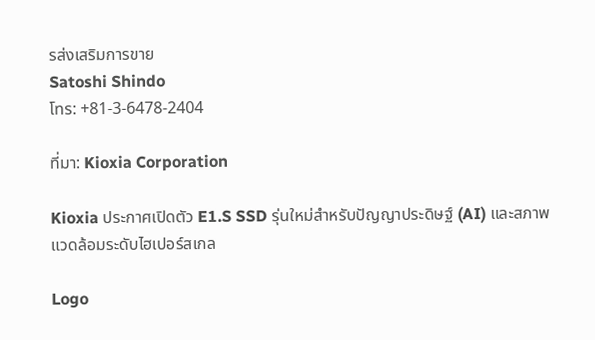รส่งเสริมการขาย
Satoshi Shindo
โทร: +81-3-6478-2404

ที่มา: Kioxia Corporation

Kioxia ประกาศเปิดตัว E1.S SSD รุ่นใหม่สำหรับปัญญาประดิษฐ์ (AI) และสภาพแวดล้อมระดับไฮเปอร์สเกล

Logo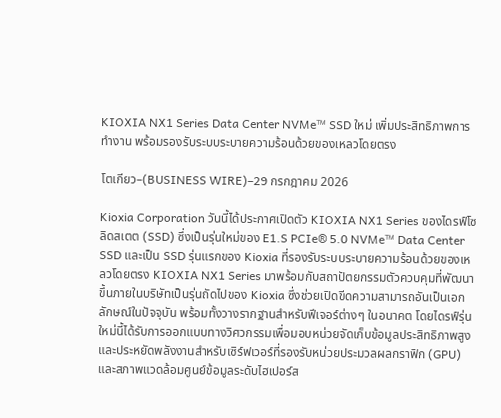KIOXIA NX1 Series Data Center NVMe™ SSD ใหม่ เพิ่มประสิทธิภาพการทำงาน พร้อมรองรับระบบระบายความร้อนด้วยของเหลวโดยตรง

โตเกียว–(BUSINESS WIRE)–29 กรกฎาคม 2026

Kioxia Corporation วันนี้ได้ประกาศเปิดตัว KIOXIA NX1 Series ของไดรฟ์โซลิดสเตต (SSD) ซึ่งเป็นรุ่นใหม่ของ E1.S PCIe® 5.0 NVMe™ Data Center SSD และเป็น SSD รุ่นแรกของ Kioxia ที่รองรับระบบระบายความร้อนด้วยของเหลวโดยตรง KIOXIA NX1 Series มาพร้อมกับสถาปัตยกรรมตัวควบคุมที่พัฒนาขึ้นภายในบริษัทเป็นรุ่นถัดไปของ Kioxia ซึ่งช่วยเปิดขีดความสามารถอันเป็นเอกลักษณ์ในปัจจุบัน พร้อมทั้งวางรากฐานสำหรับฟีเจอร์ต่างๆ ในอนาคต โดยไดรฟ์รุ่นใหม่นี้ได้รับการออกแบบทางวิศวกรรมเพื่อมอบหน่วยจัดเก็บข้อมูลประสิทธิภาพสูงและประหยัดพลังงานสำหรับเซิร์ฟเวอร์ที่รองรับหน่วยประมวลผลกราฟิก (GPU) และสภาพแวดล้อมศูนย์ข้อมูลระดับไฮเปอร์ส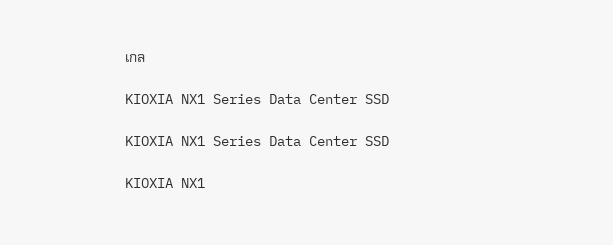เกล

KIOXIA NX1 Series Data Center SSD

KIOXIA NX1 Series Data Center SSD

KIOXIA NX1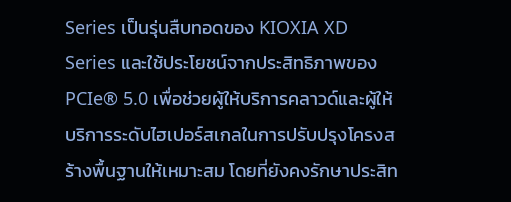Series เป็นรุ่นสืบทอดของ KIOXIA XD Series และใช้ประโยชน์จากประสิทธิภาพของ PCIe® 5.0 เพื่อช่วยผู้ให้บริการคลาวด์และผู้ให้บริการระดับไฮเปอร์สเกลในการปรับปรุงโครงสร้างพื้นฐานให้เหมาะสม โดยที่ยังคงรักษาประสิท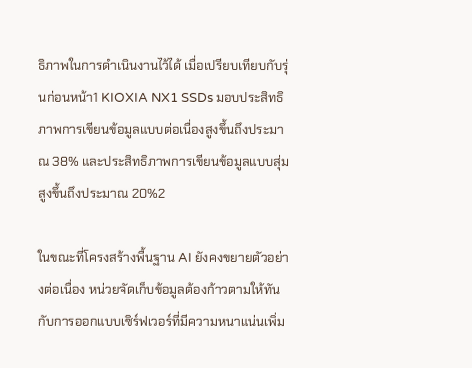ธิภาพในการดำเนินงานไว้ได้ เมื่อเปรียบเทียบกับรุ่นก่อนหน้า1 KIOXIA NX1 SSDs มอบประสิทธิภาพการเขียนข้อมูลแบบต่อเนื่องสูงขึ้นถึงประมาณ 38% และประสิทธิภาพการเขียนข้อมูลแบบสุ่มสูงขึ้นถึงประมาณ 20%2

ในขณะที่โครงสร้างพื้นฐาน AI ยังคงขยายตัวอย่างต่อเนื่อง หน่วยจัดเก็บข้อมูลต้องก้าวตามให้ทันกับการออกแบบเซิร์ฟเวอร์ที่มีความหนาแน่นเพิ่ม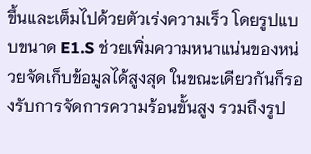ขึ้นและเต็มไปด้วยตัวเร่งความเร็ว โดยรูปแบบขนาด E1.S ช่วยเพิ่มความหนาแน่นของหน่วยจัดเก็บข้อมูลได้สูงสุด ในขณะเดียวกันก็รองรับการจัดการความร้อนขั้นสูง รวมถึงรูป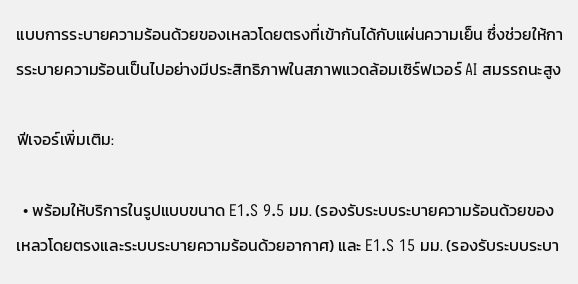แบบการระบายความร้อนด้วยของเหลวโดยตรงที่เข้ากันได้กับแผ่นความเย็น ซึ่งช่วยให้การระบายความร้อนเป็นไปอย่างมีประสิทธิภาพในสภาพแวดล้อมเซิร์ฟเวอร์ AI สมรรถนะสูง

ฟีเจอร์เพิ่มเติม:

  • พร้อมให้บริการในรูปแบบขนาด E1.S 9.5 มม. (รองรับระบบระบายความร้อนด้วยของเหลวโดยตรงและระบบระบายความร้อนด้วยอากาศ) และ E1.S 15 มม. (รองรับระบบระบา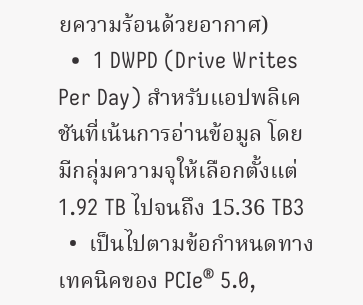ยความร้อนด้วยอากาศ)
  •  1 DWPD (Drive Writes Per Day) สำหรับแอปพลิเคชันที่เน้นการอ่านข้อมูล โดยมีกลุ่มความจุให้เลือกตั้งแต่ 1.92 TB ไปจนถึง 15.36 TB3
  •  เป็นไปตามข้อกำหนดทางเทคนิคของ PCIe® 5.0,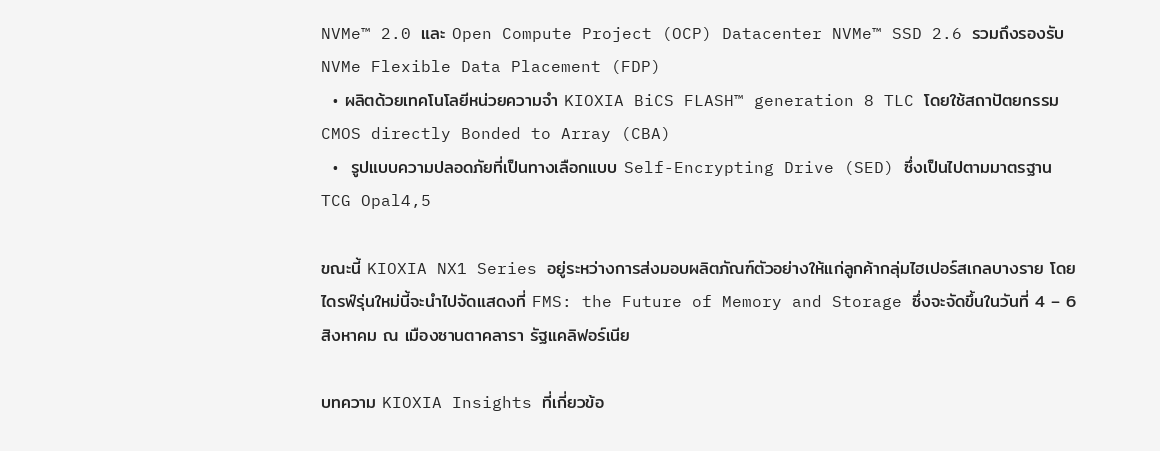NVMe™ 2.0 และ Open Compute Project (OCP) Datacenter NVMe™ SSD 2.6 รวมถึงรองรับ NVMe Flexible Data Placement (FDP)
  • ผลิตด้วยเทคโนโลยีหน่วยความจำ KIOXIA BiCS FLASH™ generation 8 TLC โดยใช้สถาปัตยกรรม CMOS directly Bonded to Array (CBA)
  •  รูปแบบความปลอดภัยที่เป็นทางเลือกแบบ Self-Encrypting Drive (SED) ซึ่งเป็นไปตามมาตรฐาน TCG Opal4,5

ขณะนี้ KIOXIA NX1 Series อยู่ระหว่างการส่งมอบผลิตภัณฑ์ตัวอย่างให้แก่ลูกค้ากลุ่มไฮเปอร์สเกลบางราย โดยไดรฟ์รุ่นใหม่นี้จะนำไปจัดแสดงที่ FMS: the Future of Memory and Storage ซึ่งจะจัดขึ้นในวันที่ 4 – 6 สิงหาคม ณ เมืองซานตาคลารา รัฐแคลิฟอร์เนีย

บทความ KIOXIA Insights ที่เกี่ยวข้อ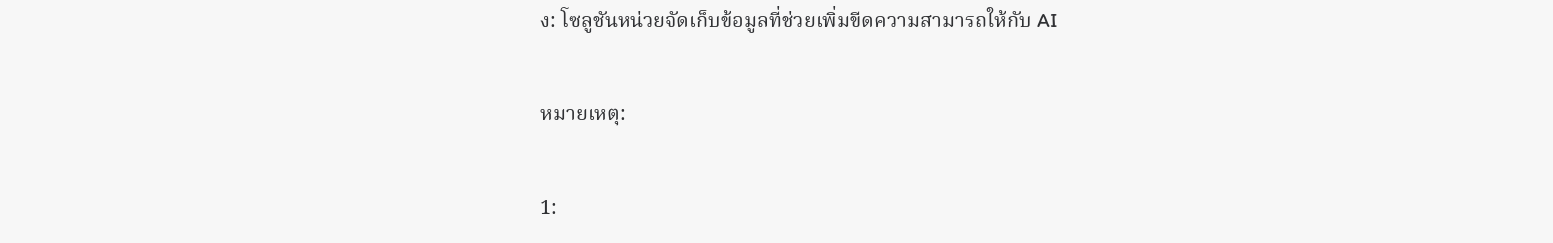ง: โซลูชันหน่วยจัดเก็บข้อมูลที่ช่วยเพิ่มขีดความสามารถให้กับ AI

หมายเหตุ:

1: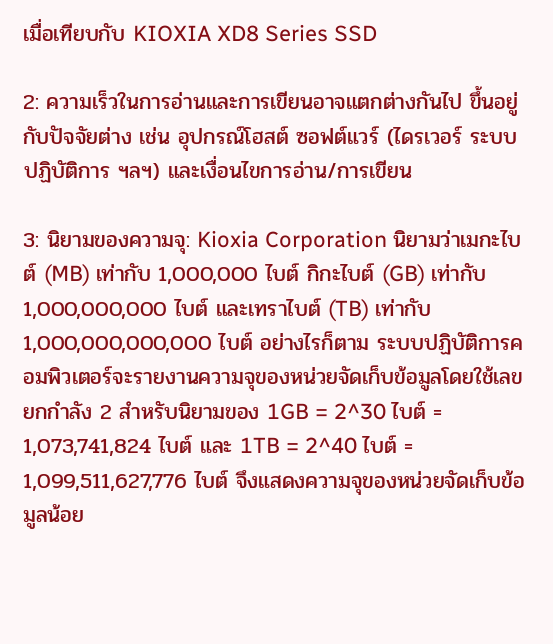เมื่อเทียบกับ KIOXIA XD8 Series SSD

2: ความเร็วในการอ่านและการเขียนอาจแตกต่างกันไป ขึ้นอยู่กับปัจจัยต่าง เช่น อุปกรณ์โฮสต์ ซอฟต์แวร์ (ไดรเวอร์ ระบบปฏิบัติการ ฯลฯ) และเงื่อนไขการอ่าน/การเขียน

3: นิยามของความจุ: Kioxia Corporation นิยามว่าเมกะไบต์ (MB) เท่ากับ 1,000,000 ไบต์ กิกะไบต์ (GB) เท่ากับ 1,000,000,000 ไบต์ และเทราไบต์ (TB) เท่ากับ 1,000,000,000,000 ไบต์ อย่างไรก็ตาม ระบบปฏิบัติการคอมพิวเตอร์จะรายงานความจุของหน่วยจัดเก็บข้อมูลโดยใช้เลขยกกำลัง 2 สำหรับนิยามของ 1GB = 2^30 ไบต์ = 1,073,741,824 ไบต์ และ 1TB = 2^40 ไบต์ = 1,099,511,627,776 ไบต์ จึงแสดงความจุของหน่วยจัดเก็บข้อมูลน้อย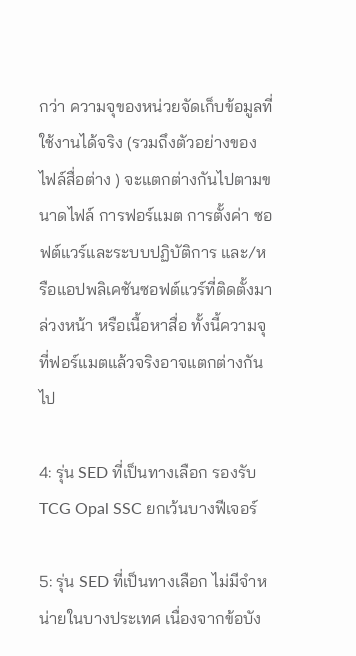กว่า ความจุของหน่วยจัดเก็บข้อมูลที่ใช้งานได้จริง (รวมถึงตัวอย่างของไฟล์สื่อต่าง ) จะแตกต่างกันไปตามขนาดไฟล์ การฟอร์แมต การตั้งค่า ซอฟต์แวร์และระบบปฏิบัติการ และ/หรือแอปพลิเคชันซอฟต์แวร์ที่ติดตั้งมาล่วงหน้า หรือเนื้อหาสื่อ ทั้งนี้ความจุที่ฟอร์แมตแล้วจริงอาจแตกต่างกันไป

4: รุ่น SED ที่เป็นทางเลือก รองรับ TCG Opal SSC ยกเว้นบางฟีเจอร์

5: รุ่น SED ที่เป็นทางเลือก ไม่มีจำหน่ายในบางประเทศ เนื่องจากข้อบัง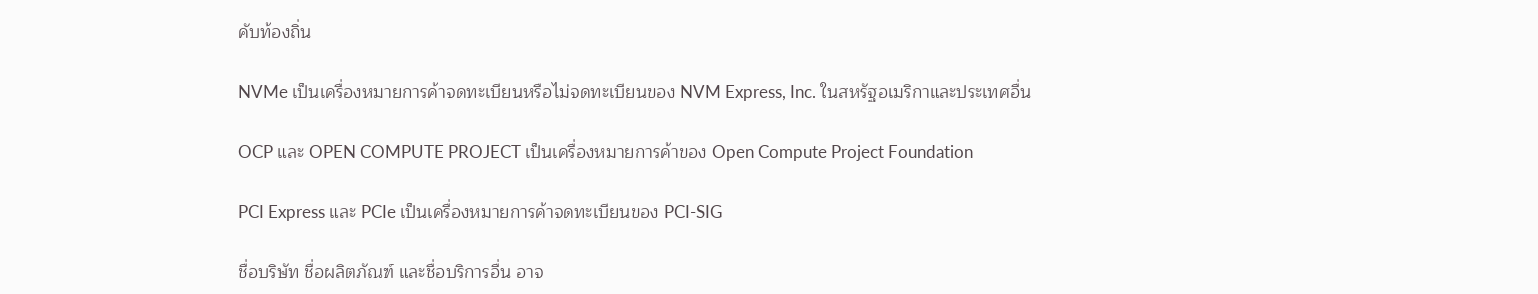คับท้องถิ่น

NVMe เป็นเครื่องหมายการค้าจดทะเบียนหรือไม่จดทะเบียนของ NVM Express, Inc. ในสหรัฐอเมริกาและประเทศอื่น

OCP และ OPEN COMPUTE PROJECT เป็นเครื่องหมายการค้าของ Open Compute Project Foundation

PCI Express และ PCIe เป็นเครื่องหมายการค้าจดทะเบียนของ PCI-SIG

ชื่อบริษัท ชื่อผลิตภัณฑ์ และชื่อบริการอื่น อาจ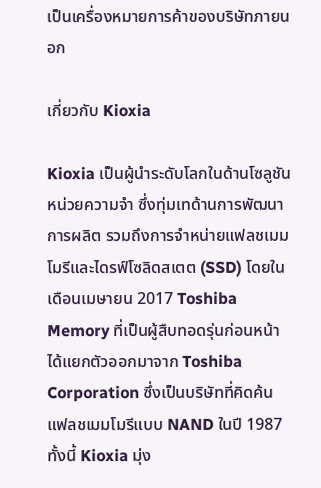เป็นเครื่องหมายการค้าของบริษัทภายนอก

เกี่ยวกับ Kioxia

Kioxia เป็นผู้นำระดับโลกในด้านโซลูชันหน่วยความจำ ซึ่งทุ่มเทด้านการพัฒนา การผลิต รวมถึงการจำหน่ายแฟลชเมมโมรีและไดรฟ์โซลิดสเตต (SSD) โดยในเดือนเมษายน 2017 Toshiba Memory ที่เป็นผู้สืบทอดรุ่นก่อนหน้า ได้แยกตัวออกมาจาก Toshiba Corporation ซึ่งเป็นบริษัทที่คิดค้นแฟลชเมมโมรีแบบ NAND ในปี 1987 ทั้งนี้ Kioxia มุ่ง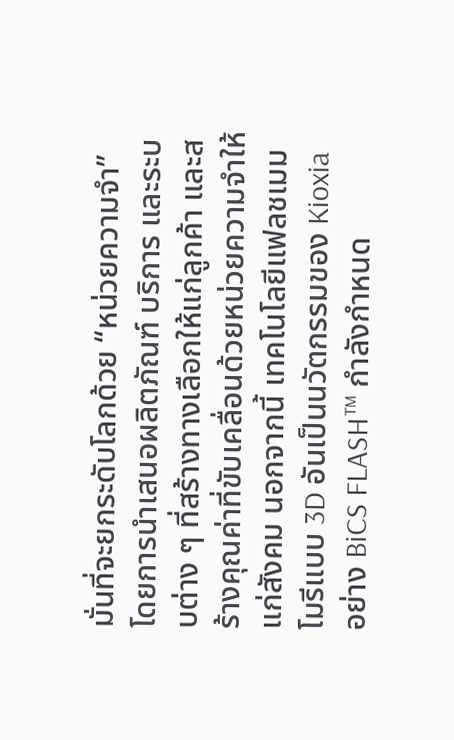มั่นที่จะยกระดับโลกด้วย “หน่วยความจำ” โดยการนำเสนอผลิตภัณฑ์ บริการ และระบบต่าง ๆ ที่สร้างทางเลือกให้แก่ลูกค้า และสร้างคุณค่าที่ขับเคลื่อนด้วยหน่วยความจำให้แก่สังคม นอกจากนี้ เทคโนโลยีแฟลชเมมโมรีแบบ 3D อันเป็นนวัตกรรมของ Kioxia อย่าง BiCS FLASH™ กำลังกำหนด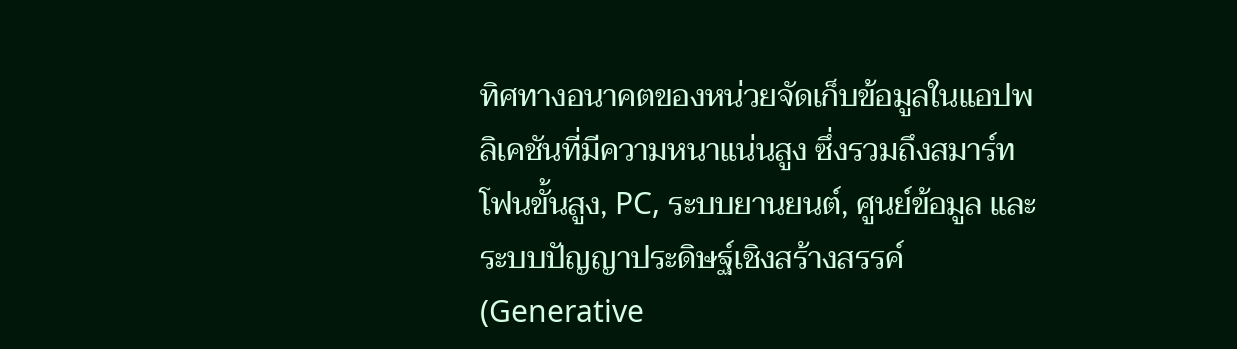ทิศทางอนาคตของหน่วยจัดเก็บข้อมูลในแอปพลิเคชันที่มีความหนาแน่นสูง ซึ่งรวมถึงสมาร์ทโฟนขั้นสูง, PC, ระบบยานยนต์, ศูนย์ข้อมูล และระบบปัญญาประดิษฐ์เชิงสร้างสรรค์ (Generative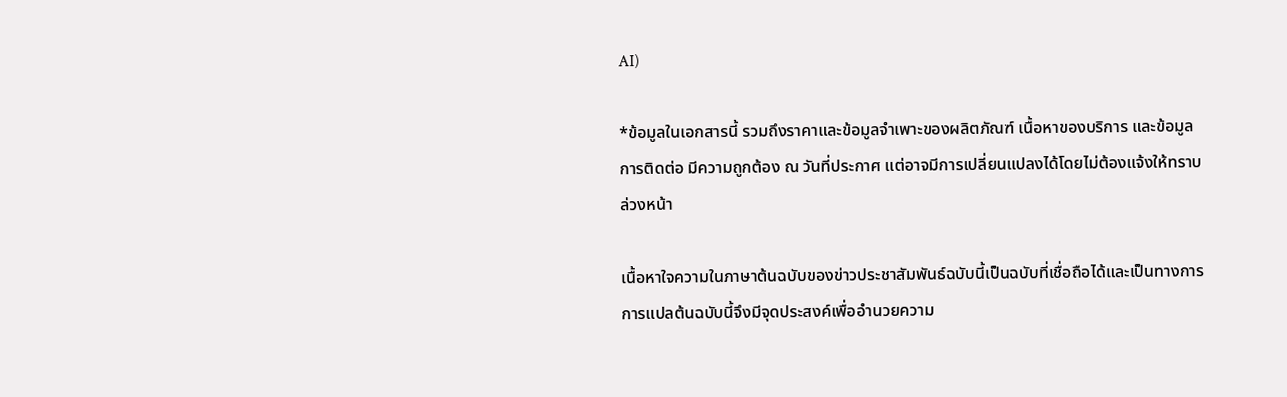AI)

*ข้อมูลในเอกสารนี้ รวมถึงราคาและข้อมูลจำเพาะของผลิตภัณฑ์ เนื้อหาของบริการ และข้อมูลการติดต่อ มีความถูกต้อง ณ วันที่ประกาศ แต่อาจมีการเปลี่ยนแปลงได้โดยไม่ต้องแจ้งให้ทราบล่วงหน้า

เนื้อหาใจความในภาษาต้นฉบับของข่าวประชาสัมพันธ์ฉบับนี้เป็นฉบับที่เชื่อถือได้และเป็นทางการ การแปลต้นฉบับนี้จึงมีจุดประสงค์เพื่ออำนวยความ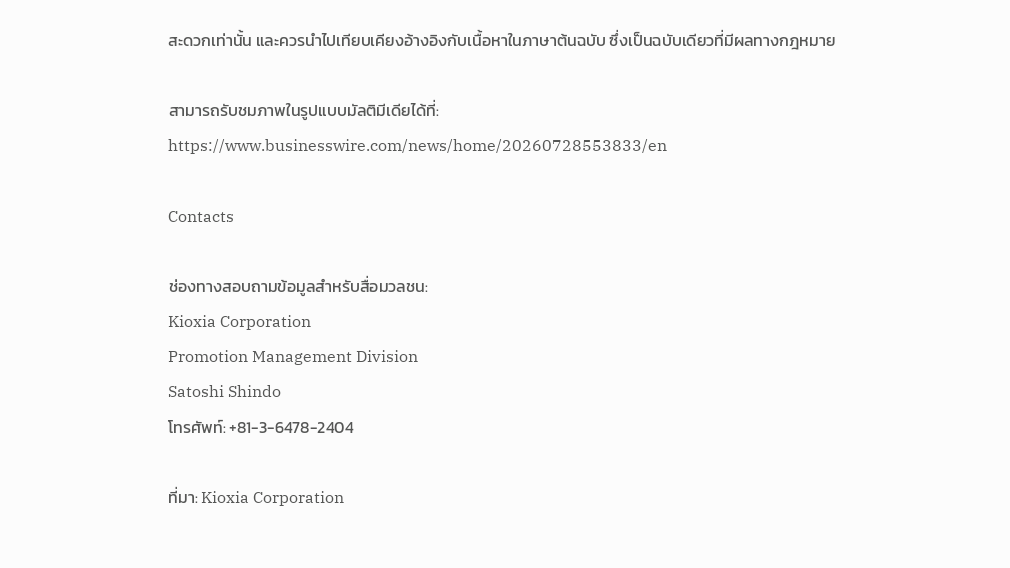สะดวกเท่านั้น และควรนำไปเทียบเคียงอ้างอิงกับเนื้อหาในภาษาต้นฉบับ ซึ่งเป็นฉบับเดียวที่มีผลทางกฎหมาย

สามารถรับชมภาพในรูปแบบมัลติมีเดียได้ที่: https://www.businesswire.com/news/home/20260728553833/en

Contacts

ช่องทางสอบถามข้อมูลสำหรับสื่อมวลชน:
Kioxia Corporation
Promotion Management Division
Satoshi Shindo
โทรศัพท์: +81-3-6478-2404

ที่มา: Kioxia Corporation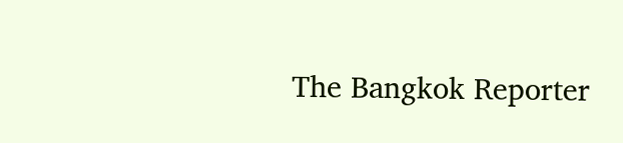The Bangkok Reporter